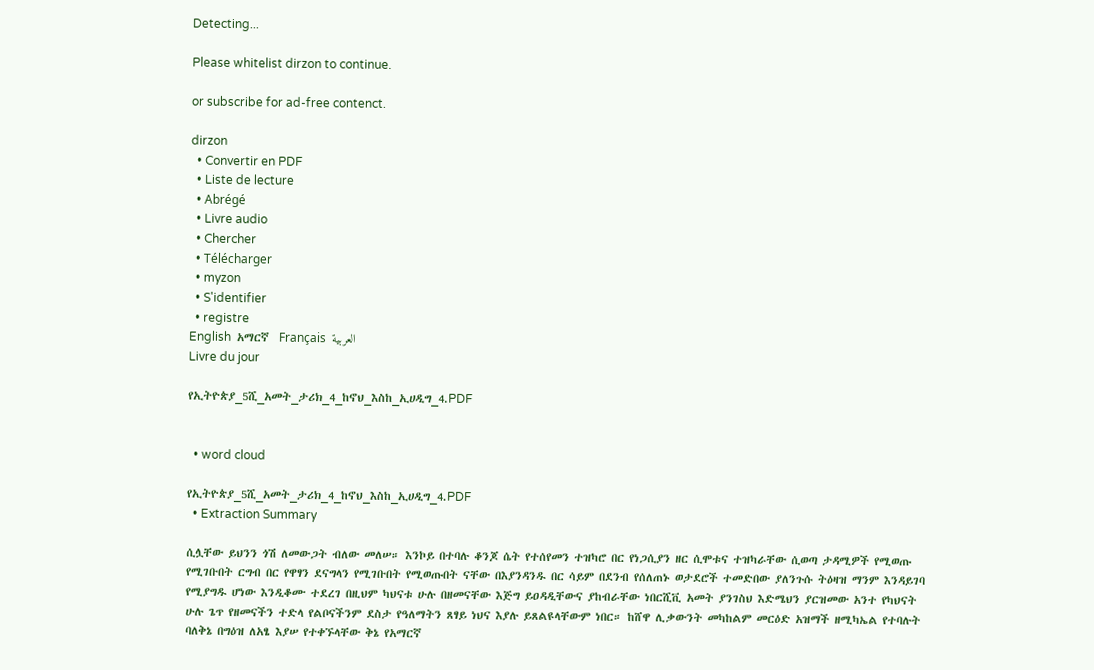Detecting...

Please whitelist dirzon to continue.

or subscribe for ad-free contenct.

dirzon
  • Convertir en PDF
  • Liste de lecture
  • Abrégé
  • Livre audio
  • Chercher
  • Télécharger
  • myzon
  • S'identifier
  • registre
English  አማርኛ  Français  العربية
Livre du jour

የኢትዮጵያ_5ሺ_አመት_ታሪክ_4_ከኖህ_እስከ_ኢሀዲግ_4.PDF


  • word cloud

የኢትዮጵያ_5ሺ_አመት_ታሪክ_4_ከኖህ_እስከ_ኢሀዲግ_4.PDF
  • Extraction Summary

ሲሏቸው ይህንን ጎሽ ለመውጋት ብለው መለሠ። እንኮይ በተባሉ ቆንጆ ሴት የተሰየመን ተዝካሮ በር የነጋሲያን ዘር ሲሞቱና ተዝካራቸው ሲወጣ ታዳሚዎች የሚወጡ የሚገቡበት ርግብ በር የዋፃን ደናግላን የሚገቡበት የሚወጡበት ናቸው በእያንዳንዱ በር ሳይም በደንብ የሰለጠኑ ወታደሮች ተመድበው ያለንጉሱ ትዕዛዝ ማንም እንዳይገባ የሚያግዱ ሆነው እንዲቆሙ ተደረገ በዚህም ካህናቱ ሁሉ በዘመናቸው እጅግ ይዐዳዲቸውና ያከብራቸው ነበርሺቪ አመት ያንገስህ እድሜህን ያርዝመው አንተ የካህናት ሁሉ ጌጥ የዘመናችን ተድላ የልቦናችንም ደስታ የዓለማትን ጸፃይ ነህና እያሉ ይጸልዩላቸውም ነበር። ከሸዋ ሊቃውንት መካከልም መርዕድ አዝማች ዘሚካኤል የተባሉት ባለቅኔ በግዕዝ ለአፄ እያሠ የተቀኙላቸው ቅኔ የአማርኛ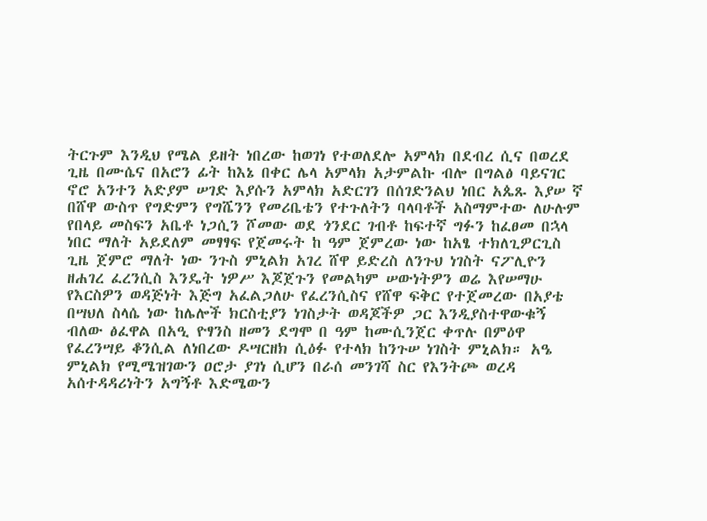ትርጉም እንዲህ የሜል ይዘት ነበረው ከወገነ የተወለደሎ አምላክ በደብረ ሲና በወረደ ጊዜ በሙሴና በአሮን ፊት ከእኔ በቀር ሌላ አምላክ አታምልኩ ብሎ በግልፅ ባይናገር ኖሮ አንተን አድያም ሠገድ እያሱን አምላክ አድርገን በሰገድንልህ ነበር አጴጹ እያሠ ኛ በሸዋ ውስጥ የግድምን የግሼንን የመሪቤቴን የተጉለትን ባላባቶች አስማምተው ለሁሉም የበላይ መስፍን አቤቶ ነጋሲን ሾመው ወደ ጎንደር ገብቶ ከፍተኛ ግፉን ከፈፀመ በኋላ ነበር ማለት አይደለም መፃፃፍ የጀመሩት ከ ዓም ጀምረው ነው ከአፄ ተክለጊዎርጊስ ጊዜ ጀምሮ ማለት ነው ንጉስ ምኒልክ አገረ ሸዋ ይድረስ ለንጉህ ነገስት ናፖሊዮን ዘሐገረ ፈረንሲስ እንዴት ነዎሥ እጆጀጉን የመልካም ሠውነትዎን ወሬ እየሠማሁ የእርስዎን ወዳጅነት እጅግ አፈልጋለሁ የፈረንሲስና የሸዋ ፍቅር የተጀመረው በአያቴ በሣህለ ስላሴ ነው ከሌሎች ክርስቲያን ነገስታት ወዳጆችዎ ጋር እንዲያስተዋውቁኝ ብለው ፅፈዋል በአዒ ዮፃንስ ዘመን ደግሞ በ ዓም ከሙሲንጀር ቀጥሉ በምዕዋ የፈረንሣይ ቆንሲል ለነበረው ዶሣርዘክ ሲዕፉ የተላክ ከንጉሠ ነገስት ምኒልክ። አዔ ምኒልክ የሚሜዝገውን ዐሮታ ያገነ ሲሆን በራሰ መንገሻ ስር የእንትጮ ወረዳ አሰተዳዳሪነትን አግኝቶ እድሜውን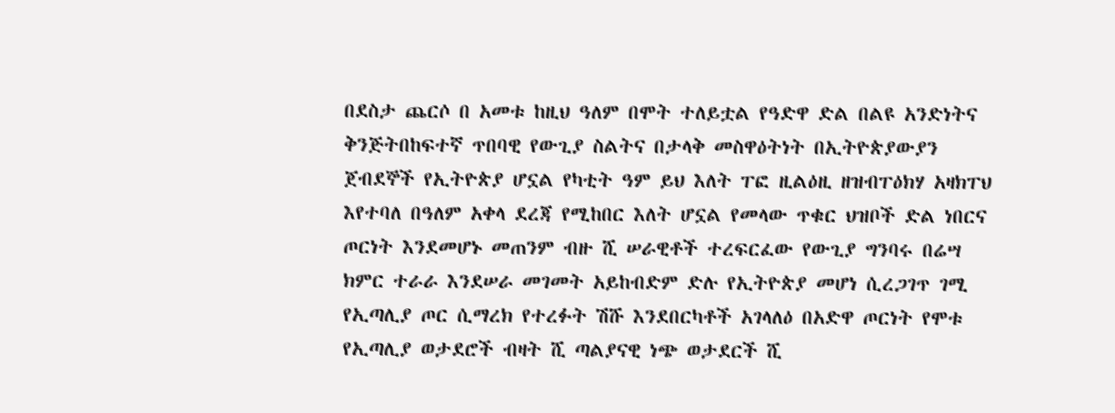በደስታ ጨርሶ በ አመቱ ከዚህ ዓለም በሞት ተለይቷል የዓድዋ ድል በልዩ አንድነትና ቅንጅትበከፍተኛ ጥበባዊ የውጊያ ስልትና በታላቅ መስዋዕትነት በኢትዮጵያውያን ጀብደኞች የኢትዮጵያ ሆኗል የካቲት ዓም ይህ እለት ፐፎ ዚልዕዚ ዘዝብፐዕክሃ አዛክፐህ እየተባለ በዓለም አቀላ ደረጃ የሚከበር እለት ሆኗል የመላው ጥቁር ህዝቦች ድል ነበርና ጦርነት እንደመሆኑ መጠንም ብዙ ሺ ሠራዊቶች ተረፍርፈው የውጊያ ግንባሩ በሬሣ ክምር ተራራ እንደሠራ መገመት አይከብድም ድሉ የኢትዮጵያ መሆነ ሲረጋገጥ ገሚ የኢጣሊያ ጦር ሲማረክ የተረፉት ሽሹ እንደበርካቶች አገላለዕ በአድዋ ጦርነት የሞቱ የኢጣሊያ ወታደሮች ብዛት ሺ ጣልያናዊ ነጭ ወታደርች ሺ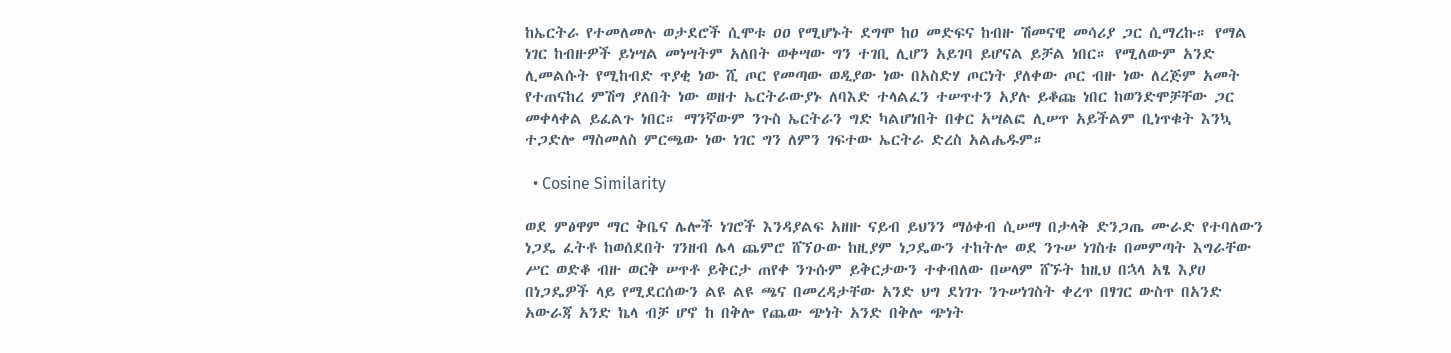ከኤርትራ የተመለመሉ ወታደሮች ሲሞቱ ዐዐ የሚሆኑት ደግሞ ከዐ መድፍና ከብዙ ሽመናዊ መሳሪያ ጋር ሲማረኩ። የማል ነገር ከብዙዎች ይነሣል መነሣትም አለበት ወቀሣው ግን ተገቢ ሊሆን አይገባ ይሆናል ይቻል ነበር። የሚለውም አንድ ሊመልሱት የሚከብድ ጥያቂ ነው ሺ ጦር የመጣው ወዲያው ነው በአስድሃ ጦርነት ያለቀው ጦር ብዙ ነው ለረጅም አመት የተጠናከረ ምሽግ ያለበት ነው ወዘተ ኤርትራውያኑ ለባእድ ተላልፈን ተሠጥተን አያሉ ይቆጩ ነበር ከወንድሞቻቸው ጋር መቀላቀል ይፈልጉ ነበር። ማንኛውም ንጉስ ኤርትራን ግድ ካልሆነበት በቀር አሣልፎ ሊሠጥ አይችልም ቢነጥቁት እንኳ ተጋድሎ ማስመለስ ምርጫው ነው ነገር ግን ለምን ገፍተው ኤርትራ ድረስ አልሔዱም።

  • Cosine Similarity

ወደ ምፅዋም ማር ቅቤና ሌሎች ነገሮች እንዳያልፍ አዘዙ ናይብ ይህንን ማዕቀብ ሲሠማ በታላቅ ድንጋጤ ሙራድ የተባለውን ነጋዴ ፈትቶ ከወሰደበት ገንዘብ ሌላ ጨምሮ ሸኘዑው ከዚያም ነጋዴውን ተከትሎ ወደ ንጉሠ ነገስቱ በመምጣት እግራቸው ሥር ወድቆ ብዙ ወርቅ ሠጥቶ ይቅርታ ጠየቀ ንጉሱም ይቅርታውን ተቀብለው በሠላም ሸኙት ከዚህ በኋላ አፄ እያሀ በነጋዴዎች ላይ የሚደርሰውን ልዩ ልዩ ጫና በመረዳታቸው አንድ ህግ ደነገጉ ንጉሠነገስት ቀረጥ በፃገር ውስጥ በአንድ አውራጃ አንድ ኬላ ብቻ ሆኖ ከ በቅሎ የጨው ጭነት አንድ በቅሎ ጭነት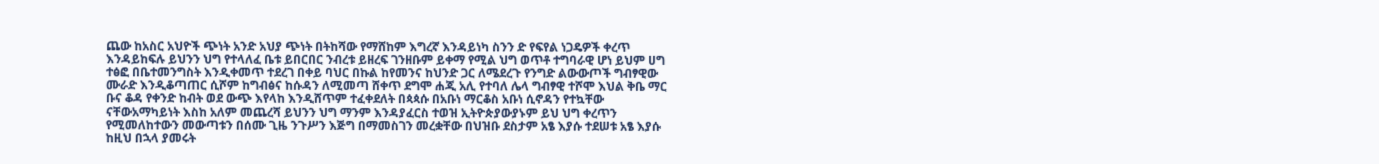ጨው ከአስር አህዮች ጭነት አንድ አህያ ጭነት በትከሻው የማሸከም እግረኛ እንዳይነካ ስንን ድ የፍየል ነጋዴዎች ቀረጥ እንዳይከፍሉ ይህንን ህግ የተላለፈ ቤቱ ይበርበር ንብረቱ ይዘረፍ ገንዘቡም ይቀማ የሚል ህግ ወጥቶ ተግባራዊ ሆነ ይህም ሀግ ተፅፎ በቤተመንግስት እንዲቀመጥ ተደረገ በቀይ ባህር በኩል ከየመንና ከህንድ ጋር ለሜደረጉ የንግድ ልውውጦች ግብፃዊው ሙራድ እንዲቆጣጠር ሲሾም ከግብፅና ከሱዳን ለሚመጣ ሸቀጥ ደግሞ ሐጂ አሊ የተባለ ሌላ ግብፃዊ ተሾሞ እህል ቅቤ ማር ቡና ቆዳ የቀንድ ከብት ወደ ውጭ እየላከ እንዲሸጥም ተፈቀደለት በጳጳሱ በአቡነ ማርቆስ አቡነ ሲኖዳን የተኳቸው ናቸውአማካይነት እስከ አለም መጨረሻ ይህንን ህግ ማንም እንዳያፈርስ ተወዝ ኢትዮጵያውያኑም ይህ ህግ ቀረጥን የሚመለከተውን መውጣቱን በሰሙ ጊዜ ንጉሥን እጅግ በማመስገን መረቋቸው በህዝቡ ደስታም አፄ እያሱ ተደሠቱ አፄ እያሱ ከዚህ በኋላ ያመሩት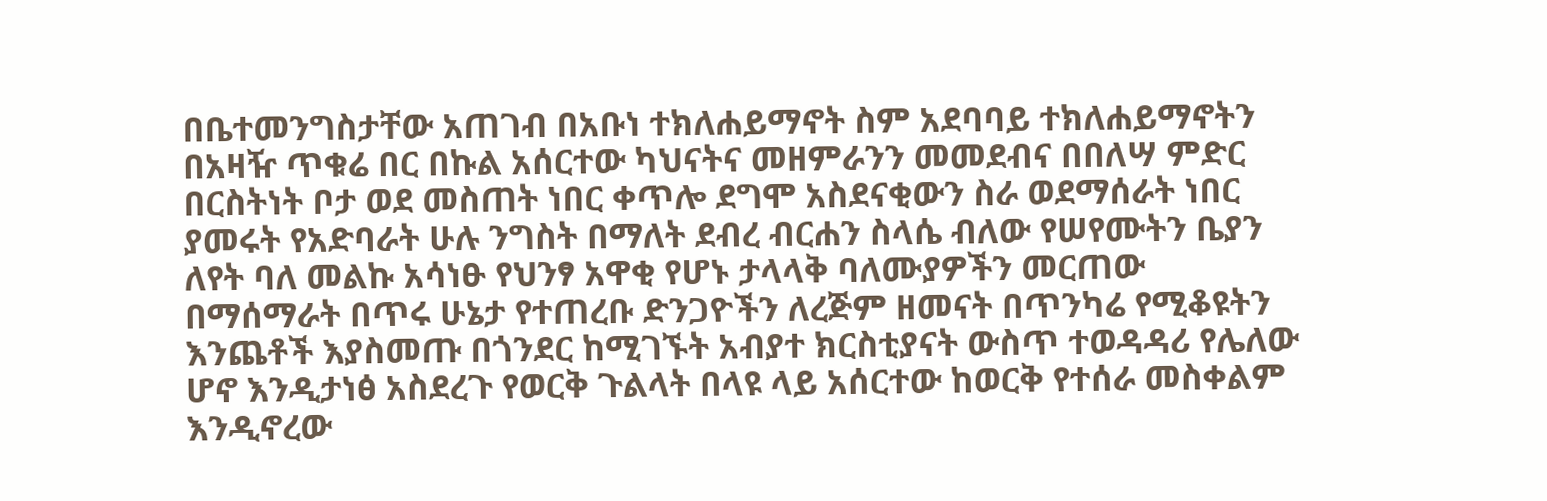በቤተመንግስታቸው አጠገብ በአቡነ ተክለሐይማኖት ስም አደባባይ ተክለሐይማኖትን በአዛዥ ጥቁሬ በር በኩል አሰርተው ካህናትና መዘምራንን መመደብና በበለሣ ምድር በርስትነት ቦታ ወደ መስጠት ነበር ቀጥሎ ደግሞ አስደናቂውን ስራ ወደማሰራት ነበር ያመሩት የአድባራት ሁሉ ንግስት በማለት ደብረ ብርሐን ስላሴ ብለው የሠየሙትን ቤያን ለየት ባለ መልኩ አሳነፁ የህንፃ አዋቂ የሆኑ ታላላቅ ባለሙያዎችን መርጠው በማሰማራት በጥሩ ሁኔታ የተጠረቡ ድንጋዮችን ለረጅም ዘመናት በጥንካሬ የሚቆዩትን እንጨቶች እያስመጡ በጎንደር ከሚገኙት አብያተ ክርስቲያናት ውስጥ ተወዳዳሪ የሌለው ሆኖ እንዲታነፅ አስደረጉ የወርቅ ጉልላት በላዩ ላይ አሰርተው ከወርቅ የተሰራ መስቀልም እንዲኖረው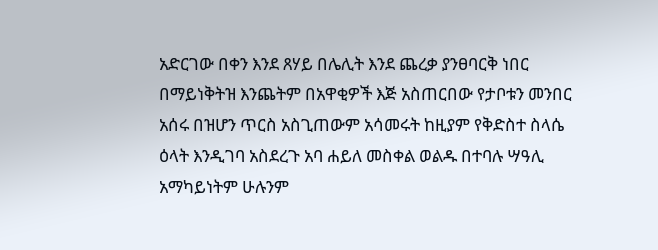አድርገው በቀን እንደ ጸሃይ በሌሊት እንደ ጨረቃ ያንፀባርቅ ነበር በማይነቅትዝ እንጨትም በአዋቂዎች እጅ አስጠርበው የታቦቱን መንበር አሰሩ በዝሆን ጥርስ አስጊጠውም አሳመሩት ከዚያም የቅድስተ ስላሴ ዕላት እንዲገባ አስደረጉ አባ ሐይለ መስቀል ወልዱ በተባሉ ሣዓሊ አማካይነትም ሁሉንም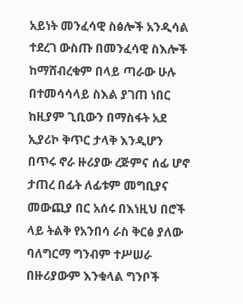አይነት መንፈሳዊ ስፅሎች አንዲሳል ተደረገ ውስጡ በመንፈሳዊ ስእሎች ከማሸብረቁም በላይ ጣራው ሁሉ በተመሳሳላይ ስእል ያገጠ ነበር ከዚያም ጊቢውን በማስፋት አደ ኢያሪኮ ቅጥር ታላቅ እንዲሆን በጥሩ ኖራ ዙሪያው ረጅምና ሰፊ ሆኖ ታጠረ በፊት ለፊቱም መግቢያና መውጪያ በር አሰሩ በእነዚህ በሮች ላይ ትልቅ የአንበሳ ራስ ቅርፅ ያለው ባለግርማ ግንብም ተሥሠራ በዙሪያውም እንቁላል ግንቦች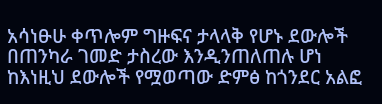አሳነፁሁ ቀጥሎም ግዙፍና ታላላቅ የሆኑ ደውሎች በጠንካራ ገመድ ታስረው እንዲንጠለጠሉ ሆነ ከእነዚህ ደውሎች የሟወጣው ድምፅ ከጎንደር አልፎ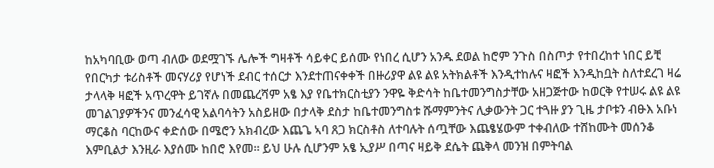ከአካባቢው ወጣ ብለው ወደሟገኙ ሌሎች ግዛቶች ሳይቀር ይሰሙ የነበረ ሲሆን አንዱ ደወል ከሮም ንጉስ በስጦታ የተበረከተ ነበር ይቺ የበርካታ ቱሪስቶች መናሃሪያ የሆነች ደብር ተሰርታ እንደተጠናቀቀች በዙሪያዋ ልዩ ልዩ አትክልቶች እንዲተከሉና ዛፎች እንዲከቧት ስለተደረገ ዛሬ ታላላቅ ዛፎች አጥረዋት ይገኛሉ በመጨረሻም አፄ እያ የቤተክርስቲያን ንዋዬ ቅድሳት ከቤተመንግስታቸው አዘጋጅተው ከወርቅ የተሠሩ ልዩ ልዩ መገልገያዎችንና መንፈሳዊ አልባሳትን አስይዘው በታላቅ ደስታ ከቤተመንግስቱ ሹማምንትና ሊቃውንት ጋር ተጓዙ ያን ጊዜ ታቦቱን ብፁእ አቡነ ማርቆስ ባርከውና ቀድሰው በሜሮን አክብረው እጨጌ ኣባ ጸጋ ክርስቶስ ለተባሉት ሰጧቸው እጨፄሄውም ተቀብለው ተሸከሙት መሰንቆ እምቢልታ እንዚራ እያሰሙ ከበሮ እየመ። ይህ ሁሉ ሲሆንም አፄ ኢያሥ በጣና ዛይቅ ደሴት ጨቅላ መንዝ በምትባል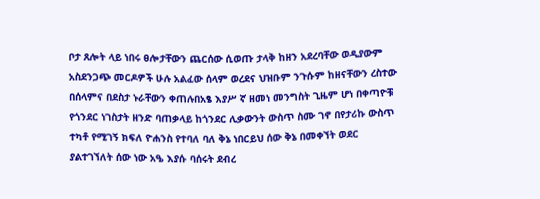ቦታ ጸሎት ላይ ነበሩ ፀሎታቸውን ጨርሰው ሲወጡ ታላቅ ከዘን አደረባቸው ወዲያውም አስደንጋጭ መርዶዎች ሁሉ አልፈው ሰላም ወረደና ህዝቡም ንጉሱም ከዘናቸውን ረስተው በሰላምና በደስታ ኑራቸውን ቀጠሉበአፄ እያሥ ኛ ዘመነ መንግስት ጊዜም ሆነ በቀጣዮቹ የጎንደር ነገስታት ዘንድ ባጠቃላይ ከጎንደር ሊቃውንት ውስጥ ስሙ ገኖ በየታሪኩ ውስጥ ተካቶ የሚገኝ ክፍለ ዮሐንስ የተባለ ባለ ቅኔ ነበርይህ ሰው ቅኔ በመቀኘት ወደር ያልተገኘለት ሰው ነው አዔ እያሱ ባሰሩት ደብረ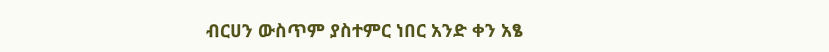ብርሀን ውስጥም ያስተምር ነበር አንድ ቀን አፄ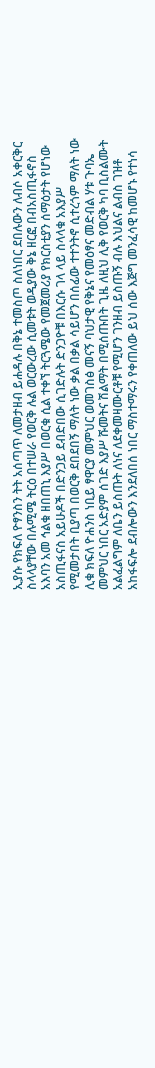ኢያሱ የክፍለ ዮፃንስን ትት አሰጣጥ ለመታዘብ ይሐዳሉ በቅኔ ተመስጦ ስለነበር ደበሉውን ለብሶ አቀርቅር ስላላያቸው በሉሚሜ ትርዕ በተሠራ የወርቅ ሉል ወርውረው ሲመቱት ወዲያው ቅኔ ዘርፎ በብአስጢፋኖስ አእባን አመ ኅልቁ ዘበጠኒ እያሥ በወርቁ ሲል ተቀኘ ትርጓሜው የመጀመሪያ የክርስቲያን ሰማዕታት የሆነው አስጢፋናስ አይሁዶች በድንጋይ ደብድበው ሲገድሉት ድንጋዮቹ በእርሱ ገላ ላይ ስላላቁ አእያሥ የሚመታበት ቢያጣ በወርቅ ደበደበኝ ማለት ነው ቃል በቃል ሳይሆን በሰፊው ተተንትኖ ሲተረጎም ማለት ነው ሊቁ ክፍለ ዮሐንስ ነቢይ ፃዋርያ መምህር ወመገስፅ መናኝ ባህታዊ የቅኔና የመዕፃና መድብል ሃቱ ጉባኤ መምህር ነበር አድያም ሰገድ እያሥ ሹመትና ሽልማት በሚሰጡበት ጊዜ ለዚህ ሊቅ የወርቅ ካባ ቢስልሙት አልፈልግም ለቤን ይስጡት ለነና ለደቀመዛሙርቶቹ የሚሆን ገንዘብ ይስጡኝ ብሉ እህልና ልብስ ገዝቶ አከፋፍሎ ደብሎውን እንደለበሰ ነበር ማስተማሩን የቀጠለው ይህ ሰው እጅግ መንፈሳዊ ከመሆኑ የተነሳ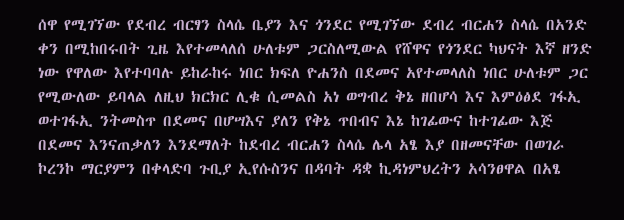ሰዋ የሚገኘው የደብረ ብርፃን ስላሴ ቤያን እና ጎንደር የሚገኘው ደብረ ብርሐን ስላሴ በአንድ ቀን በሚከበሩበት ጊዜ እየተመላለሰ ሁለቱም ጋርስለሚውል የሸዋና የጎንደር ካህናት እኛ ዘንድ ነው የዋለው እየተባባሉ ይከራከሩ ነበር ክፍለ ዮሐንስ በደመና አየተመላለስ ነበር ሁለቱም ጋር የሚውለው ይባላል ለዚህ ክርክር ሊቁ ሲመልስ አነ ወግብረ ቅኔ ዘበሆሳ እና እምዕፅደ ገፋኢ ወተገፋኢ ንትመስጥ በደመና በሆሣእና ያለን የቅኔ ጥበብና እኔ ከገፊውና ከተገፊው እጅ በደመና እንናጠቃለን እንደማለት ከደብረ ብርሐን ስላሴ ሌላ አፄ እያ በዘመናቸው በወገራ ኮረንኮ ማርያምን በቀላድባ ጉቢያ ኢየሱስንና በዳባት ዳቋ ኪዳነምህረትን አሳንፀዋል በአፄ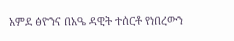አምደ ፅዮንና በአዔ ዳዊት ተሰርቶ የነበረውን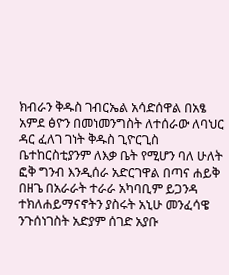ክብራን ቅዱስ ገብርኤል አሳድሰዋል በአፄ አምደ ፅዮን በመነመንግስት ለተሰራው ለባህር ዳር ፈለገ ገነት ቅዱስ ጊዮርጊስ ቤተከርስቲያንም ለእቃ ቤት የሚሆን ባለ ሁለት ፎቅ ግንብ እንዲሰራ አድርገዋል በጣና ሐይቅ በዘጌ በአራራት ተራራ አካባቢም ይጋንዳ ተክለሐይማናኖትን ያስሩት አኒሁ መንፈሳዌ ንጉሰነገስት አድያም ሰገድ አያቡ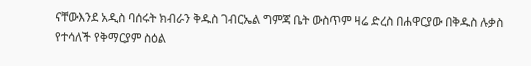ናቸውእንደ አዲስ ባሰሩት ክብራን ቅዱስ ገብርኤል ግምጃ ቤት ውስጥም ዛሬ ድረስ በሐዋርያው በቅዱስ ሉቃስ የተሳለች የቅማርያም ስዕል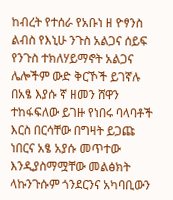ከብረት የተሰራ የአቡነ ዘ ዮፃንስ ልብስ የእኒሁ ንጉስ አልጋና ሰይፍ የንጉስ ተክለሃይማኖት አልጋና ሌሎችም ውድ ቅርኾች ይገኛሉ በአፄ እያሱ ኛ ዘመን ሸዋን ተከፋፍለው ይገዙ የነበሩ ባላባቶች እርስ በርሳቸው በግዛት ይጋጩ ነበርና አፄ አያሱ መጥተው እንዲያስማሟቸው መልፅክት ላኩንጉሱም ጎንደርንና አካባቢውን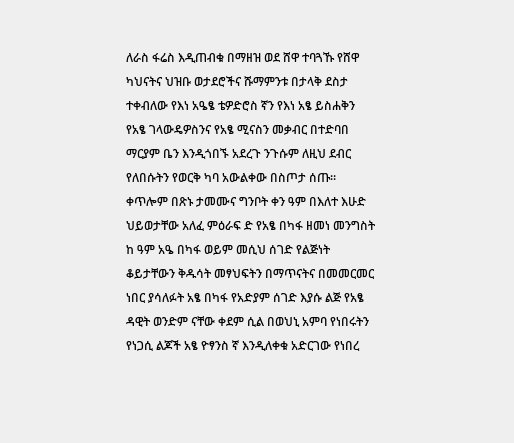ለራስ ፋሬስ እዲጠብቁ በማዘዝ ወደ ሸዋ ተባጓኹ የሸዋ ካህናትና ህዝቡ ወታደሮችና ሹማምንቱ በታላቅ ደስታ ተቀብለው የእነ አዔፄ ቴዎድሮስ ኛን የእነ አፄ ይስሐቅን የአፄ ገላውዴዎስንና የአፄ ሚናስን መቃብር በተድባበ ማርያም ቤን እንዲጎበኙ አደረጉ ንጉሱም ለዚህ ደብር የለበሱትን የወርቅ ካባ አውልቀው በስጦታ ሰጡ። ቀጥሎም በጽኑ ታመሙና ግንቦት ቀን ዓም በእለተ እሁድ ህይወታቸው አለፈ ምዕራፍ ድ የአፄ በካፋ ዘመነ መንግስት ከ ዓም አዔ በካፋ ወይም መሲህ ሰገድ የልጅነት ቆይታቸውን ቅዱሳት መፃህፍትን በማጥናትና በመመርመር ነበር ያሳለፉት አፄ በካፋ የአድያም ሰገድ እያሱ ልጅ የአፄ ዳዊት ወንድም ናቸው ቀደም ሲል በወህኒ አምባ የነበሩትን የነጋሲ ልጆች አፄ ዮፃንስ ኛ እንዲለቀቁ አድርገው የነበረ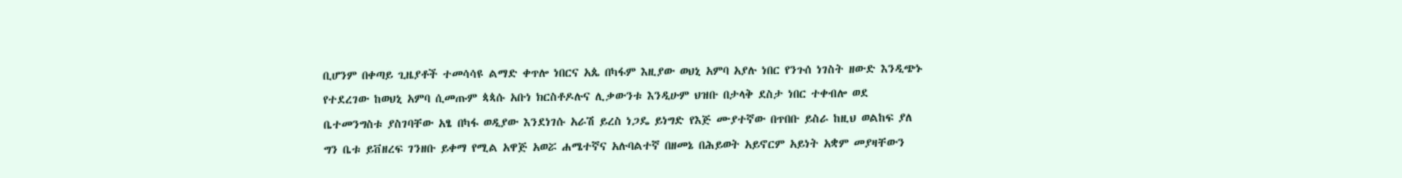ቢሆንም በቀጣይ ጊዜያቶች ተመሳሳዩ ልማድ ቀጥሎ ነበርና አጴ በካፋም እዚያው ወህኒ አምባ አያሉ ነበር የንጉሰ ነገስት ዘውድ እንዲጭኑ የተደረገው ከወህኒ አምባ ሲመጡም ጳጳሱ አቡነ ክርስቶዶሉና ሊቃውንቱ እንዲሁም ህዝቡ በታላቅ ደስታ ነበር ተቀብሎ ወደ ቤተመንግስቱ ያስገባቸው አፄ በካፋ ወዲያው እንደነገሱ አራሽ ይረስ ነጋዴ ይነግድ የእጅ ሙያተኛው በጥበቡ ይስራ ከዚህ ወልከፍ ያለ ግን ቤቱ ይቨዘረፍ ገንዘቡ ይቀማ የሚል አዋጅ አወሯ ሐሜተኛና አሉባልተኛ በዘመኔ በሕይወት አይኖርም አይነት አቋም መያዛቸውን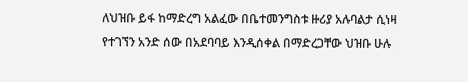ለህዝቡ ይፋ ከማድረግ አልፈው በቤተመንግስቱ ዙሪያ አሉባልታ ሲነዛ የተገኘን አንድ ሰው በአደባባይ እንዲሰቀል በማድረጋቸው ህዝቡ ሁሉ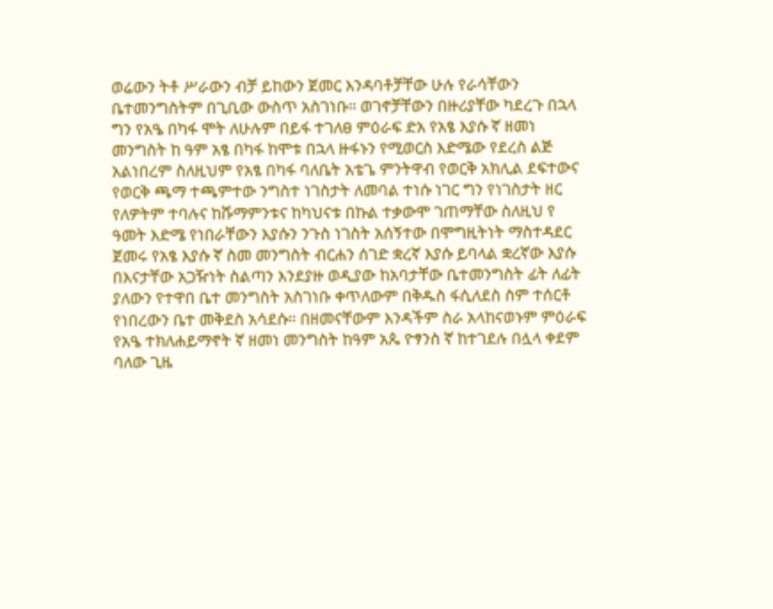ወሬውን ትቶ ሥራውን ብቻ ይከውን ጀመር እንዳባቶቻቸው ሁሉ የራሳቸውን ቤተመንግስትም በጊቢው ውስጥ አስገነቡ። ወገኖቻቸውን በዙሪያቸው ካደረጉ በኋላ ግን የአዔ በካፋ ሞት ለሁሉም በይፋ ተገለፀ ምዕራፍ ድአ የአፄ እያሱ ኛ ዘመነ መንግስት ከ ዓም አፄ በካፋ ከሞቱ በኋላ ዙፋኑን የሚወርስ እድሜው የደረስ ልጅ አልነበረም ስለዚህም የአፄ በካፋ ባለቤት አቴጌ ምንትዋብ የወርቅ አክሊል ደፍተውና የወርቅ ጫማ ተጫምተው ንግስተ ነገስታት ለመባል ተነሱ ነገር ግን የነገስታት ዘር የለዎትም ተባሉና ከሹማምንቱና ከካህናቱ በኩል ተቃውሞ ገጠማቸው ስለዚህ የ ዓመት እድሜ የነበራቸውን እያሱን ንጉስ ነገስት አሰኝተው በሞግዚትነት ማስተዳደር ጀመሩ የአፄ እያሱ ኛ ስመ መንግስት ብርሐን ሰገድ ቋረኛ እያሱ ይባላል ቋረኛው እያሱ በእናታቸው አጋዥነት ስልጣን እንደያዙ ወዲያው ከአባታቸው ቤተመንግስት ፊት ለፊት ያለውን የተዋበ ቤተ መንግስት አስገነቡ ቀጥለውም በቅዱስ ፋሲለደስ ስም ተሰርቶ የነበረውን ቤተ መቅደስ አሳደሱ። በዘመናቸውም እንዳችም ስራ አላከናወኑም ምዕራፍ የአዔ ተክለሐይማኖት ኛ ዘመነ መንግስት ከዓም አጴ ዮፃንስ ኛ ከተገደሉ በሏላ ቀደም ባለው ጊዜ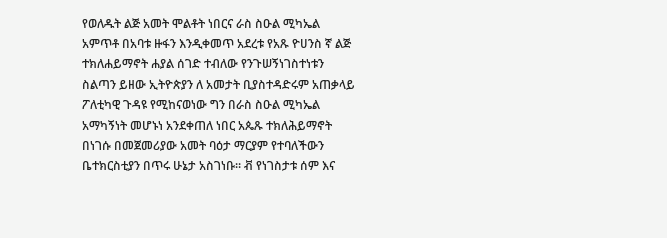የወለዱት ልጅ አመት ሞልቶት ነበርና ራስ ስዑል ሚካኤል አምጥቶ በአባቱ ዙፋን እንዲቀመጥ አደረቱ የአጹ ዮሀንስ ኛ ልጅ ተክለሐይማኖት ሐያል ሰገድ ተብለው የንጉሠኝነገስተነቱን ስልጣን ይዘው ኢትዮጵያን ለ አመታት ቢያስተዳድሩም አጠቃላይ ፖለቲካዊ ጉዳዩ የሚከናወነው ግን በራስ ስዑል ሚካኤል አማካኝነት መሆኑነ አንደቀጠለ ነበር አጴጹ ተክለሕይማኖት በነገሱ በመጀመሪያው አመት ባዕታ ማርያም የተባለችውን ቤተክርስቲያን በጥሩ ሁኔታ አስገነቡ። ቭ የነገስታቱ ሰም እና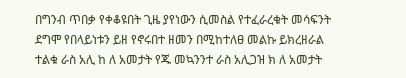በግንብ ጥበቃ የቀቆዩበት ጊዜ ያየነውን ሲመስል የተፈራረቁት መሳፍንት ደግሞ የበላይነቱን ይዘ የኖሩበተ ዘመን በሚከተለፀ መልኩ ይክረዘራል ተልቁ ራስ አሊ ከ ለ አመታት የጁ መኳንንተ ራስ አሊጋዝ ክ ለ አመታት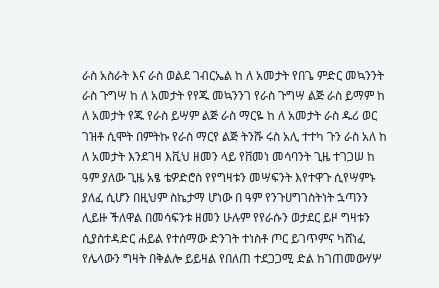ራስ አስራት እና ራስ ወልደ ገብርኤል ከ ለ አመታት የበጌ ምድር መኳንንት ራስ ጉግሣ ከ ለ አመታት የየጁ መኳንንገ የራስ ጉግሣ ልጅ ራስ ይማም ከ ለ አመታት የጁ የራስ ይሣም ልጅ ራስ ማርዬ ከ ለ አመታት ራስ ዱሪ ወር ገዝቶ ሲሞት በምትኩ የራስ ማርየ ልጅ ትንሹ ሩስ አሊ ተተካ ጉን ራስ አለ ከ ለ አመታት እንደገዛ እቪህ ዘመን ላይ የቨመነ መሳባንት ጊዜ ተገጋሠ ከ ዓም ያለው ጊዜ አፄ ቴዎድሮስ የየግዛቱን መሣፍንት እየተዋጉ ሲየሣምኑ ያለፈ ሲሆን በዚህም ስኬታማ ሆነው በ ዓም የንጉሀግገስትነት ኋጣንን ሊይዙ ችለዋል በመሳፍንቱ ዘመን ሁሉም የየራሱን ወታደር ይዞ ግዛቱን ሲያስተዳድር ሐይል የተሰማው ድንገት ተነስቶ ጦር ይገጥምና ካሸነፈ የሌላውን ግዛት በቅልሎ ይይዛል የበለጠ ተደጋጋሚ ድል ከገጠመውሃሦ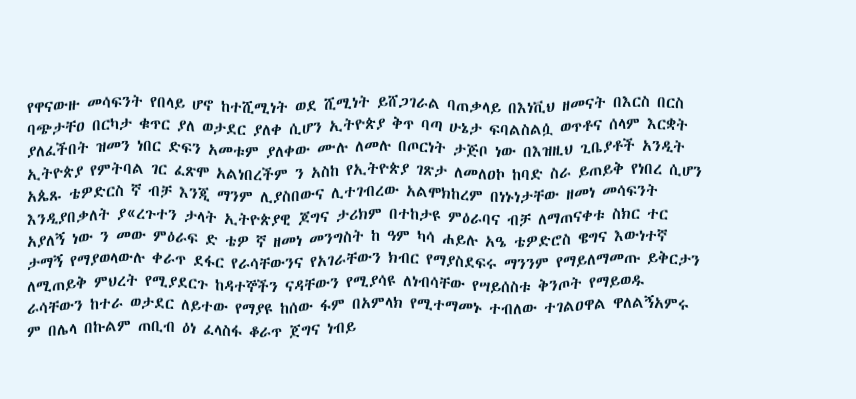የዋናውዙ መሳፍንት የበላይ ሆኖ ከተሺሚነት ወደ ሺሚነት ይሸጋገራል ባጠቃላይ በእነቪህ ዘመናት በእርስ በርስ ባጭታቸዐ በርካታ ቁጥር ያለ ወታደር ያለቀ ሲሆን ኢትዮጵያ ቅጥ ባጣ ሁኔታ ፍባልስልሷ ወጥቶና ሰላም እርቋት ያለፈችበት ዝመን ነበር ድፍን አመቱም ያለቀው ሙሉ ለመሉ በጦርነት ታጅቦ ነው በእዝዚህ ጊቤያቶች አንዲት ኢትዮጵያ የምትባል ገር ፈጽሞ አልነበረችም ን አስከ የኢትዮጵያ ገጽታ ለመለዐኮ ከባድ ስራ ይጠይቅ የነበረ ሲሆን አጴጹ ቴዎድርስ ኛ ብቻ እንጂ ማንም ሊያስበውና ሊተገብረው አልሞክከረም በነኑነታቸው ዘመነ መሳፍንት እንዲያበቃለት ያ«ረጉተን ታላት ኢትዮጵያዊ ጆግና ታሪክም በተከታዩ ምዕራባና ብቻ ለማጠናቀቱ ስክር ተር አያለኝ ነው ን መው ምዕራፍ ድ ቴዎ ኛ ዘመነ መንግስት ከ ዓም ካሳ ሐይሉ አዔ ቴዎድሮስ ዌግና እውነተኛ ታማኝ የማያወላውሉ ቀራጥ ደፋር የራሳቸውንና የአገራቸውን ክብር የማያስደፍሩ ማንንም የማይለማመጡ ይቅርታን ለሚጠይቅ ምህረት የሚያደርጉ ከዳተኞችን ናዳቸውን የሚያሳዩ ለነብሳቸው የሣይሰስቱ ቅንጦት የማይወዱ ራሳቸውን ከተራ ወታደር ለይተው የማያዩ ከሰው ፋም በአምላክ የሚተማመኑ ተብለው ተገልዐዋል ዋለልኝአምሩ ም በሌላ በኩልም ጠቢብ ዕነ ፈላስፋ ቆራጥ ጀግና ነብይ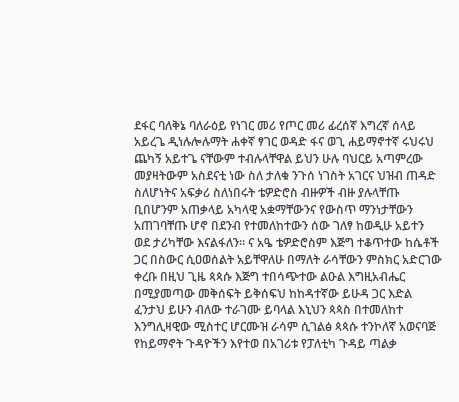ደፋር ባለቅኔ ባለራዕይ የነገር መሪ የጦር መሪ ፊረሰኛ እግረኛ ሰላይ አይረጌ ዲነሉሎሉማት ሐቀኛ ፃገር ወዳድ ፋና ወጊ ሐይማኖተኛ ሩህሩህ ጨካኝ አይተጌ ናቸውም ተብሉላቸዋል ይህን ሁሉ ባህርይ አጣምረው መያዛትውም አስደናቲ ነው ስለ ታለቁ ንጉሰ ነገስት አገርና ህዝብ ጠዳድ ስለሆነትና አፍቃሪ ስለነበሩት ቴዎድሮስ ብዙዎች ብዙ ያሉላቸጡ ቢበሆንም አጠቃላይ አካላዊ አቋማቸውንና የውስጥ ማንነታቸውን አጠገባቸጡ ሆኖ በደንብ የተመለከተውን ሰው ገለፃ ከወዲሁ አይተን ወደ ታሪካቸው እናልፋለን። ና አዔ ቴዎድሮስም እጅግ ተቆጥተው ከሴቶች ጋር በስውር ሲዐወሰልት አይቸዋለሁ በማለት ራሳቸውን ምስክር አድርገው ቀረቡ በዚህ ጊዜ ጳጳሱ እጅግ ተበሳጭተው ልዑል እግዚአብሔር በሚያመጣው መቅሰፍት ይቅሰፍህ ከከዳተኛው ይሁዳ ጋር እድል ፈንታህ ይሁን ብለው ተራገሙ ይባላል እኒህን ጳጳስ በተመለከተ እንግሊዛዊው ሚስተር ሆርሙዝ ራሳም ሲገልፅ ጳጳሱ ተንኮለኛ አወናባጅ የከይማኖት ጉዳዮችን እየተወ በአገሪቱ የፓለቲካ ጉዳይ ጣልቃ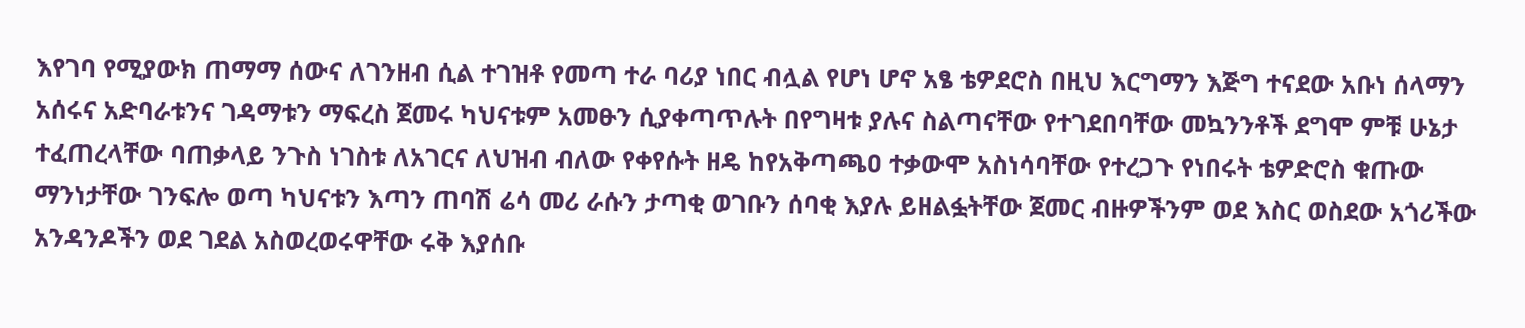እየገባ የሚያውክ ጠማማ ሰውና ለገንዘብ ሲል ተገዝቶ የመጣ ተራ ባሪያ ነበር ብሏል የሆነ ሆኖ አፄ ቴዎደሮስ በዚህ እርግማን እጅግ ተናደው አቡነ ሰላማን አሰሩና አድባራቱንና ገዳማቱን ማፍረስ ጀመሩ ካህናቱም አመፁን ሲያቀጣጥሉት በየግዛቱ ያሉና ስልጣናቸው የተገደበባቸው መኳንንቶች ደግሞ ምቹ ሁኔታ ተፈጠረላቸው ባጠቃላይ ንጉስ ነገስቱ ለአገርና ለህዝብ ብለው የቀየሱት ዘዴ ከየአቅጣጫዐ ተቃውሞ አስነሳባቸው የተረጋጉ የነበሩት ቴዎድሮስ ቁጡው ማንነታቸው ገንፍሎ ወጣ ካህናቱን እጣን ጠባሽ ሬሳ መሪ ራሱን ታጣቂ ወገቡን ሰባቂ እያሉ ይዘልፏትቸው ጀመር ብዙዎችንም ወደ እስር ወስደው አጎሪችው አንዳንዶችን ወደ ገደል አስወረወሩዋቸው ሩቅ እያሰቡ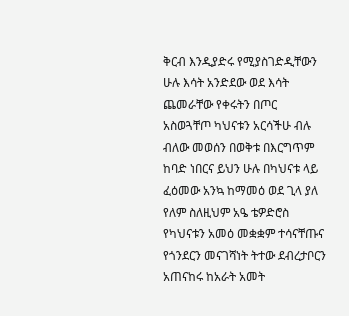ቅርብ እንዲያድሩ የሚያስገድዲቸውን ሁሉ እሳት አንድደው ወደ እሳት ጨመራቸው የቀሩትን በጦር አስወጓቸጦ ካህናቱን አርሳችሁ ብሉ ብለው መወሰን በወቅቱ በእርግጥም ከባድ ነበርና ይህን ሁሉ በካህናቱ ላይ ፈዕመው አንኳ ከማመዕ ወደ ጊላ ያለ የለም ስለዚህም አዔ ቴዎድሮስ የካህናቱን አመዕ መቋቋም ተሳናቸጡና የጎንደርን መናገሻነት ትተው ደብረታቦርን አጠናከሩ ከአራት አመት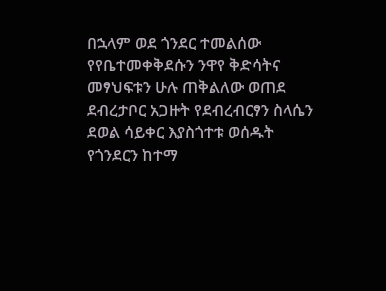በኋላም ወደ ጎንደር ተመልሰው የየቤተመቀቅደሱን ንዋየ ቅድሳትና መፃህፍቱን ሁሉ ጠቅልለው ወጠደ ደብረታቦር አጋዙት የደብረብርፃን ስላሴን ደወል ሳይቀር እያስጎተቱ ወሰዱት የጎንደርን ከተማ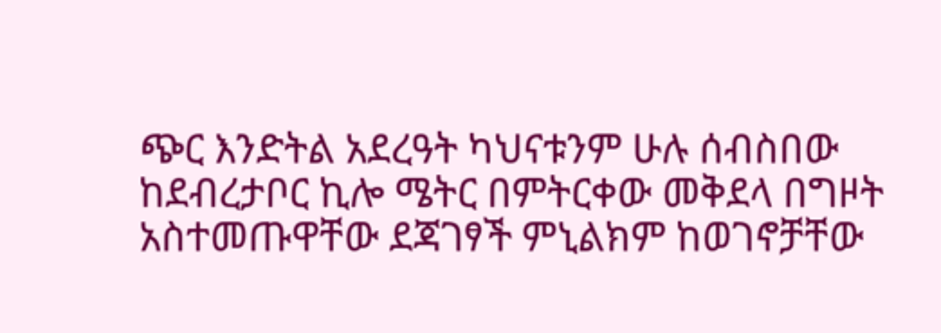ጭር እንድትል አደረዓት ካህናቱንም ሁሉ ሰብስበው ከደብረታቦር ኪሎ ሜትር በምትርቀው መቅደላ በግዞት አስተመጡዋቸው ደጃገፃች ምኒልክም ከወገኖቻቸው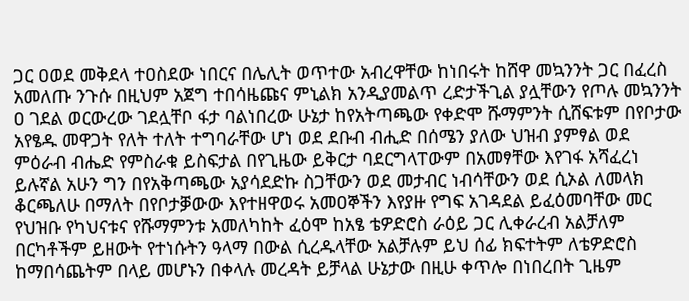ጋር ዐወደ መቅደላ ተዐስደው ነበርና በሌሊት ወጥተው አብረዋቸው ከነበሩት ከሸዋ መኳንንት ጋር በፈረስ አመለጡ ንጉሱ በዚህም አጀግ ተበሳዜጩና ምኒልክ አንዲያመልጥ ረድታችጊል ያሏቸውን የጦሉ መኳንንት ዐ ገደል ወርውረው ገደሏቸቦ ፋታ ባልነበረው ሁኔታ ከየአትጣጫው የቀድሞ ሹማምንት ሲሸፍቱም በየቦታው አየፄዱ መዋጋት የለት ተለት ተግባራቸው ሆነ ወደ ደቡብ ብሒድ በሰሜን ያለው ህዝብ ያምፃል ወደ ምዕራብ ብሔድ የምስራቁ ይስፍታል በየጊዜው ይቅርታ ባደርግላፐውም በአመፃቸው እየገፋ አሻፈረነ ይሉኛል አሁን ግን በየአቅጣጫው አያሳደድኩ ስጋቸውን ወደ መታብር ነብሳቸውን ወደ ሲኦል ለመላክ ቆርጫለሁ በማለት በየቦታቓውው እየተዘዋወሩ አመዐኞችን እየያዙ የግፍ አገዳደል ይፈዕመባቸው መር የህዝቡ የካህናቱና የሹማምንቱ አመለካከት ፈዕሞ ከአፄ ቴዎድሮስ ራዕይ ጋር ሊቀራረብ አልቻለም በርካቶችም ይዘውት የተነሱትን ዓላማ በውል ሲረዱላቸው አልቻሉም ይህ ሰፊ ክፍተትም ለቴዎድሮስ ከማበሳጨትም በላይ መሆኑን በቀላሉ መረዳት ይቻላል ሁኔታው በዚሁ ቀጥሎ በነበረበት ጊዜም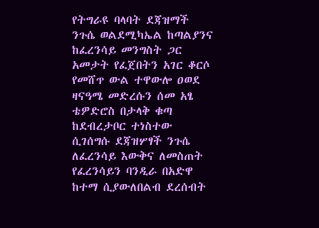የትግራዩ ባላባት ደጃዝማች ንጉሴ ወልደሚካኤል ከጣልያንና ከፈረንሳይ መንግስት ጋር አመታት የፈጀበትን አገር ቆርሶ የመሸጥ ውል ተዋውሎ ዐወደ ዛናዓሜ መድረሱን ሰመ አፄ ቴዎድሮስ በታላቅ ቁጣ ከደብረታቦር ተነስተው ሲገሰግሱ ደጃዝሦፃች ንጉሴ ለፈረንሳይ እውቅና ለመስጠት የፈረንሳይን ባንዲራ በአድዋ ከተማ ሲያውለበልብ ደረሰብት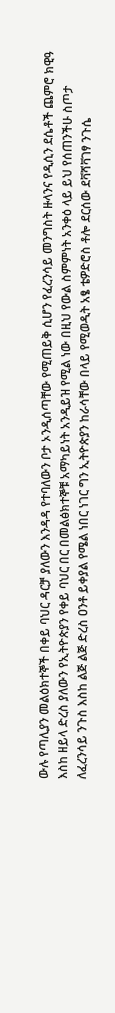ውሉ የጣሊያን መልዕክተኞች በቀይ ባህር ዳርቻ ያለውን እንዳዳ የተባለውን ቦታ ኦንዲሰጣቸው የሚጠይቅ ሲሆን የፈረንሳይ መንግስት ዙላንና የዲሲን ደሴቶች ጨምሮ ክዊዓ እስከ ዘይላ ድረስ ያለውን የኢትዮጵያን የቀይ ባህር በር በመልፅክተኞቹ አማካይነት አንዲይዝ የሚል ነው በዚህ የውል ስምምነት አንቀዕ ላይ ይህ የሰጠንችሁ ስጦታ ለፈረንሳይ ንጉስ እስከ ልጅ ልጅ ድረስ ዐንቶ ይቀያል የሜል ነበር ነገር ግን ኢትዮጵያን ከራሳቸው በላይ የሚወዲት አፄ ቴዎድሮስ ቶሎ ደርሰው ደቫሻቫገፃ ንጉሴ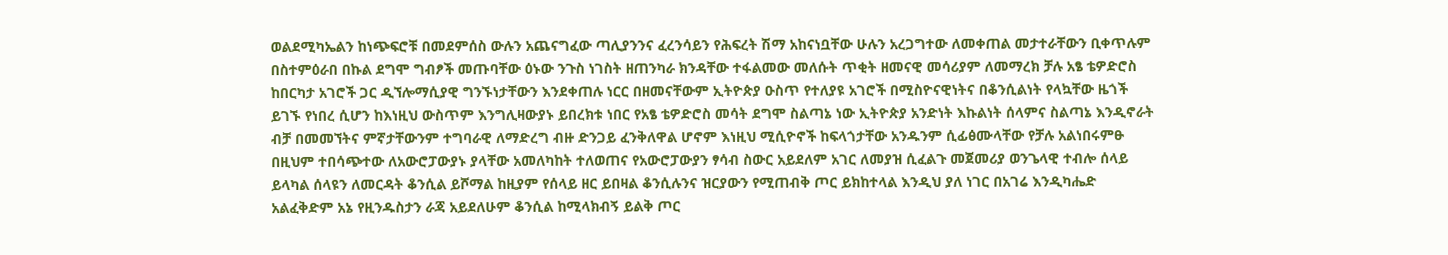ወልደሚካኤልን ከነጭፍሮቹ በመደምሰስ ውሉን አጨናግፈው ጣሊያንንና ፈረንሳይን የሕፍረት ሽማ አከናነቧቸው ሁሉን አረጋግተው ለመቀጠል መታተራቸውን ቢቀጥሉም በስተምዕራበ በኩል ደግሞ ግብፆች መጡባቸው ዕኑው ንጉስ ነገስት ዘጠንካራ ክንዳቸው ተፋልመው መለሱት ጥቂት ዘመናዊ መሳሪያም ለመማረክ ቻሉ አፄ ቴዎድሮስ ከበርካታ አገሮች ጋር ዲኘሎማሲያዊ ግንኙነታቸውን እንደቀጠሉ ነርር በዘመናቸውም ኢትዮጵያ ዑስጥ የተለያዩ አገሮች በሚስዮናዊነትና በቆንሲልነት የላኳቸው ዜጎች ይገኙ የነበረ ሲሆን ከእነዚህ ውስጥም እንግሊዛውያኑ ይበረክቱ ነበር የአፄ ቴዎድሮስ መሳት ደግሞ ስልጣኔ ነው ኢትዮጵያ አንድነት እኩልነት ሰላምና ስልጣኔ እንዲኖራት ብቻ በመመኘትና ምኛታቸውንም ተግባራዊ ለማድረግ ብዙ ድንጋይ ፈንቅለዋል ሆኖም እነዚህ ሚሲዮኖች ከፍላጎታቸው አንዱንም ሲፊፅሙላቸው የቻሉ አልነበሩምፁ በዚህም ተበሳጭተው ለአውሮፓውያኑ ያላቸው አመለካከት ተለወጠና የአውሮፓውያን ፃሳብ ስውር አይደለም አገር ለመያዝ ሲፈልጉ መጀመሪያ ወንጌላዊ ተብሎ ሰላይ ይላካል ሰላዩን ለመርዳት ቆንሲል ይሾማል ከዚያም የሰላይ ዘር ይበዛል ቆንሲሉንና ዝርያውን የሚጠብቅ ጦር ይክከተላል እንዲህ ያለ ነገር በአገሬ እንዲካሔድ አልፈቅድም አኔ የዚንዱስታን ራጃ አይደለሁም ቆንሲል ከሚላክብኝ ይልቅ ጦር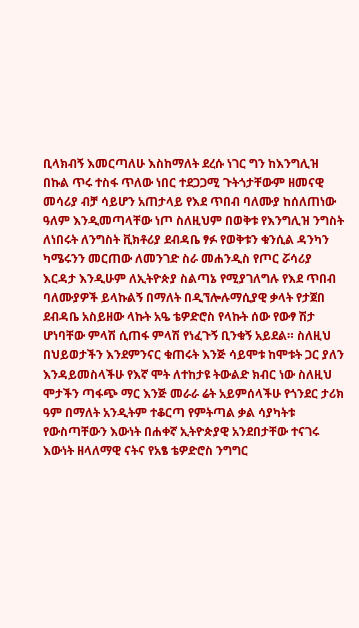ቢላክብኝ እመርጣለሁ እስከማለት ደረሱ ነገር ግን ከእንግሊዝ በኩል ጥሩ ተስፋ ጥለው ነበር ተደጋጋሚ ጉትጎታቸውም ዘመናዊ መሳሪያ ብቻ ሳይሆን አጠታላይ የእደ ጥበብ ባለሙያ ከሰለጠነው ዓለም እንዲመጣላቸው ነጦ ስለዚህም በወቅቱ የእንግሊዝ ንግስት ለነበሩት ለንግስት ቪክቶሪያ ደብዳቤ ፃፉ የወቅቱን ቁንሲል ዳንካን ካሜሩንን መርጠው ለመንገድ ስራ መሐንዲስ የጦር ሯሳሪያ እርዳታ እንዲሁም ለኢትዮጵያ ስልጣኔ የሚያገለግሉ የእደ ጥበብ ባለሙያዎች ይላኩልኝ በማለት በዲኘሎሉማሲያዊ ቃላት የታጀበ ደብዳቤ አስይዘው ላኩት አዔ ቴዎድሮስ የላኩት ሰው የውፃ ሽታ ሆነባቸው ምላሽ ሲጠፋ ምላሽ የነፈጉኝ ቢንቁኝ አይደል። ስለዚህ በህይወታችን እንደምንናር ቁጠሩት እንጅ ሳይሞቱ ከሞቱት ጋር ያለን እንዳይመስላችሁ የእኛ ሞት ለተከታዩ ትውልድ ክብር ነው ስለዚህ ሞታችን ጣፋጭ ማር እንጅ መራራ ሬት አይምሰላችሁ የጎንደር ታሪክ ዓም በማለት አንዲትም ተቆርጣ የምትጣል ቃል ሳያካትቱ የውስጣቸውን እውነት በሐቀኛ ኢትዮጵያዊ አንደበታቸው ተናገሩ እውነት ዘላለማዊ ናትና የአፄ ቴዎድሮስ ንግግር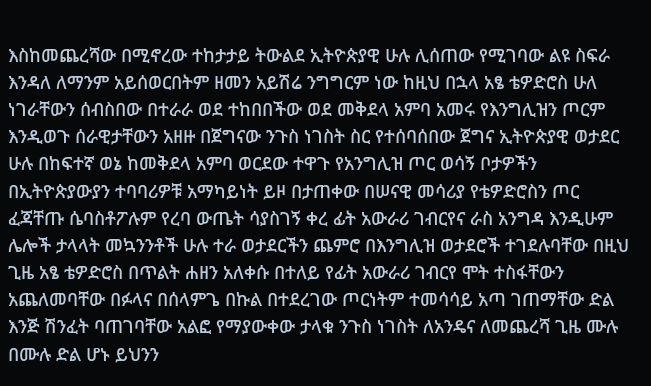እስከመጨረሻው በሚኖረው ተከታታይ ትውልደ ኢትዮጵያዊ ሁሉ ሊሰጠው የሚገባው ልዩ ስፍራ እንዳለ ለማንም አይሰወርበትም ዘመን አይሽሬ ንግግርም ነው ከዚህ በኋላ አፄ ቴዎድሮስ ሁለ ነገራቸውን ሰብስበው በተራራ ወደ ተከበበችው ወደ መቅደላ አምባ አመሩ የእንግሊዝን ጦርም እንዲወጉ ሰራዊታቸውን አዘዙ በጀግናው ንጉስ ነገስት ስር የተሰባሰበው ጀግና ኢትዮጵያዊ ወታደር ሁሉ በከፍተኛ ወኔ ከመቅደላ አምባ ወርደው ተዋጉ የአንግሊዝ ጦር ወሳኝ ቦታዎችን በኢትዮጵያውያን ተባባሪዎቹ አማካይነት ይዞ በታጠቀው በሠናዊ መሳሪያ የቴዎድሮስን ጦር ፈጃቸጡ ሴባስቶፖሉም የረባ ውጤት ሳያስገኝ ቀረ ፊት አውራሪ ገብርየና ራስ አንግዳ እንዲሁም ሌሎች ታላላት መኳንንቶች ሁሉ ተራ ወታደርችን ጨምሮ በእንግሊዝ ወታደሮች ተገደሉባቸው በዚህ ጊዜ አፄ ቴዎድሮስ በጥልት ሐዘን አለቀሱ በተለይ የፊት አውራሪ ገብርየ ሞት ተስፋቸውን አጨለመባቸው በፉላና በሰላምጌ በኩል በተደረገው ጦርነትም ተመሳሳይ አጣ ገጠማቸው ድል እንጅ ሽንፈት ባጠገባቸው አልፎ የማያውቀው ታላቁ ንጉስ ነገስት ለአንዴና ለመጨረሻ ጊዜ ሙሉ በሙሉ ድል ሆኑ ይህንን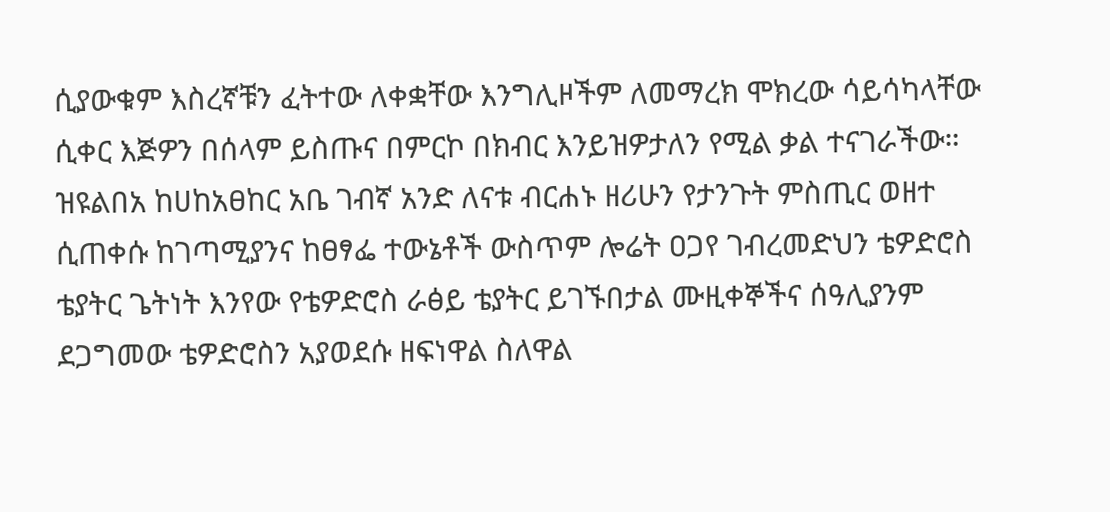ሲያውቁም እስረኛቹን ፈትተው ለቀቋቸው እንግሊዞችም ለመማረክ ሞክረው ሳይሳካላቸው ሲቀር እጅዎን በሰላም ይስጡና በምርኮ በክብር እንይዝዎታለን የሚል ቃል ተናገራችው። ዝዩልበአ ከሀከአፀከር አቤ ገብኛ አንድ ለናቱ ብርሐኑ ዘሪሁን የታንጉት ምስጢር ወዘተ ሲጠቀሱ ከገጣሚያንና ከፀፃፌ ተውኔቶች ውስጥም ሎሬት ዐጋየ ገብረመድህን ቴዎድሮስ ቴያትር ጌትነት እንየው የቴዎድሮስ ራፅይ ቴያትር ይገኙበታል ሙዚቀኞችና ሰዓሊያንም ደጋግመው ቴዎድሮስን አያወደሱ ዘፍነዋል ስለዋል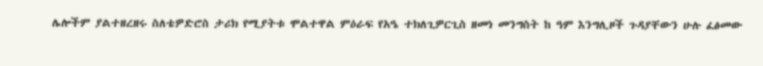ሌሎችም ያልተዘረዘሩ ስለቴዎድሮስ ታሪክ የሚያትቱ ሞልተዋል ምዕራፍ የአዔ ተክለጊዎርጊስ ዘመነ መንግስት ከ ዓም እንግሊዞች ጉዳያቸውን ሁሉ ፈፅመው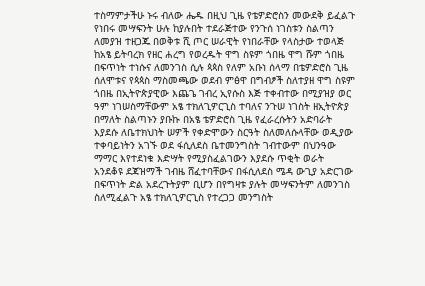ተስማምታችሁ ኑሩ ብለው ሔዱ በዚህ ጊዜ የቴዎድሮስን መውደቅ ይፈልጉ የነበሩ መሣፍንት ሁሉ ከያሉበት ተደራጅተው የንጉሰ ነገስቱን ስልጣን ለመያዝ ተዘጋጁ በወቅቱ ሺ ጦር ሠራዊት የነበራቸው የላስታው ተወላጅ ከአፄ ይትባረክ የዘር ሐረግ የወረዱት ዋግ ስዩም ጎበዜ ዋግ ሹም ጎበዜ በፍጥነት ተነሱና ለመንገስ ሲሉ ጳጳስ የለም አቡነ ሰላማ በቴዎድሮስ ጊዜ ሰለሞቱና የጳጳስ ማስመጫው ወደብ ምፅዋ በግብፆች ስለተያዘ ዋግ ስዩም ጎበዜ በኢትዮጵያዊው እጨጌ ገብረ ኢየሱስ እጅ ተቀብተው በሚያዝያ ወር ዓም ነገሠስማቸውም አፄ ተክለጊዎርጊስ ተባለና ንጉሠ ነገስት ዘኢትዮጵያ በማለት ስልጣኑን ያቡኩ በአፄ ቴዎድሮስ ጊዜ የፈራረሱትን አድባራት እያደሱ ለቤተክህነት ሠዎች የቀድሞውን ስርዓት ስለመለሱላቸው ወዲያው ተቀባይነትን አገኙ ወደ ፋሲለደስ ቤተመንግስት ገብተውም በህንዓው ማማር እየተደነቁ እድሣት የሚያስፈልገውን እያደሱ ጥቂት ወራት አንደቆዩ ደጃዝማች ገብዜ ሸፈተባቸውና በፋሲለደስ ሜዳ ውጊያ አድርገው በፍጥነት ድል አደረጉትያም ቢሆን በየግዛቱ ያሉት መሣፍንትም ለመንገስ ስለሚፈልጉ አፄ ተክለጊዎርጊስ የተረጋጋ መንግስት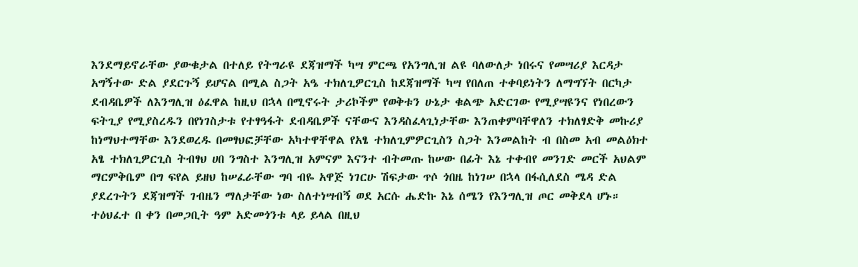እንደማይኖራቸው ያውቁታል በተለይ የትግራዩ ደጃዝማች ካሣ ምርጫ የአንግሊዝ ልዩ ባለውለታ ነበሩና የመሣሪያ እርዳታ አግኝተው ድል ያደርጉኝ ይሆናል በሚል ስጋት አዔ ተክለጊዎርጊስ ከደጃዝማች ካሣ የበለጠ ተቀባይነትን ለማግኘት በርካታ ደብዳቤዎች ለእንግሊዝ ዕፈዋል ከዚህ በኋላ በሚኖሩት ታሪኮችም የወቅቱን ሁኔታ ቁልጭ አድርገው የሚያሣዩንና የነበረውን ፍትጊያ የሚያስረዱን በየነገስታቱ የተፃዓፋት ደብዳቤዎች ናቸውና እንዳስፈላጊነታቸው እንጠቀምባቸዋለን ተክለፃድቅ መኩሪያ ከነማህተማቸው እንደወረዱ በመፃህፎቻቸው አካተዋቸዋል የአፄ ተክለጊምዎርጊስን ስጋት እንመልከት ብ በስመ አብ መልዕክተ አፄ ተክለጊዎርጊስ ትብፃህ ሀበ ንግስተ እንግሊዝ አምናም እናንተ ብትመጡ ከሠው በፊት እኔ ተቀብየ መንገድ መርች አህልም ማርምቅቤም በግ ፍየል ይዘህ ከሠፈራቸው ግባ ብዬ አዋጅ ነገርሁ ሽፍታው ጥሶ ጎበዜ ከነገሠ በኋላ በፋሲለደስ ሜዳ ድል ያደረጉትን ደጃዝማች ገብዜን ማለታቸው ነው ስለተነሣብኝ ወደ አርሱ ሔድኩ እኔ ሰሜን የእንግሊዝ ጦር መቅደላ ሆኑ። ተዕህፈተ በ ቀን በመጋቢት ዓም አድመጎንቱ ላይ ይላል በዚህ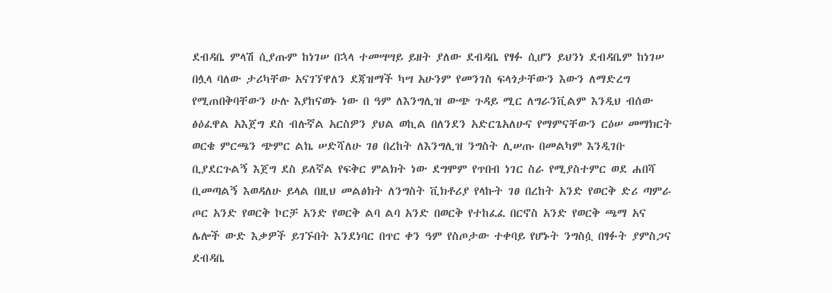ደብዳቤ ምላሽ ሲያጡም ከነገሠ በኋላ ተመሣሣይ ይዘት ያለው ደብዳቤ የፃፉ ሲሆን ይህንነ ደብዳቤም ከነገሠ በሏላ ባለው ታሪካቸው አናገኘዋለን ደጃዝማች ካሣ አሁንም የመንገስ ፍላጎታቸውን እውን ለማድረግ የሚጠበቅባቸውን ሁሉ እያከናወኑ ነው በ ዓም ለእንግሊዝ ውጭ ጉዳይ ሚር ለግራንቪልም እንዲህ ብሰው ፅዕፈዋል አእጀግ ደስ ብሉኛል አርስዎን ያህል ወኪል በለንደን አድርጌአለሁና የማምናቸውን ርዕሠ መማክርት ወርቄ ምርጫን ጭምር ልኬ ሠድሻለሁ ገፀ በረከት ለእንግሊዝ ንግስት ሊሠጡ በመልካም እንዲገቡ ቢያደርጉልኝ እጀግ ደስ ይለኛል የፍቅር ምልክት ነው ደግሞም የጥበብ ነገር ስራ የሚያስተምር ወደ ሐበሻ ቢመጣልኝ እወዳለሁ ይላል በዚህ መልፅክት ለንግስት ቪክቶሪያ የላኩት ገፀ በረከት አንድ የወርቅ ድሪ ጣምራ ጦር አንድ የወርቅ ኮርቻ አንድ የወርቅ ልባ ልባ አንድ በወርቅ የተከፈፈ በርኖስ አንድ የወርቅ ጫማ አና ሌሎች ውድ እቃዎች ይገኙበት እንደነባር በጥር ቀን ዓም የስጦታው ተቀባይ የሆኑት ንግስሷ በፃፉት ያምስጋና ደብዳቤ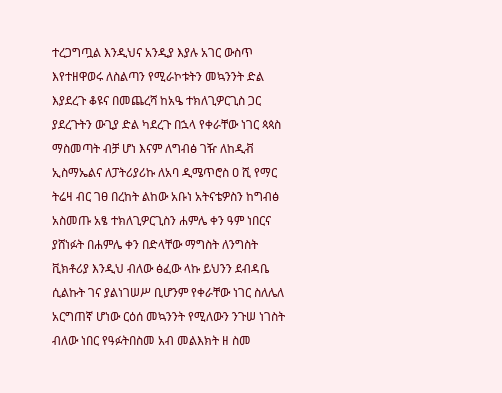ተረጋግጧል እንዲህና አንዲያ እያሉ አገር ውስጥ እየተዘዋወሩ ለስልጣን የሚራኮቱትን መኳንንት ድል እያደረጉ ቆዩና በመጨረሻ ከአዔ ተክለጊዎርጊስ ጋር ያደረጉትን ውጊያ ድል ካደረጉ በኋላ የቀራቸው ነገር ጳጳስ ማስመጣት ብቻ ሆነ እናም ለግብፅ ገዥ ለከዲቭ ኢስማኤልና ለፓትሪያሪኩ ለአባ ዲሜጥሮስ ዐ ሺ የማር ትሬዛ ብር ገፀ በረከት ልከው አቡነ አትናቴዎስን ከግብፅ አስመጡ አፄ ተክለጊዎርጊስን ሐምሌ ቀን ዓም ነበርና ያሸነፉት በሐምሌ ቀን በድላቸው ማግስት ለንግስት ቪክቶሪያ እንዲህ ብለው ፅፈው ላኩ ይህንን ደብዳቤ ሲልኩት ገና ያልነገሠሥ ቢሆንም የቀራቸው ነገር ስለሌለ አርግጠኛ ሆነው ርዕሰ መኳንንት የሚለውን ንጉሠ ነገስት ብለው ነበር የዓፉትበስመ አብ መልእክት ዘ ስመ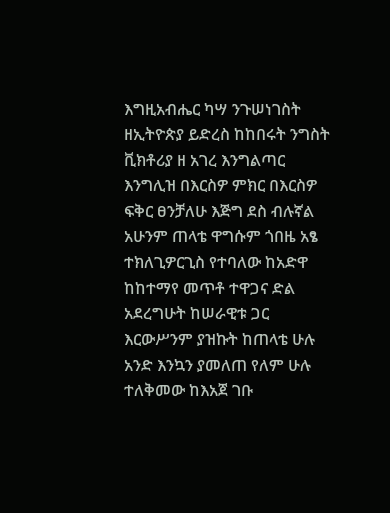እግዚአብሔር ካሣ ንጉሠነገስት ዘኢትዮጵያ ይድረስ ከከበሩት ንግስት ቪክቶሪያ ዘ አገረ እንግልጣር እንግሊዝ በእርስዎ ምክር በእርስዎ ፍቅር ፀንቻለሁ እጅግ ደስ ብሉኛል አሁንም ጠላቴ ዋግሱም ጎበዜ አፄ ተክለጊዎርጊስ የተባለው ከአድዋ ከከተማየ መጥቶ ተዋጋና ድል አደረግሁት ከሠራዊቱ ጋር እርውሥንም ያዝኩት ከጠላቴ ሁሉ አንድ እንኳን ያመለጠ የለም ሁሉ ተለቅመው ከእአጀ ገቡ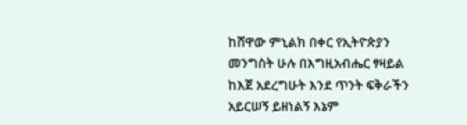ከሸዋው ምኒልክ በቀር የኢትዮጵያን መንግስት ሁሉ በእግዚአብሔር ፃዛይል ከእጀ አደረግሁት እንደ ጥንት ፍቅራችን አይርሠኝ ይዘነልኝ እኔም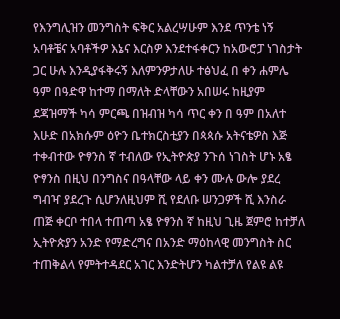የእንግሊዝን መንግስት ፍቅር አልረሣሁም እንደ ጥንቴ ነኝ አባቶቼና አባቶችዎ እኔና እርስዎ እንደተፋቀርን ከአውሮፓ ነገስታት ጋር ሁሉ እንዲያፋቅሩኝ እለምንዎታለሁ ተፅህፈ በ ቀን ሐምሌ ዓም በዓድዋ ከተማ በማለት ድላቸውን አበሠሩ ከዚያም ደጃዝማች ካሳ ምርጫ በዝብዝ ካሳ ጥር ቀን በ ዓም በአለተ እሁድ በአክሱም ዕዮን ቤተክርስቲያን በጳጳሱ አትናቴዎስ እጅ ተቀብተው ዮፃንስ ኛ ተብለው የኢትዮጵያ ንጉሰ ነገስት ሆኑ አፄ ዮፃንስ በዚህ በንግስና በዓላቸው ላይ ቀን ሙሉ ውሎ ያደረ ግብዣ ያደረጉ ሲሆንለዚህም ሺ የደለቡ ሠንጋዎች ሺ እንስራ ጠጅ ቀርቦ ተበላ ተጠጣ አፄ ዮፃንስ ኛ ከዚህ ጊዜ ጀምሮ ከተቻለ ኢትዮጵያን አንድ የማድረግና በአንድ ማዕከላዊ መንግስት ስር ተጠቅልላ የምትተዳደር አገር እንድትሆን ካልተቻለ የልዩ ልዩ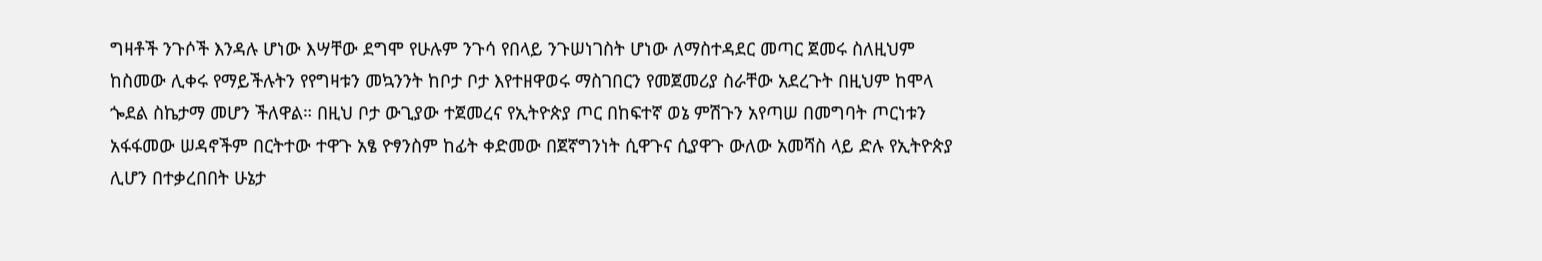ግዛቶች ንጉሶች እንዳሉ ሆነው እሣቸው ደግሞ የሁሉም ንጉሳ የበላይ ንጉሠነገስት ሆነው ለማስተዳደር መጣር ጀመሩ ስለዚህም ከስመው ሊቀሩ የማይችሉትን የየግዛቱን መኳንንት ከቦታ ቦታ እየተዘዋወሩ ማስገበርን የመጀመሪያ ስራቸው አደረጉት በዚህም ከሞላ ጐደል ስኬታማ መሆን ችለዋል። በዚህ ቦታ ውጊያው ተጀመረና የኢትዮጵያ ጦር በከፍተኛ ወኔ ምሽጉን አየጣሠ በመግባት ጦርነቱን አፋፋመው ሠዳኖችም በርትተው ተዋጉ አፄ ዮፃንስም ከፊት ቀድመው በጀኛግንነት ሲዋጉና ሲያዋጉ ውለው አመሻስ ላይ ድሉ የኢትዮጵያ ሊሆን በተቃረበበት ሁኔታ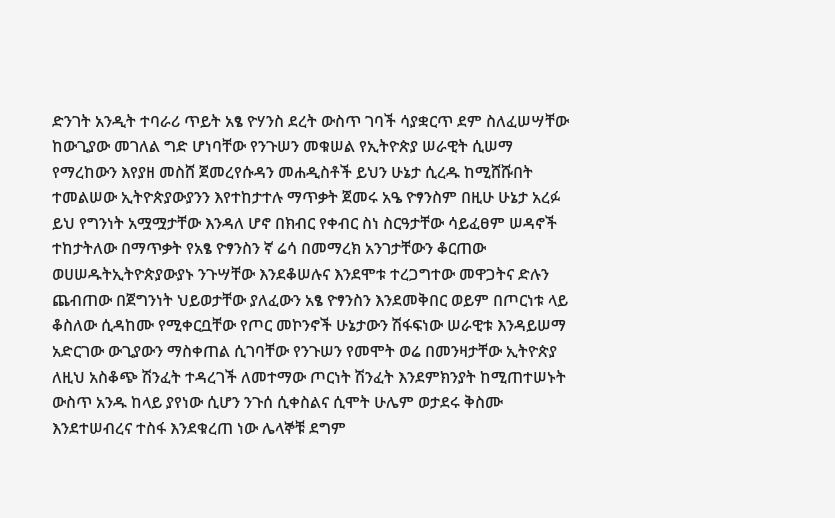ድንገት አንዲት ተባራሪ ጥይት አፄ ዮሃንስ ደረት ውስጥ ገባች ሳያቋርጥ ደም ስለፈሠሣቸው ከውጊያው መገለል ግድ ሆነባቸው የንጉሠን መቁሠል የኢትዮጵያ ሠራዊት ሲሠማ የማረከውን እየያዘ መስሸ ጀመረየሱዳን መሐዲስቶች ይህን ሁኔታ ሲረዱ ከሚሸሹበት ተመልሠው ኢትዮጵያውያንን እየተከታተሉ ማጥቃት ጀመሩ አዔ ዮፃንስም በዚሁ ሁኔታ አረፉ ይህ የግንነት አሟሟታቸው እንዳለ ሆኖ በክብር የቀብር ስነ ስርዓታቸው ሳይፈፀም ሠዳኖች ተከታትለው በማጥቃት የአፄ ዮፃንስን ኛ ሬሳ በመማረክ አንገታቸውን ቆርጠው ወሀሠዱትኢትዮጵያውያኑ ንጉሣቸው እንደቆሠሉና እንደሞቱ ተረጋግተው መዋጋትና ድሉን ጨብጠው በጀግንነት ህይወታቸው ያለፈውን አፄ ዮፃንስን እንደመቅበር ወይም በጦርነቱ ላይ ቆስለው ሲዳከሙ የሚቀርቧቸው የጦር መኮንኖች ሁኔታውን ሽፋፍነው ሠራዊቱ እንዳይሠማ አድርገው ውጊያውን ማስቀጠል ሲገባቸው የንጉሠን የመሞት ወሬ በመንዛታቸው ኢትዮጵያ ለዚህ አስቆጭ ሽንፈት ተዳረገች ለመተማው ጦርነት ሽንፈት እንደምክንያት ከሚጠተሠኑት ውስጥ አንዱ ከላይ ያየነው ሲሆን ንጉሰ ሲቀስልና ሲሞት ሁሌም ወታደሩ ቅስሙ እንደተሠብረና ተስፋ እንደቁረጠ ነው ሌላኞቹ ደግም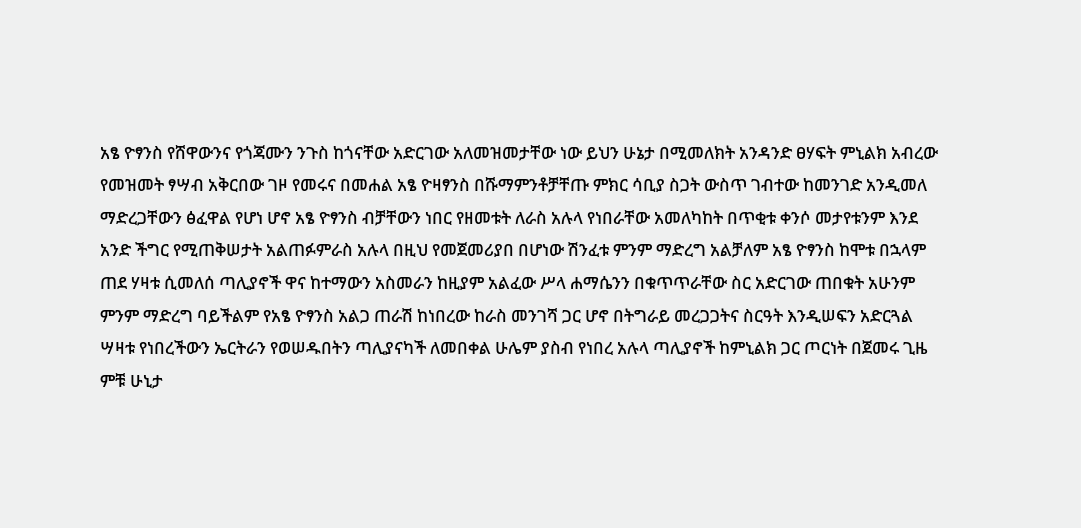አፄ ዮፃንስ የሸዋውንና የጎጃሙን ንጉስ ከጎናቸው አድርገው አለመዝመታቸው ነው ይህን ሁኔታ በሚመለክት አንዳንድ ፀሃፍት ምኒልክ አብረው የመዝመት ፃሣብ አቅርበው ገዞ የመሩና በመሐል አፄ ዮዛፃንስ በሹማምንቶቻቸጡ ምክር ሳቢያ ስጋት ውስጥ ገብተው ከመንገድ አንዲመለ ማድረጋቸውን ፅፈዋል የሆነ ሆኖ አፄ ዮፃንስ ብቻቸውን ነበር የዘመቱት ለራስ አሉላ የነበራቸው አመለካከት በጥቂቱ ቀንሶ መታየቱንም እንደ አንድ ችግር የሚጠቅሠታት አልጠፉምራስ አሉላ በዚህ የመጀመሪያበ በሆነው ሽንፈቱ ምንም ማድረግ አልቻለም አፄ ዮፃንስ ከሞቱ በኋላም ጠደ ሃዛቱ ሲመለሰ ጣሊያኖች ዋና ከተማውን አስመራን ከዚያም አልፈው ሥላ ሐማሴንን በቁጥጥራቸው ስር አድርገው ጠበቁት አሁንም ምንም ማድረግ ባይችልም የአፄ ዮፃንስ አልጋ ጠራሽ ከነበረው ከራስ መንገሻ ጋር ሆኖ በትግራይ መረጋጋትና ስርዓት እንዲሠፍን አድርጓል ሣዛቱ የነበረችውን ኤርትራን የወሠዱበትን ጣሊያናካች ለመበቀል ሁሌም ያስብ የነበረ አሉላ ጣሊያኖች ከምኒልክ ጋር ጦርነት በጀመሩ ጊዜ ምቹ ሁኒታ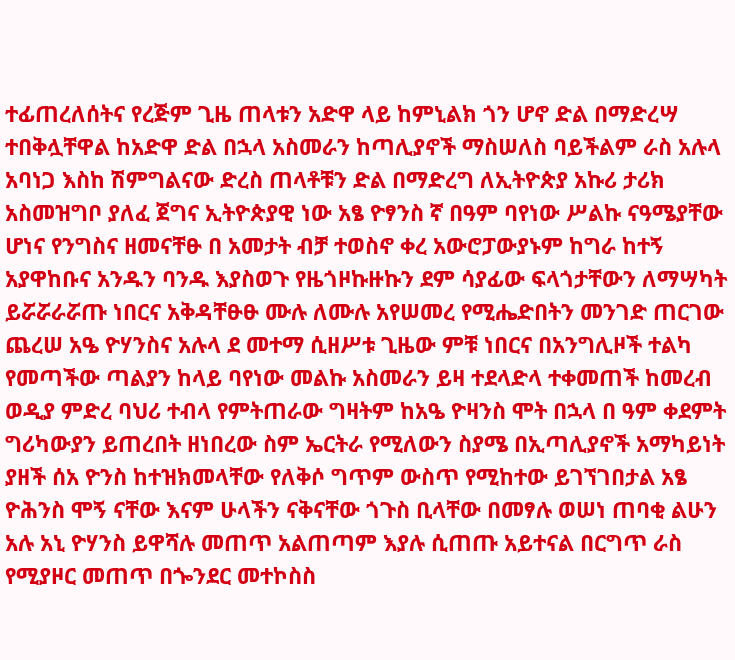ተፊጠረለሰትና የረጅም ጊዜ ጠላቱን አድዋ ላይ ከምኒልክ ጎን ሆኖ ድል በማድረሣ ተበቅሏቸዋል ከአድዋ ድል በኋላ አስመራን ከጣሊያኖች ማስሠለስ ባይችልም ራስ አሉላ አባነጋ እስከ ሽምግልናው ድረስ ጠላቶቹን ድል በማድረግ ለኢትዮጵያ አኩሪ ታሪክ አስመዝግቦ ያለፈ ጀግና ኢትዮጵያዊ ነው አፄ ዮፃንስ ኛ በዓም ባየነው ሥልኩ ናዓሜያቸው ሆነና የንግስና ዘመናቸፁ በ አመታት ብቻ ተወስኖ ቀረ አውሮፓውያኑም ከግራ ከተኝ አያዋከቡና አንዱን ባንዱ እያስወጉ የዜጎዞኩዙኩን ደም ሳያፊው ፍላጎታቸውን ለማሣካት ይሯሯራሯጡ ነበርና አቅዳቸፁፁ ሙሉ ለሙሉ አየሠመረ የሚሔድበትን መንገድ ጠርገው ጨረሠ አዔ ዮሃንስና አሉላ ደ መተማ ሲዘሥቱ ጊዜው ምቹ ነበርና በአንግሊዞች ተልካ የመጣችው ጣልያን ከላይ ባየነው መልኩ አስመራን ይዛ ተደላድላ ተቀመጠች ከመረብ ወዲያ ምድረ ባህሪ ተብላ የምትጠራው ግዛትም ከአዔ ዮዛንስ ሞት በኋላ በ ዓም ቀደምት ግሪካውያን ይጠረበት ዘነበረው ስም ኤርትራ የሚለውን ስያሜ በኢጣሊያኖች አማካይነት ያዘች ሰአ ዮንስ ከተዝክመላቸው የለቅሶ ግጥም ውስጥ የሚከተው ይገኘገበታል አፄ ዮሕንስ ሞኝ ናቸው እናም ሁላችን ናቅናቸው ጎጉስ ቢላቸው በመፃሉ ወሠነ ጠባቂ ልሁን አሉ አኒ ዮሃንስ ይዋሻሉ መጠጥ አልጠጣም እያሉ ሲጠጡ አይተናል በርግጥ ራስ የሚያዞር መጠጥ በጐንደር መተኮስስ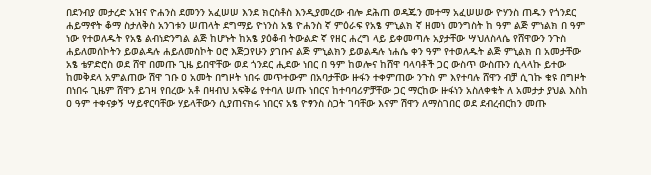በደንብያ መታረድ አዝና ዮሐንስ ደመንን አፈሠሠ እንደ ክርስቶስ እንዲያመረው ብሎ ደሕጠ ወዳጁን መተማ አፈሠሠው ዮሃንስ ጠዱን የጎንደር ሐይማኖት ቆማ ስታለቅስ አንገቱን ሠጠላት ደግማይ ዮነንስ አፄ ዮሐንስ ኛ ምዕራፍ የአፄ ምኒልክ ኛ ዘመነ መንግስት ከ ዓም ልጅ ምነልክ በ ዓም ነው የተወለዱት የአፄ ልብነድንግል ልጅ ከሆኑት ከአፄ ያዕቆብ ትውልድ ኛ የዘር ሐረግ ላይ ይቀመጣሉ አያታቸው ሣህለስላሴ የሸዋውን ንጉስ ሐይለመሰኮትን ይወልዳሉ ሐይለመስኮት ዐሮ እጅጋየሁን ያገቡና ልጅ ምኒልክን ይወልዳሉ ነሐሴ ቀን ዓም የተወለዱት ልጅ ምኒልክ በ አመታቸው አፄ ቴዎድሮስ ወደ ሸዋ በመጡ ጊዜ ይበዋቸው ወደ ጎንደር ሒደው ነበር በ ዓም ከወሎና ከሸዋ ባላባቶች ጋር ውስጥ ውስጡን ሲላላኩ ይተው ከመቅደላ አምልጠው ሽዋ ገቡ ዐ አመት በግዞት ነበሩ መጥተውም በአባታቸው ዙፋን ተቀምጠው ንጉስ ም እየተባሉ ሸዋን ብቻ ሲገኩ ቁዩ በግዞት በነበሩ ጊዜም ሸዋን ይገዛ የበረው አቶ በዛብህ አፍቅሬ የተባለ ሠጡ ነበርና ከተባባሪዎቻቸው ጋር ማርከው ዙፋነን አስለቀቁት ለ አመታታ ያህል እስከ ዐ ዓም ተቀናቃኝ ሣይኖርባቸው ሃይላቸውን ሲያጠናክሩ ነበርና አፄ ዮፃንስ ስጋት ገባቸው እናም ሽዋን ለማስገበር ወደ ደብረብርከን መጡ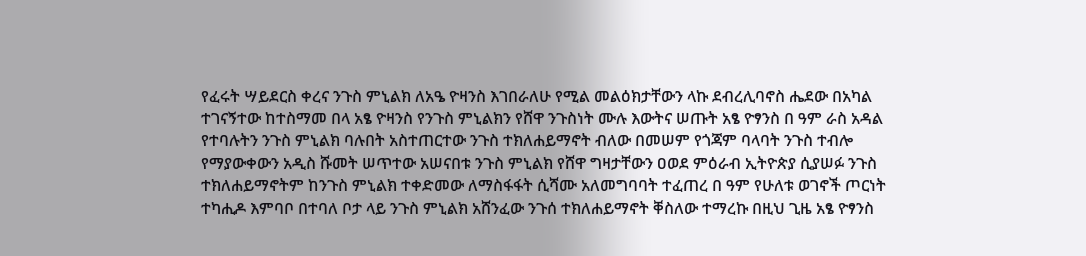የፈሩት ሣይደርስ ቀረና ንጉስ ምኒልክ ለአዔ ዮዛንስ እገበራለሁ የሚል መልዕክታቸውን ላኩ ደብረሊባኖስ ሔደው በአካል ተገናኝተው ከተስማመ በላ አፄ ዮዛንስ የንጉስ ምኒልክን የሸዋ ንጉስነት ሙሉ እውትና ሠጡት አፄ ዮፃንስ በ ዓም ራስ አዳል የተባሉትን ንጉስ ምኒልክ ባሉበት አስተጠርተው ንጉስ ተክለሐይማኖት ብለው በመሠም የጎጃም ባላባት ንጉስ ተብሎ የማያውቀውን አዲስ ሹመት ሠጥተው አሠናበቱ ንጉስ ምኒልክ የሸዋ ግዛታቸውን ዐወደ ምዕራብ ኢትዮጵያ ሲያሠፉ ንጉስ ተክለሐይማኖትም ከንጉስ ምኒልክ ተቀድመው ለማስፋፋት ሲሻሙ አለመግባባት ተፈጠረ በ ዓም የሁለቱ ወገኖች ጦርነት ተካሒዶ እምባቦ በተባለ ቦታ ላይ ንጉስ ምኒልክ አሸንፈው ንጉሰ ተክለሐይማኖት ቐስለው ተማረኩ በዚህ ጊዜ አፄ ዮፃንስ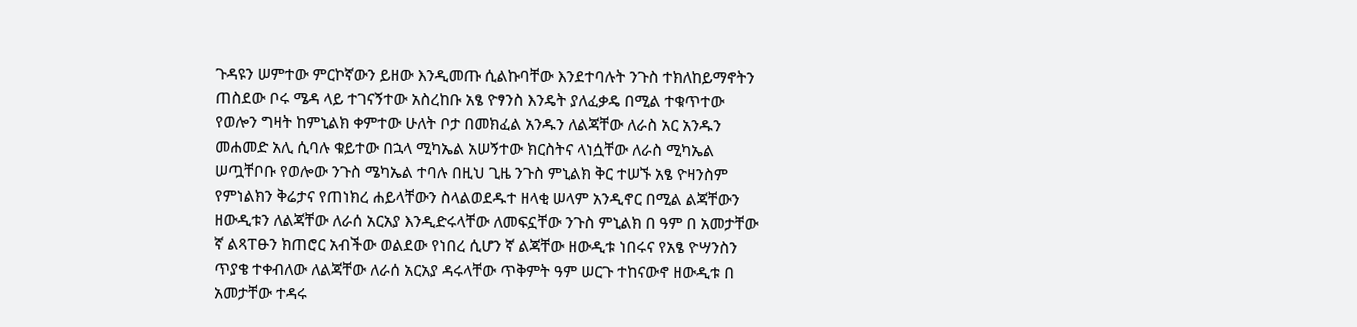ጉዳዩን ሠምተው ምርኮኛውን ይዘው እንዲመጡ ሲልኩባቸው እንደተባሉት ንጉስ ተክለከይማኖትን ጠስደው ቦሩ ሜዳ ላይ ተገናኝተው አስረከቡ አፄ ዮፃንስ እንዴት ያለፈቃዴ በሚል ተቁጥተው የወሎን ግዛት ከምኒልክ ቀምተው ሁለት ቦታ በመክፈል አንዱን ለልጃቸው ለራስ አር አንዱን መሐመድ አሊ ሲባሉ ቁይተው በኋላ ሚካኤል አሠኝተው ክርስትና ላነሷቸው ለራስ ሚካኤል ሠጧቸቦቡ የወሎው ንጉስ ሜካኤል ተባሉ በዚህ ጊዜ ንጉስ ምኒልክ ቅር ተሠኙ አፄ ዮዛንስም የምነልክን ቅሬታና የጠነክረ ሐይላቸውን ስላልወደዱተ ዘላቂ ሠላም አንዲኖር በሚል ልጃቸውን ዘውዲቱን ለልጃቸው ለራሰ አርአያ እንዲድሩላቸው ለመፍኗቸው ንጉስ ምኒልክ በ ዓም በ አመታቸው ኛ ልጻፐፁን ክጠሮር አብችው ወልደው የነበረ ሲሆን ኛ ልጃቸው ዘውዲቱ ነበሩና የአፄ ዮሣንስን ጥያቄ ተቀብለው ለልጃቸው ለራሰ አርአያ ዳሩላቸው ጥቅምት ዓም ሠርጉ ተከናውኖ ዘውዲቱ በ አመታቸው ተዳሩ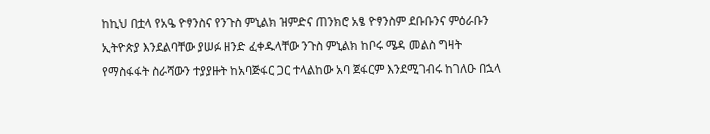ከኪህ በቷላ የአዔ ዮፃንስና የንጉስ ምኒልክ ዝምድና ጠንክሮ አፄ ዮፃንስም ደቡቡንና ምዕራቡን ኢትዮጵያ እንደልባቸው ያሠፉ ዘንድ ፈቀዱላቸው ንጉስ ምኒልክ ከቦሩ ሜዳ መልስ ግዛት የማስፋፋት ስራሻውን ተያያዙት ከአባጅፋር ጋር ተላልከው አባ ጀፋርም እንደሚገብሩ ከገለዑ በኋላ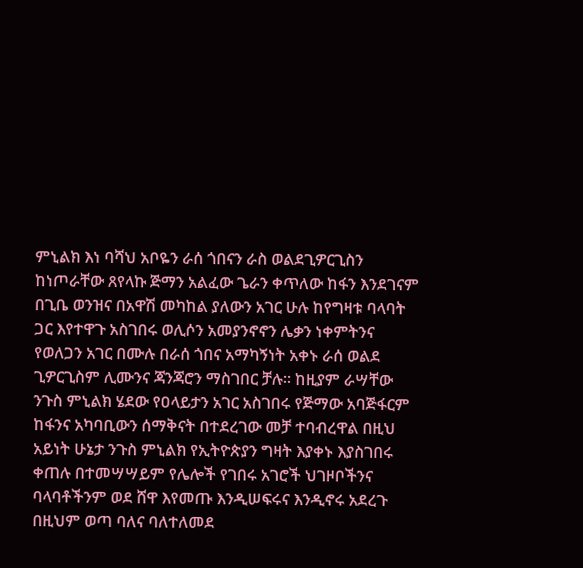ምኒልክ እነ ባሻህ አቦዬን ራሰ ጎበናን ራስ ወልደጊዎርጊስን ከነጦራቸው ጸየላኩ ጅማን አልፈው ጌራን ቀጥለው ከፋን እንደገናም በጊቤ ወንዝና በአዋሽ መካከል ያለውን አገር ሁሉ ከየግዛቱ ባላባት ጋር እየተዋጉ አስገበሩ ወሊሶን አመያንኖኖን ሌቃን ነቀምትንና የወለጋን አገር በሙሉ በራሰ ጎበና አማካኝነት አቀኑ ራሰ ወልደ ጊዎርጊስም ሊሙንና ጃንጃሮን ማስገበር ቻሉ። ከዚያም ራሣቸው ንጉስ ምኒልክ ሄደው የዐላይታን አገር አስገበሩ የጅማው አባጅፋርም ከፋንና አካባቢውን ሰማቅናት በተደረገው መቻ ተባብረዋል በዚህ አይነት ሁኔታ ንጉስ ምኒልክ የኢትዮጵያን ግዛት እያቀኑ እያስገበሩ ቀጠሉ በተመሣሣይም የሌሎች የገበሩ አገሮች ህገዞቦችንና ባላባቶችንም ወደ ሸዋ እየመጡ እንዲሠፍሩና እንዲኖሩ አደረጉ በዚህም ወጣ ባለና ባለተለመደ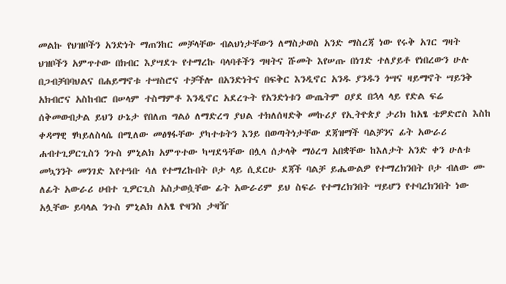መልኩ የህዝቦችን አንድነት ማጠንከር መቻላቸው ብልህነታቸውን ለማስታወስ አንድ ማስረጃ ነው የሩቅ አገር ግዛት ህዝቦችን አምጥተው በክብር እያሣደጉ የተማረኩ ባላባቶችን ግዛትና ሹመት እየሠጡ በነገድ ተለያይቶ የነበረውን ሁሉ በጋብቻበባህልና በሐይማኖቱ ተሣስሮና ተቻችሎ በአንድነትና በፍቅር እንዲኖር አንዱ ያንዱን ጎሣና ዛይማኖት ሣይንቅ አክብሮና አስከብሮ በሠላም ተስማምቶ እንዲኖር አደረጉት የአንድነቱን ውጤትም ዐያደ በኋላ ላይ የድል ፍሬ ሰቅመውበታል ይህን ሁኔታ የበለጠ ግልዕ ለማድረግ ያህል ተክለሰዛድቅ መኩሪያ የኢትዮጵያ ታሪክ ከአፄ ቴዎድሮስ እስከ ቀዳማዊ ፃካይለስላሴ በሚለው መፅፃፋቸው ያካተቱትን እንይ በወጣትነታቸው ደጃዝማች ባልቻንና ፊት አውራሪ ሐብተጊዎርጊስን ንጉስ ምኒልክ አምጥተው ካሣደዓቸው በሏላ ሰታላቅ ማዕረግ አበቋቸው ከእለታት አንድ ቀን ሁለቱ መኳንንት መንገድ እየተዓቡ ሳለ የተማረኩበት ቦታ ላይ ሲደርሁ ደጃች ባልቻ ይሔውልዎ የተማረክንበት ቦታ ብለው ሙ ለፊት አውራሪ ሀብተ ጊዎርጊስ አስታወሷቸው ፊት አውራሪም ይህ ስፍራ የተማረክንበት ሣይሆን የተባረክንበት ነው አሏቸው ይባላል ንጉስ ምኒልክ ለአፄ ዮዛንስ ታዛዥ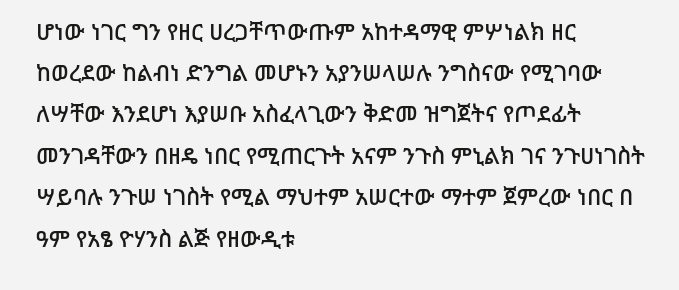ሆነው ነገር ግን የዘር ሀረጋቸጥውጡም አከተዳማዊ ምሦነልክ ዘር ከወረደው ከልብነ ድንግል መሆኑን አያንሠላሠሉ ንግስናው የሚገባው ለሣቸው እንደሆነ እያሠቡ አስፈላጊውን ቅድመ ዝግጀትና የጦደፊት መንገዳቸውን በዘዴ ነበር የሚጠርጉት አናም ንጉስ ምኒልክ ገና ንጉሀነገስት ሣይባሉ ንጉሠ ነገስት የሚል ማህተም አሠርተው ማተም ጀምረው ነበር በ ዓም የአፄ ዮሃንስ ልጅ የዘውዲቱ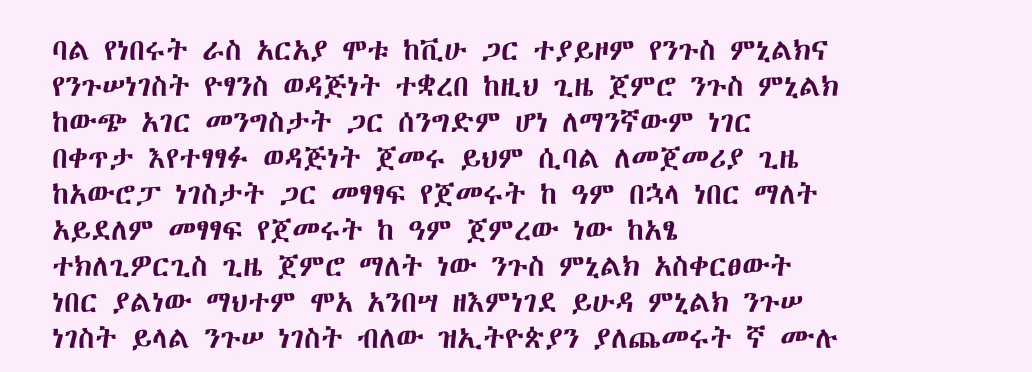ባል የነበሩት ራስ አርአያ ሞቱ ከቪሁ ጋር ተያይዞም የንጉስ ምኒልክና የንጉሠነገስት ዮፃንስ ወዳጅነት ተቋረበ ከዚህ ጊዜ ጀምሮ ንጉስ ምኒልክ ከውጭ አገር መንግስታት ጋር ሰንግድም ሆነ ለማንኛውም ነገር በቀጥታ እየተፃፃፉ ወዳጅነት ጀመሩ ይህም ሲባል ለመጀመሪያ ጊዜ ከአውሮፓ ነገስታት ጋር መፃፃፍ የጀመሩት ከ ዓም በኋላ ነበር ማለት አይደለም መፃፃፍ የጀመሩት ከ ዓም ጀምረው ነው ከአፄ ተክለጊዎርጊስ ጊዜ ጀምሮ ማለት ነው ንጉስ ምኒልክ አስቀርፀውት ነበር ያልነው ማህተም ሞአ አንበሣ ዘእምነገደ ይሁዳ ምኒልክ ንጉሠ ነገስት ይላል ንጉሠ ነገስት ብለው ዝኢትዮጵያን ያለጨመሩት ኛ ሙሉ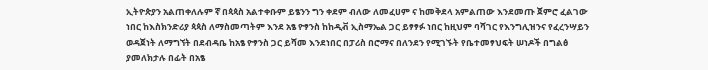ኢትዮጵያን አልጠቀለሉም ኛ በጳጳስ አልተቀቡም ይፄንን ግን ቀደም ብለው ለመፈሀም ና ከመቅደላ አምልጠው እንደመጡ ጀምሮ ፈልገው ነበር ከእስክንድሪያ ጳጳስ ለማስመጣትም እንደ አፄ ዮፃንስ ከከዲቭ ኢስማኤል ጋር ይፃፃፉ ነበር ከዚህም ባሻገር የእንግሊዝንና የፈረንሣይን ወዳጀነት ለማግኘት በደብዳቤ ከአፄ ዮፃንስ ጋር ይሻመ እንደነበር በፓሪስ በሮማና በለንደን የሚገኙት የቤተመፃህፍት ሠነዶች በግልፅ ያመለክታሉ በፊት በአፄ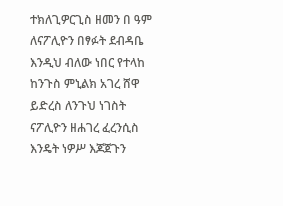ተክለጊዎርጊስ ዘመን በ ዓም ለናፖሊዮን በፃፉት ደብዳቤ እንዲህ ብለው ነበር የተላከ ከንጉስ ምኒልክ አገረ ሸዋ ይድረስ ለንጉህ ነገስት ናፖሊዮን ዘሐገረ ፈረንሲስ እንዴት ነዎሥ እጆጀጉን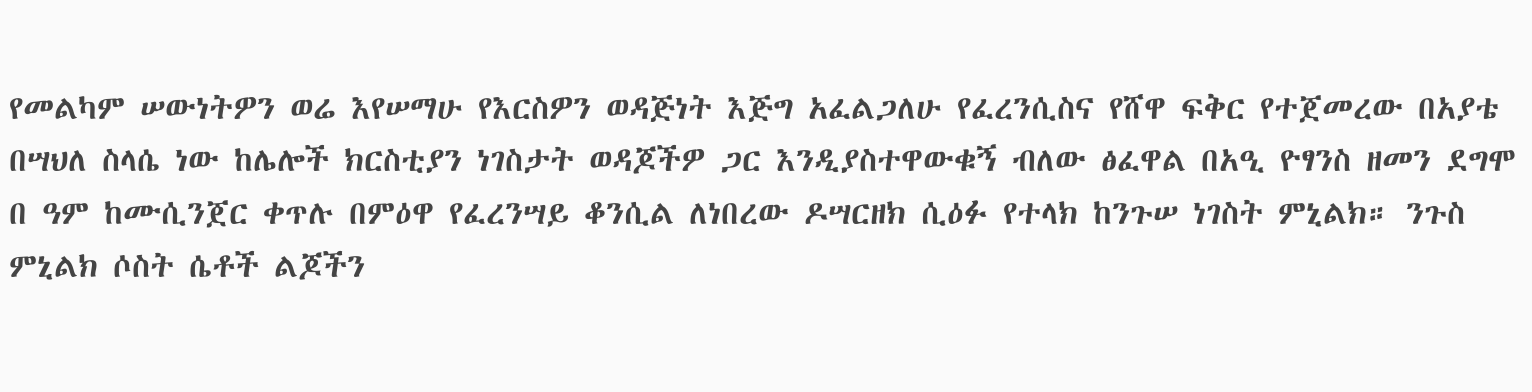የመልካም ሠውነትዎን ወሬ እየሠማሁ የእርስዎን ወዳጅነት እጅግ አፈልጋለሁ የፈረንሲስና የሸዋ ፍቅር የተጀመረው በአያቴ በሣህለ ስላሴ ነው ከሌሎች ክርስቲያን ነገስታት ወዳጆችዎ ጋር እንዲያስተዋውቁኝ ብለው ፅፈዋል በአዒ ዮፃንስ ዘመን ደግሞ በ ዓም ከሙሲንጀር ቀጥሉ በምዕዋ የፈረንሣይ ቆንሲል ለነበረው ዶሣርዘክ ሲዕፉ የተላክ ከንጉሠ ነገስት ምኒልክ። ንጉስ ምኒልክ ሶስት ሴቶች ልጆችን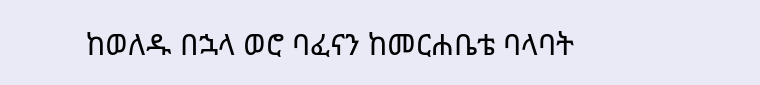ከወለዱ በኋላ ወሮ ባፈናን ከመርሐቤቴ ባላባት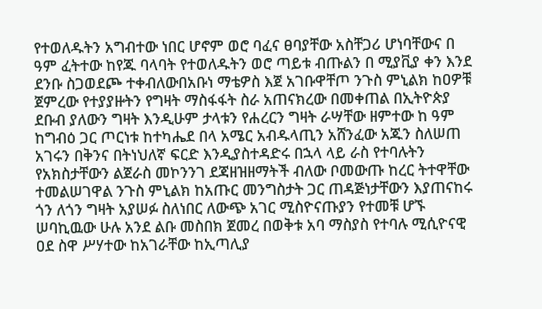የተወለዱትን አግብተው ነበር ሆኖም ወሮ ባፈና ፀባያቸው አስቸጋሪ ሆነባቸውና በ ዓም ፈትተው ከየጁ ባላባት የተወለዱትን ወሮ ጣይቱ ብጡልን በ ሚያቪያ ቀን እንደ ደንቡ ስጋወደጮ ተቀብለውበአቡነ ማቴዎስ እጀ አገቡዋቸጦ ንጉስ ምኒልክ ከዐዎቹ ጀምረው የተያያዙትን የግዛት ማስፋፋት ስራ አጠናክረው በመቀጠል በኢትዮጵያ ደቡብ ያለውን ግዛት እንዲሁም ታላቱን የሐረርን ግዛት ራሣቸው ዘምተው ከ ዓም ከግብዕ ጋር ጦርነቱ ከተካሔደ በላ አሜር አብዱላጢን አሸንፈው አጁን ስለሠጠ አገሩን በቅንና በትነህለኛ ፍርድ እንዲያስተዳድሩ በኋላ ላይ ራስ የተባሉትን የአክስታቸውን ልጀራስ መኮንንገ ደጃዘዝዘማትች ብለው ቦመውጡ ከረር ትተዋቸው ተመልሠገዋል ንጉስ ምኒልክ ከአጡር መንግስታት ጋር ጠዳጅነታቸውን እያጠናከሩ ጎን ለጎን ግዛት አያሠፉ ስለነበር ለውጭ አገር ሚስዮናጡያን የተመቹ ሆኙ ሠባኪዉው ሁሉ አንደ ልቡ መስበክ ጀመረ በወቅቱ አባ ማስያስ የተባሉ ሚሲዮናዊ ዐደ ስዋ ሥሃተው ከአገራቸው ከኢጣሊያ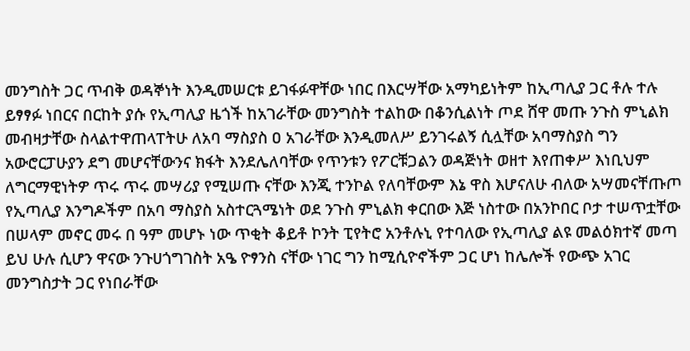መንግስት ጋር ጥብቅ ወዳኞነት እንዲመሠርቱ ይገፋፉዋቸው ነበር በእርሣቸው አማካይነትም ከኢጣሊያ ጋር ቶሉ ተሉ ይፃፃፉ ነበርና በርከት ያሱ የኢጣሊያ ዜጎች ከአገራቸው መንግስት ተልከው በቆንሲልነት ጦደ ሸዋ መጡ ንጉስ ምኒልክ መብዛታቸው ስላልተዋጠላፐትሁ ለአባ ማስያስ ዐ አገራቸው እንዲመለሥ ይንገሩልኝ ሲሏቸው አባማስያስ ግን አውሮርፓሁያን ደግ መሆናቸውንና ክፋት እንደሌለባቸው የጥንቱን የፖርቹጋልን ወዳጅነት ወዘተ እየጠቀሥ እነቢህም ለግርማዊነትዎ ጥሩ ጥሩ መሣሪያ የሚሠጡ ናቸው እንጂ ተንኮል የለባቸውም እኔ ዋስ እሆናለሁ ብለው አሣመናቸጡጦ የኢጣሊያ እንግዶችም በአባ ማስያስ አስተርጓሜነት ወደ ንጉስ ምኒልክ ቀርበው እጅ ነስተው በአንኮበር ቦታ ተሠጥቷቸው በሠላም መኖር መሩ በ ዓም መሆኑ ነው ጥቂት ቆይቶ ኮንት ፒየትሮ አንቶሉኒ የተባለው የኢጣሊያ ልዩ መልዕክተኛ መጣ ይህ ሁሉ ሲሆን ዋናው ንጉሀጎግገስት አዔ ዮፃንስ ናቸው ነገር ግን ከሚሲዮኖችም ጋር ሆነ ከሌሎች የውጭ አገር መንግስታት ጋር የነበራቸው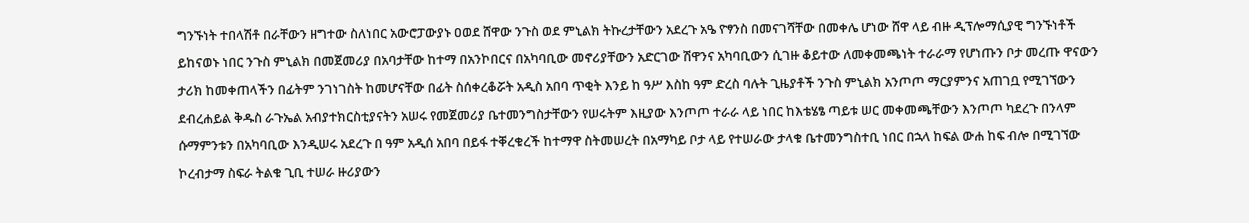ግንኙነት ተበላሽቶ በራቸውን ዘግተው ስለነበር አውሮፓውያኑ ዐወደ ሸዋው ንጉስ ወደ ምኒልክ ትኩረታቸውን አደረጉ አዔ ዮፃንስ በመናገሻቸው በመቀሌ ሆነው ሸዋ ላይ ብዙ ዲፕሎማሲያዊ ግንኙነቶች ይከናወኑ ነበር ንጉስ ምኒልክ በመጀመሪያ በአባታቸው ከተማ በአንኮበርና በአካባቢው መኖሪያቸውን አድርገው ሽዋንና አካባቢውን ሲገዙ ቆይተው ለመቀመጫነት ተራራማ የሆነጡን ቦታ መረጡ ዋናውን ታሪክ ከመቀጠላችን በፊትም ንገነገስት ከመሆናቸው በፊት ስሰቀረቆሯት አዲስ አበባ ጥቂት እንይ ከ ዓሥ እስከ ዓም ድረስ ባሉት ጊዜያቶች ንጉስ ምኒልክ አንጦጦ ማርያምንና አጠገቧ የሚገኘውን ደብረሐይል ቅዱስ ራጉኤል አብያተክርስቲያናትን አሠሩ የመጀመሪያ ቤተመንግስታቸውን የሠሩትም እዚያው እንጦጦ ተራራ ላይ ነበር ከእቴሄፄ ጣይቱ ሠር መቀመጫቸውን እንጦጦ ካደረጉ በንላም ሱማምንቱን በአካባቢው እንዲሠሩ አደረጉ በ ዓም አዲሰ አበባ በይፋ ተቐረቁረች ከተማዋ ስትመሠረት በአማካይ ቦታ ላይ የተሠራው ታላቁ ቤተመንግስተቢ ነበር በኋላ ከፍል ውሐ ከፍ ብሎ በሚገኘው ኮረብታማ ስፍራ ትልቁ ጊቢ ተሠራ ዙሪያውን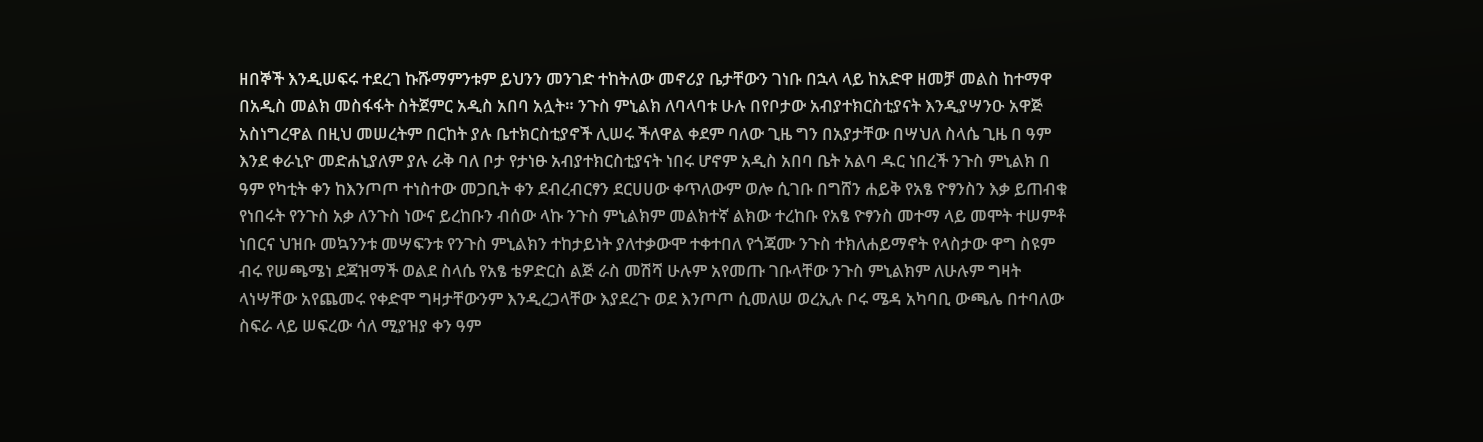ዘበኞች እንዲሠፍሩ ተደረገ ኩሹማምንቱም ይህንን መንገድ ተከትለው መኖሪያ ቤታቸውን ገነቡ በኋላ ላይ ከአድዋ ዘመቻ መልስ ከተማዋ በአዲስ መልክ መስፋፋት ስትጀምር አዲስ አበባ አሏት። ንጉስ ምኒልክ ለባላባቱ ሁሉ በየቦታው አብያተክርስቲያናት እንዲያሣንዑ አዋጅ አስነግረዋል በዚህ መሠረትም በርከት ያሉ ቤተክርስቲያኖች ሊሠሩ ችለዋል ቀደም ባለው ጊዜ ግን በአያታቸው በሣህለ ስላሴ ጊዜ በ ዓም እንደ ቀራኒዮ መድሐኒያለም ያሉ ራቅ ባለ ቦታ የታነፁ አብያተክርስቲያናት ነበሩ ሆኖም አዲስ አበባ ቤት አልባ ዱር ነበረች ንጉስ ምኒልክ በ ዓም የካቲት ቀን ከእንጦጦ ተነስተው መጋቢት ቀን ደብረብርፃን ደርሀሀው ቀጥለውም ወሎ ሲገቡ በግሸን ሐይቅ የአፄ ዮፃንስን እቃ ይጠብቁ የነበሩት የንጉስ አቃ ለንጉስ ነውና ይረከቡን ብሰው ላኩ ንጉስ ምኒልክም መልክተኛ ልክው ተረከቡ የአፄ ዮፃንስ መተማ ላይ መሞት ተሠምቶ ነበርና ህዝቡ መኳንንቱ መሣፍንቱ የንጉስ ምኒልክን ተከታይነት ያለተቃውሞ ተቀተበለ የጎጃሙ ንጉስ ተክለሐይማኖት የላስታው ዋግ ስዩም ብሩ የሠጫሜነ ደጃዝማች ወልደ ስላሴ የአፄ ቴዎድርስ ልጅ ራስ መሽሻ ሁሉም አየመጡ ገቡላቸው ንጉስ ምኒልክም ለሁሉም ግዛት ላነሣቸው አየጨመሩ የቀድሞ ግዛታቸውንም እንዲረጋላቸው እያደረጉ ወደ እንጦጦ ሲመለሠ ወረኢሉ ቦሩ ሜዳ አካባቢ ውጫሌ በተባለው ስፍራ ላይ ሠፍረው ሳለ ሚያዝያ ቀን ዓም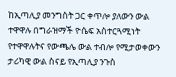ከኢጣሊያ መንግስት ጋር ቀጥሎ ያለውን ውል ተዋዋሉ በግራዝማች ዮሴፍ አስተርጓሚነት የተዋዋሉትና የውጫሌ ውል ተብሎ የሚታወቀውን ታሪካዊ ውል ስናይ የኢጣሊያ ንጉስ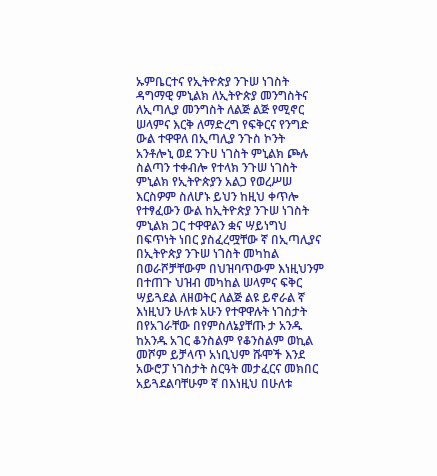ኡምቤርተና የኢትዮጵያ ንጉሠ ነገስት ዳግማዊ ምኒልክ ለኢትዮጵያ መንግስትና ለኢጣሊያ መንግስት ለልጅ ልጅ የሚኖር ሠላምና እርቅ ለማድረግ የፍቅርና የንግድ ውል ተዋዋለ በኢጣሊያ ንጉስ ኮንት አንቶሎኒ ወደ ንጉሀ ነገስት ምኒልክ ጮሉ ስልጣን ተቀብሎ የተላክ ንጉሠ ነገስት ምኒልክ የኢትዮጵያን አልጋ የወረሥሠ እርስዎም ስለሆኑ ይህን ከዚህ ቀጥሎ የተፃፈውን ውል ከኢትዮጵያ ንጉሠ ነገስት ምኒልክ ጋር ተዋዋልን ቋና ሣይነግህ በፍጥነት ነበር ያስፈረሟቸው ኛ በኢጣሊያና በኢትዮጵያ ንጉሠ ነገስት መካከል በወራሾቻቸውም በህዝባጥውም እነዚህንም በተጠጉ ህዝብ መካከል ሠላምና ፍቅር ሣይጓደል ለዘወትር ለልጅ ልዩ ይኖራል ኛ እነዚህን ሁለቱ አሁን የተዋዋሉት ነገስታት በየአገራቸው በየምስለኔያቸጡ ታ አንዱ ከአንዱ አገር ቆንስልም የቆንስልም ወኪል መሾም ይቻላጥ አነቢህም ሹሞች እንደ አውሮፓ ነገስታት ስርዓት መታፈርና መክበር አይጓደልባቸሁም ኛ በእነዚህ በሁለቱ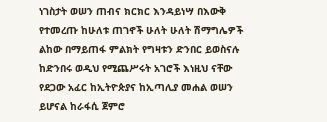ነገስታት ወሠን ጠብና ክርክር እንዳይነሣ በእውቅ የተመረጡ ከሁለቱ ጠገኖች ሁለት ሁለት ሽማግሌዎች ልከው በማይጠፋ ምልክት የግዛቱን ድንበር ይወስናሉ ከድንበሩ ወዲህ የሚጨሥሩት አገሮች እነዚህ ናቸው የደጋው አፈር ከኢትዮጵያና ከኢጣሊያ መሐል ወሠን ይሆናል ከራፋሲ ጀምሮ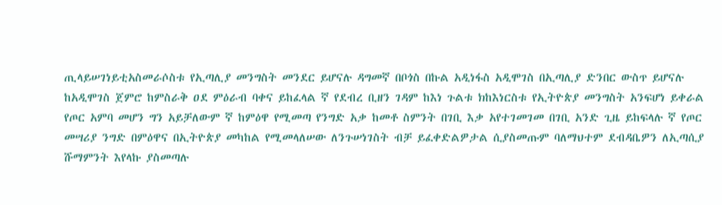ጢላይሠገነይቲአስመራሶስቱ የኢጣሊያ መንግስት መንደር ይሆናሉ ዳግመኛ በቦጎስ በኩል አዲነፋስ አዲሞገስ በኢጣሊያ ድንበር ውስጥ ይሆናሉ ከአዲሞገስ ጀምሮ ከምስራቅ ዐደ ምዕራብ ባቀና ይከፈላል ኛ የደብረ ቢዘን ገዳም ከእነ ጉልቱ ክከእነርስቱ የኢትዮጵያ መንግስት አንፍሆነ ይቀራል የጦር አምባ መሆን ግን አይቻለውም ኛ ከምዕዋ የሚመጣ የንግድ አቃ ከመቶ ስምንት በገቢ እቃ አየተገመገመ በገቢ አንድ ጊዜ ይከፍላሉ ኛ የጦር መሣሪያ ንግድ በምዕዋና በኢትዮጵያ መካከል የሚመላለሠው ለንጉሠነገስት ብቻ ይፈቀድልዎታል ሲያስመጡም ባለማህተም ደብዳቤዎን ለኢጣሲያ ሹማምንት እየላኩ ያስመጣሉ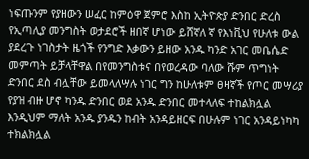ነፍጡንም የያዘውን ሠፈር ከምዕዋ ጀምሮ እስከ ኢትዮጵያ ድንበር ድረስ የኢጣሊያ መንግስት ወታደሮች ዘበኛ ሆነው ይሸኛለ ኛ የእነቪህ የሁለቱ ውል ያደረጉ ነገስታት ዜጎች የንግድ እቃውን ይዘው አንዱ ካንድ አገር መቤሴድ መምጣት ይቻላቸዋል በየመንግስቱና በየወረዳው ባለው ሹም ጥግነት ድንበር ደስ ብሏቸው ይመላለሣሉ ነገር ግን ከሁለቱም ፀዛኛች የጦር መሣሪያ የያዝ ብዙ ሆኖ ካንዱ ድንበር ወደ አንዱ ድንበር መተላለፍ ተከልክሏል እንዲህም ማለት አንዱ ያንዱን ከብት አንዳይዘርፍ በሁሉም ነገር አንዳይነካካ ተክልክሏል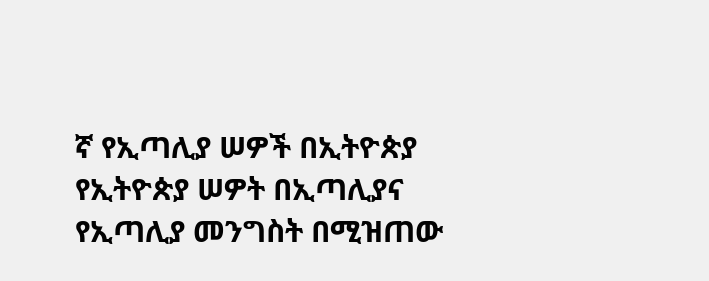ኛ የኢጣሊያ ሠዎች በኢትዮጵያ የኢትዮጵያ ሠዎት በኢጣሊያና የኢጣሊያ መንግስት በሚዝጠው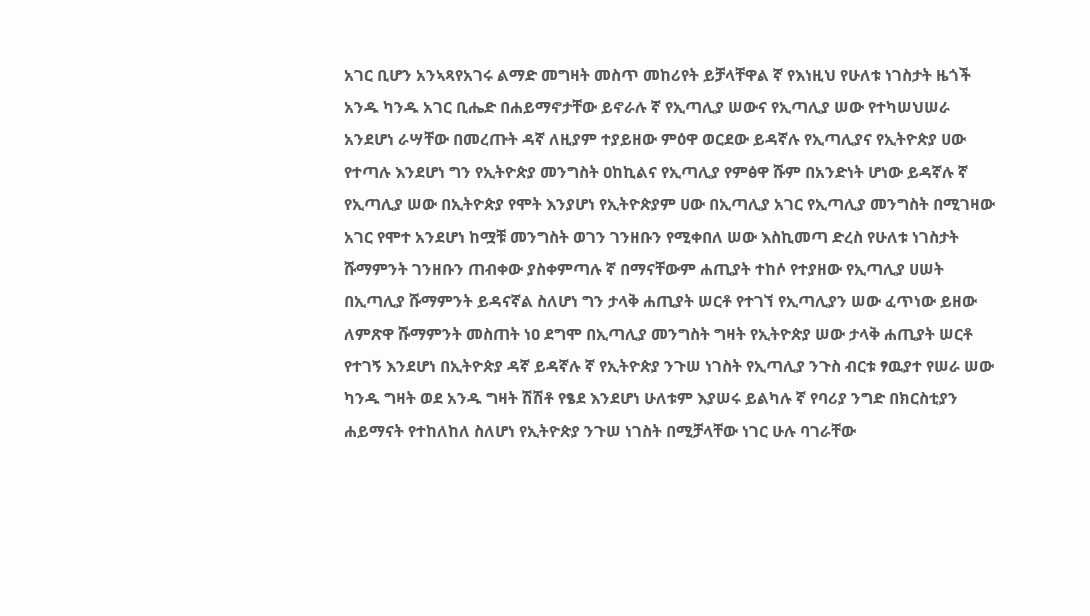አገር ቢሆን አንኣጻየአገሩ ልማድ መግዛት መስጥ መከሪየት ይቻላቸዋል ኛ የእነዚህ የሁለቱ ነገስታት ዜጎች አንዱ ካንዱ አገር ቢሔድ በሐይማኖታቸው ይኖራሉ ኛ የኢጣሊያ ሠውና የኢጣሊያ ሠው የተካሠህሠራ አንደሆነ ራሣቸው በመረጡት ዳኛ ለዚያም ተያይዘው ምዕዋ ወርደው ይዳኛሉ የኢጣሊያና የኢትዮጵያ ሀው የተጣሉ እንደሆነ ግን የኢትዮጵያ መንግስት ዐከኪልና የኢጣሊያ የምፅዋ ሹም በአንድነት ሆነው ይዳኛሉ ኛ የኢጣሊያ ሠው በኢትዮጵያ የሞት እንያሆነ የኢትዮጵያም ሀው በኢጣሊያ አገር የኢጣሊያ መንግስት በሚገዛው አገር የሞተ አንደሆነ ከሟቹ መንግስት ወገን ገንዘቡን የሚቀበለ ሠው እስኪመጣ ድረስ የሁለቱ ነገስታት ሹማምንት ገንዘቡን ጠብቀው ያስቀምጣሉ ኛ በማናቸውም ሐጢያት ተከሶ የተያዘው የኢጣሊያ ሀሠት በኢጣሊያ ሹማምንት ይዳናኛል ስለሆነ ግን ታላቅ ሐጢያት ሠርቶ የተገኘ የኢጣሊያን ሠው ፈጥነው ይዘው ለምጽዋ ሹማምንት መስጠት ነዐ ደግሞ በኢጣሊያ መንግስት ግዛት የኢትዮጵያ ሠው ታላቅ ሐጢያት ሠርቶ የተገኝ እንደሆነ በኢትዮጵያ ዳኛ ይዳኛሉ ኛ የኢትዮጵያ ንጉሠ ነገስት የኢጣሊያ ንጉስ ብርቱ ፃዉያተ የሠራ ሠው ካንዱ ግዛት ወደ አንዱ ግዛት ሽሽቶ የፄደ እንደሆነ ሁለቱም እያሠሩ ይልካሉ ኛ የባሪያ ንግድ በክርስቲያን ሐይማናት የተከለከለ ስለሆነ የኢትዮጵያ ንጉሠ ነገስት በሚቻላቸው ነገር ሁሉ ባገራቸው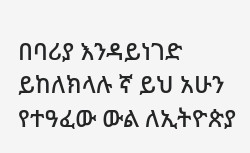በባሪያ እንዳይነገድ ይከለክላሉ ኛ ይህ አሁን የተዓፈው ውል ለኢትዮጵያ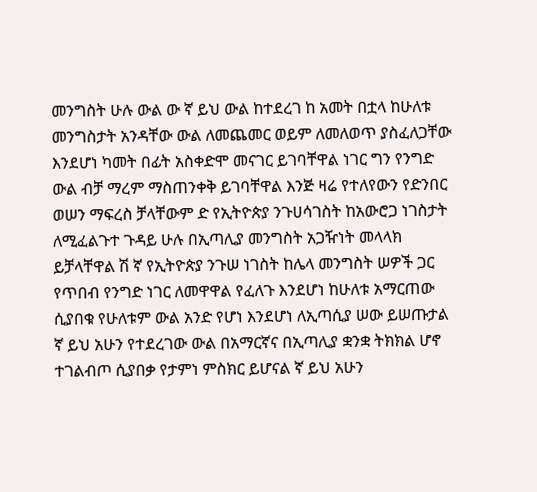መንግስት ሁሉ ውል ው ኛ ይህ ውል ከተደረገ ከ አመት በቷላ ከሁለቱ መንግስታት አንዳቸው ውል ለመጨመር ወይም ለመለወጥ ያስፈለጋቸው እንደሆነ ካመት በፊት አስቀድሞ መናገር ይገባቸዋል ነገር ግን የንግድ ውል ብቻ ማረም ማስጠንቀቅ ይገባቸዋል እንጅ ዛሬ የተለየውን የድንበር ወሠን ማፍረስ ቻላቸውም ድ የኢትዮጵያ ንጉሀሳገስት ከአውሮጋ ነገስታት ለሚፈልጉተ ጉዳይ ሁሉ በኢጣሊያ መንግስት አጋዥነት መላላክ ይቻላቸዋል ሽ ኛ የኢትዮጵያ ንጉሠ ነገስት ከሌላ መንግስት ሠዎች ጋር የጥበብ የንግድ ነገር ለመዋዋል የፈለጉ እንደሆነ ከሁለቱ አማርጠው ሲያበቁ የሁለቱም ውል አንድ የሆነ እንደሆነ ለኢጣሲያ ሠው ይሠጡታል ኛ ይህ አሁን የተደረገው ውል በአማርኛና በኢጣሊያ ቋንቋ ትክክል ሆኖ ተገልብጦ ሲያበቃ የታምነ ምስክር ይሆናል ኛ ይህ አሁን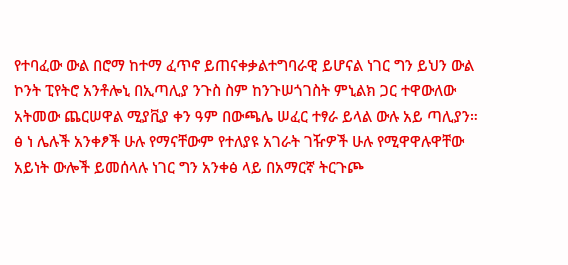የተባፈው ውል በሮማ ከተማ ፈጥኖ ይጠናቀቃልተግባራዊ ይሆናል ነገር ግን ይህን ውል ኮንት ፒየትሮ አንቶሎኒ በኢጣሊያ ንጉስ ስም ከንጉሠጎገስት ምኒልክ ጋር ተዋውለው አትመው ጨርሠዋል ሚያቪያ ቀን ዓም በውጫሌ ሠፈር ተፃራ ይላል ውሉ አይ ጣሊያን። ፅ ነ ሌሉች አንቀፆች ሁሉ የማናቸውም የተለያዩ አገራት ገዥዎች ሁሉ የሚዋዋሉዋቸው አይነት ውሎች ይመሰላሉ ነገር ግን አንቀፅ ላይ በአማርኛ ትርጉጮ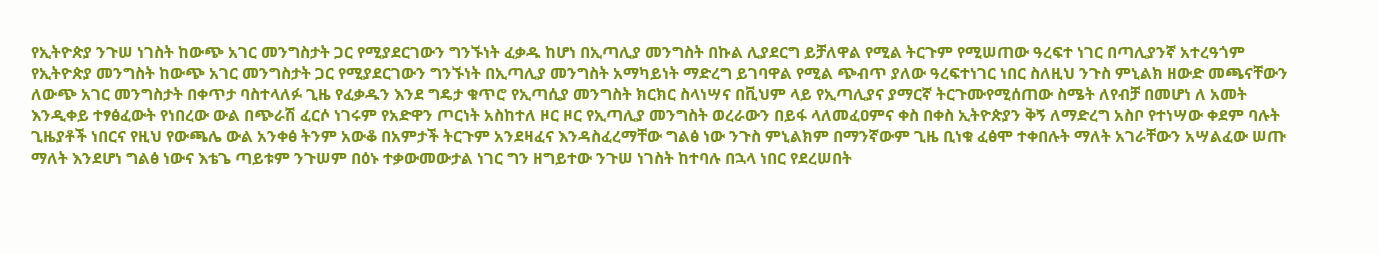የኢትዮጵያ ንጉሠ ነገስት ከውጭ አገር መንግስታት ጋር የሚያደርገውን ግንኙነት ፈቃዱ ከሆነ በኢጣሊያ መንግስት በኩል ሊያደርግ ይቻለዋል የሚል ትርጉም የሚሠጠው ዓረፍተ ነገር በጣሊያንኛ አተረዓጎም የኢትዮጵያ መንግስት ከውጭ አገር መንግስታት ጋር የሚያደርገውን ግንኙነት በኢጣሊያ መንግስት አማካይነት ማድረግ ይገባዋል የሚል ጭብጥ ያለው ዓረፍተነገር ነበር ስለዚህ ንጉስ ምኒልክ ዘውድ መጫናቸውን ለውጭ አገር መንግስታት በቀጥታ ባስተላለፉ ጊዜ የፈቃዱን እንደ ግዴታ ቁጥሮ የኢጣሲያ መንግስት ክርክር ስላነሣና በቪህም ላይ የኢጣሊያና ያማርኛ ትርጉሙየሚሰጠው ስሜት ለየብቻ በመሆነ ለ አመት እንዲቀይ ተፃፅፈውት የነበረው ውል በጭራሽ ፈርሶ ነገሩም የአድዋን ጦርነት አስከተለ ዞር ዞር የኢጣሊያ መንግስት ወረራውን በይፋ ላለመፈዐምና ቀስ በቀስ ኢትዮጵያን ቅኝ ለማድረግ አስቦ የተነሣው ቀደም ባሉት ጊዜያቶች ነበርና የዚህ የውጫሌ ውል አንቀፅ ትንም አውቆ በአምታች ትርጉም አንደዛፈና እንዳስፈረማቸው ግልፅ ነው ንጉስ ምኒልክም በማንኛውም ጊዜ ቢነቁ ፈፅሞ ተቀበሉት ማለት አገራቸውን አሣልፈው ሠጡ ማለት እንደሆነ ግልፅ ነውና እቴጌ ጣይቱም ንጉሠም በዕኑ ተቃውመውታል ነገር ግን ዘግይተው ንጉሠ ነገስት ከተባሉ በኋላ ነበር የደረሠበት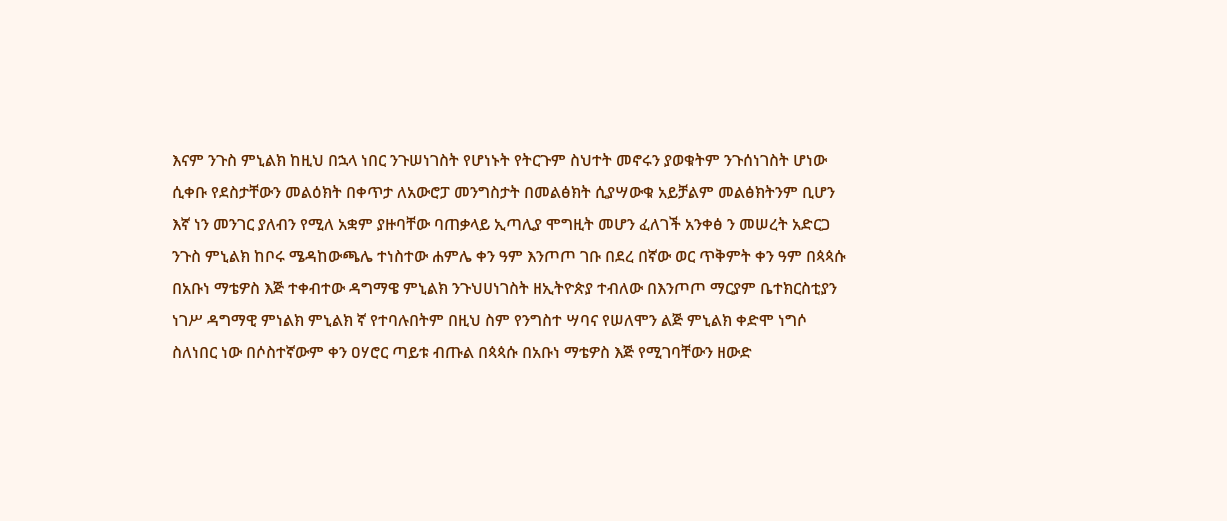እናም ንጉስ ምኒልክ ከዚህ በኋላ ነበር ንጉሠነገስት የሆነኑት የትርጉም ስህተት መኖሩን ያወቁትም ንጉሰነገስት ሆነው ሲቀቡ የደስታቸውን መልዕክት በቀጥታ ለአውሮፓ መንግስታት በመልፅክት ሲያሣውቁ አይቻልም መልፅክትንም ቢሆን እኛ ነን መንገር ያለብን የሚለ አቋም ያዙባቸው ባጠቃላይ ኢጣሊያ ሞግዚት መሆን ፈለገች አንቀፅ ን መሠረት አድርጋ ንጉስ ምኒልክ ከቦሩ ሜዳከውጫሌ ተነስተው ሐምሌ ቀን ዓም እንጦጦ ገቡ በደረ በኛው ወር ጥቅምት ቀን ዓም በጳጳሱ በአቡነ ማቴዎስ እጅ ተቀብተው ዳግማዌ ምኒልክ ንጉህሀነገስት ዘኢትዮጵያ ተብለው በእንጦጦ ማርያም ቤተክርስቲያን ነገሥ ዳግማዊ ምነልክ ምኒልክ ኛ የተባሉበትም በዚህ ስም የንግስተ ሣባና የሠለሞን ልጅ ምኒልክ ቀድሞ ነግሶ ስለነበር ነው በሶስተኛውም ቀን ዐሃሮር ጣይቱ ብጡል በጳጳሱ በአቡነ ማቴዎስ እጅ የሚገባቸውን ዘውድ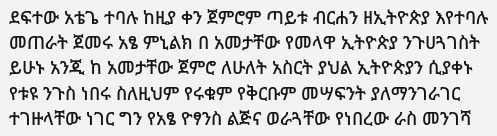ደፍተው አቴጌ ተባሉ ከዚያ ቀን ጀምሮም ጣይቱ ብርሐን ዘኢትዮጵያ እየተባሉ መጠራት ጀመሩ አፄ ምኒልክ በ አመታቸው የመላዋ ኢትዮጵያ ንጉሀጓገስት ይሁኑ አንጂ ከ አመታቸው ጀምሮ ለሁለት አስርት ያህል ኢትዮጵያን ሲያቀኑ የቱዩ ንጉስ ነበሩ ስለዚህም የሩቁም የቅርቡም መሣፍንት ያለማንገራገር ተገዙላቸው ነገር ግን የአፄ ዮፃንስ ልጅና ወራጓቸው የነበረው ራስ መንገሻ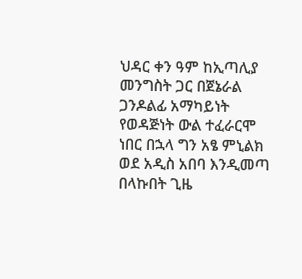ህዳር ቀን ዓም ከኢጣሊያ መንግስት ጋር በጀኔራል ጋንዶልፊ አማካይነት የወዳጅነት ውል ተፈራርሞ ነበር በኋላ ግን አፄ ምኒልክ ወደ አዲስ አበባ እንዲመጣ በላኩበት ጊዜ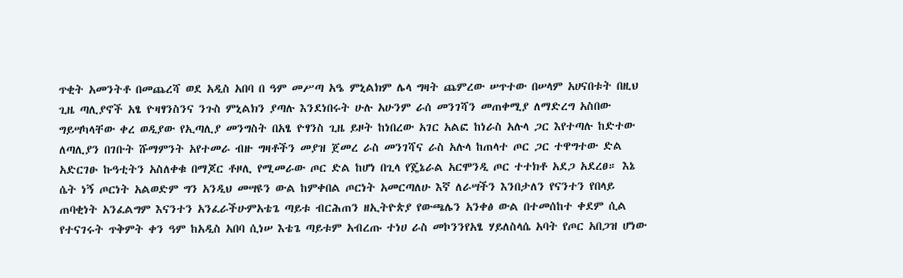ጥቂት አመንትቶ በመጨረሻ ወደ አዲስ አበባ በ ዓም መሥጣ አዔ ምኒልክም ሌላ ግዛት ጨምረው ሠጥተው በሠላም አሀናበቱት በዚህ ጊዜ ጣሊያኖች አፄ ዮዛፃንስንና ንጉስ ምኒልክን ያጣሉ እንደነበሩት ሁሉ አሁንም ራሰ መንገሻን መጠቀሚያ ለማድረግ አስበው ግይሣካላቸው ቀረ ወዲያው የኢጣሊያ መንግስት በአፄ ዮፃንስ ጊዜ ይዞት ከነበረው አገር አልፎ ከነራስ አሉላ ጋር እየተጣሉ ከድተው ለጣሊያን በገቡት ሹማምንት አየተመራ ብዙ ግዛቶችን መያዝ ጀመረ ራስ መንገሻና ራስ አሉላ ከጠላተ ጦር ጋር ተዋግተው ድል አድርገፁ ኩዓቲትን አስለቀቁ በማጆር ቶዞሊ የሚመራው ጦር ድል ከሆነ በጊላ የጄኔራል አርሞንዲ ጦር ተተክቶ አደጋ አደረፀ። እኔ ሴት ነኝ ጦርነት አልወድም ግን አንዲህ መሣዩን ውል ከምቀበል ጦርነት አመርጣለሁ እኛ ለራሣችን እንበታለን የናንተን የበላይ ጠባቂነት አንፈልግም እናንተን አንፈራችሁምአቴጌ ጣይቱ ብርሕጠን ዘኢትዮጵያ የውጫሌን አንቀፅ ውል በተመሰከተ ቀደም ሲል የተናገሩት ጥቅምት ቀን ዓም ከአዲስ አበባ ሲነሠ እቴጌ ጣይቱም አብረጡ ተነሀ ራስ መኮንንየአፄ ሃይለስላሴ አባት የጦር አበጋዝ ሆነው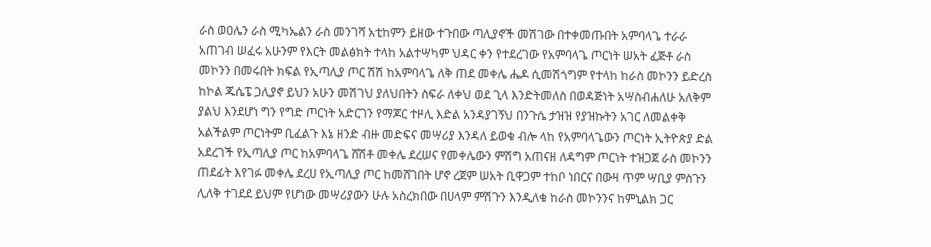ራስ ወዐሌን ራስ ሚካኤልን ራስ መንገሻ አቲከምን ይዘው ተጉበው ጣሊያኖች መሽገው በተቀመጡበት አምባላጌ ተራራ አጠገብ ሠፈሩ አሁንም የእርት መልፅክት ተላከ አልተሣካም ህዳር ቀን የተደረገው የአምባላጌ ጦርነት ሠአት ፈጅቶ ራስ መኮንን በመሩበት ክፍል የኢጣሊያ ጦር ሽሽ ከአምባላጌ ለቅ ጠደ መቀሌ ሔዶ ሲመሽጎግም የተላከ ከራስ መኮንን ይድረስ ከኮል ጁሴፔ ጋሊያኖ ይህን አሁን መሽገህ ያለህበትን ስፍራ ለቀህ ወደ ጊላ እንድትመለስ በወዳጅነት አሣስብሐለሁ አለቅም ያልህ እንደሆነ ግን የግድ ጦርነት አድርገን የማጆር ተዞሊ እድል አንዳያገኝህ በንጉሴ ታዝዝ የያዝኩትን አገር ለመልቀቅ አልችልም ጦርነትም ቢፈልጉ እኔ ዘንድ ብዙ መድፍና መሣሪያ እንዳለ ይወቁ ብሎ ላከ የአምባላጌውን ጦርነት ኢትዮጵያ ድል አደረገች የኢጣሊያ ጦር ከአምባላጌ ሸሽቶ መቀሌ ደረሠና የመቀሌውን ምሽግ አጠናዘ ለዳግም ጦርነት ተዝጋጀ ራስ መኮንን ጠደፊት እየገፉ መቀሌ ደረሀ የኢጣሊያ ጦር ከመሸገበት ሆኖ ረጀም ሠአት ቢዋጋም ተከቦ ነበርና በውዛ ጥም ሣቢያ ምስጉን ሊለቅ ተገደደ ይህም የሆነው መሣሪያውን ሁሉ አስረክበው በሀላም ምሽጉን እንዲለቁ ከራስ መኮንንና ከምኒልክ ጋር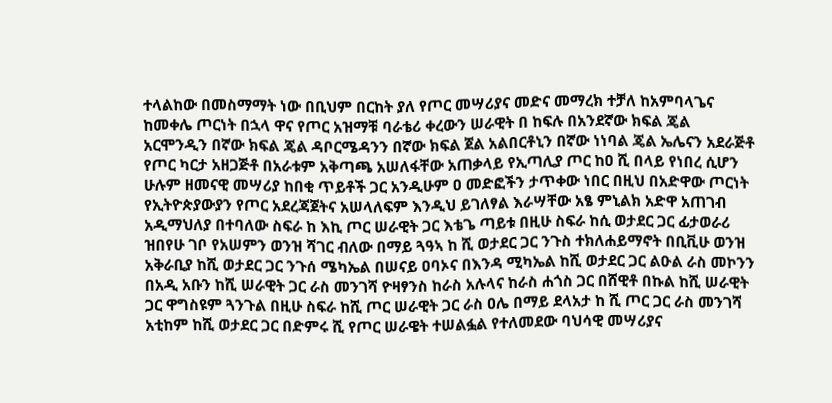ተላልከው በመስማማት ነው በቢህም በርከት ያለ የጦር መሣሪያና መድና መማረክ ተቻለ ከአምባላጌና ከመቀሌ ጦርነት በኋላ ዋና የጦር አዝማቹ ባራቴሪ ቀረውን ሠራዊት በ ከፍሉ በአንደኛው ክፍል ጄል አርሞንዲን በኛው ክፍል ጄል ዳቦርሜዳንን በኛው ክፍል ጀል አልበርቶኒን በኛው ነነባል ጄል ኤሌናን አደራጅቶ የጦር ካርታ አዘጋጅቶ በአራቱም አቅጣጫ አሠለፋቸው አጠቃላይ የኢጣሊያ ጦር ከዐ ሺ በላይ የነበረ ሲሆን ሁሉም ዘመናዊ መሣሪያ ከበቂ ጥይቶች ጋር አንዲሁም ዐ መድፎችን ታጥቀው ነበር በዚህ በአድዋው ጦርነት የኢትዮጵያውያን የጦር አደረጃጀትና አሠላለፍም እንዲህ ይገለፃል እራሣቸው አፄ ምኒልክ አድዋ አጠገብ አዲማህለያ በተባለው ስፍራ ከ እኪ ጦር ሠራዊት ጋር እቴጌ ጣይቱ በዚሁ ስፍራ ከሲ ወታደር ጋር ፊታወራሪ ዝበየሁ ገቦ የአሠምን ወንዝ ሻገር ብለው በማይ ጓዓኣ ከ ሺ ወታደር ጋር ንጉስ ተክለሐይማኖት በቢቪሁ ወንዝ አቅራቢያ ከሺ ወታደር ጋር ንጉሰ ሜካኤል በሠናይ ዐባኦና በእንዳ ሚካኤል ከሺ ወታደር ጋር ልዑል ራስ መኮንን በአዲ አቡን ከሺ ሠራዊት ጋር ራስ መንገሻ ዮዛፃንስ ከራስ አሉላና ከራስ ሐጎስ ጋር በሸዊቶ በኩል ከሺ ሠራዊት ጋር ዋግስዩም ጓንጉል በዚሁ ስፍራ ከሺ ጦር ሠራዊት ጋር ራስ ዐሌ በማይ ደላአታ ከ ሺ ጦር ጋር ራስ መንገሻ አቲከም ከሺ ወታደር ጋር በድምሩ ሺ የጦር ሠራዌት ተሠልፏል የተለመደው ባህሳዊ መሣሪያና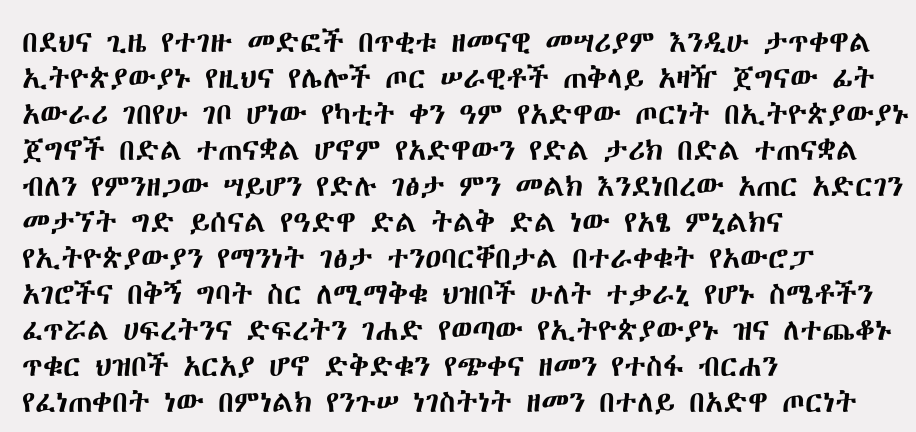በደህና ጊዜ የተገዙ መድፎች በጥቂቱ ዘመናዊ መሣሪያም እንዲሁ ታጥቀዋል ኢትዮጵያውያኑ የዚህና የሌሎች ጦር ሠራዊቶች ጠቅላይ አዛዥ ጀግናው ፊት አውራሪ ገበየሁ ገቦ ሆነው የካቲት ቀን ዓም የአድዋው ጦርነት በኢትዮጵያውያኑ ጀግኖች በድል ተጠናቋል ሆኖም የአድዋውን የድል ታሪክ በድል ተጠናቋል ብለን የምንዘጋው ሣይሆን የድሉ ገፅታ ምን መልክ እንደነበረው አጠር አድርገን መታኘት ግድ ይሰናል የዓድዋ ድል ትልቅ ድል ነው የአፄ ምኒልክና የኢትዮጵያውያን የማንነት ገፅታ ተንዐባርቐበታል በተራቀቁት የአውሮፓ አገሮችና በቅኝ ግባት ስር ለሚማቅቁ ህዝቦች ሁለት ተቃራኒ የሆኑ ስሜቶችን ፈጥሯል ሀፍረትንና ድፍረትን ገሐድ የወጣው የኢትዮጵያውያኑ ዝና ለተጨቆኑ ጥቁር ህዝቦች አርአያ ሆኖ ድቅድቁን የጭቀና ዘመን የተስፋ ብርሐን የፈነጠቀበት ነው በምነልክ የንጉሠ ነገስትነት ዘመን በተለይ በአድዋ ጦርነት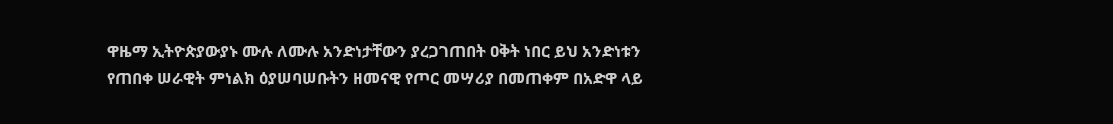ዋዜማ ኢትዮጵያውያኑ ሙሉ ለሙሉ አንድነታቸውን ያረጋገጠበት ዐቅት ነበር ይህ አንድነቱን የጠበቀ ሠራዊት ምነልክ ዕያሠባሠቡትን ዘመናዊ የጦር መሣሪያ በመጠቀም በአድዋ ላይ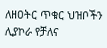ለዘዐትር ጥቁር ህዝቦችን ሊያኮራ የቻለና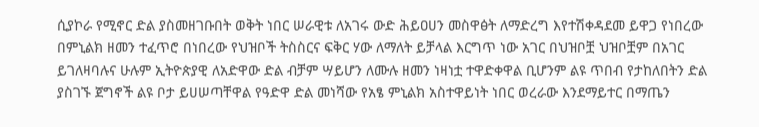ሲያኮራ የሚኖር ድል ያስመዘገቡበት ወቅት ነበር ሠራዊቱ ለአገሩ ውድ ሕይዐሀን መስዋፅት ለማድረግ እየተሽቀዳደመ ይዋጋ የነበረው በምኒልክ ዘመን ተፈጥሮ በነበረው የህዝቦች ትስስርና ፍቅር ሃው ለማለት ይቻላል እርግጥ ነው አገር በህዝቦቿ ህዝቦቿም በአገር ይገለዛባሉና ሁሉም ኢትዮጵያዊ ለአድዋው ድል ብቻም ሣይሆን ለሙሉ ዘመን ነዛነቷ ተዋድቀዋል ቢሆንም ልዩ ጥበብ የታከለበትን ድል ያስገኙ ጀግኖች ልዩ ቦታ ይሀሠጣቸዋል የዓድዋ ድል መነሻው የአፄ ምኒልክ አስተዋይነት ነበር ወረራው እንደማይተር በማጤን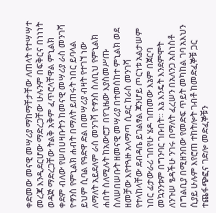ቀድመው መናዊ መሣሪያ ማከማቸታቸው ለጠላት የተሣሣተ መረጃ እንዲደርሆው ማድረጋቸው ሁሉንም በፍቅርና በነነነት ወዳጅ ማድረጋቸው ትልቅ አቅም ፈጥሮላቸዋል ምኒልክ ቀደም ብለው የሠበሀዛቡትን ከመናዊ መሣሪያ ራስ መንገሻ ዮፃንስ የምኒልክ ሐብት በማለት ይጠሩት ነበር ይባላል ይህም ሲባል የዓድዋ ድል በመሣሪያ ብዛት የተገኘ ነው ለማለት አይደለም ራሰ መንገሻ ዮፃንስ ስለቢህ የምኒልክ ሐበት ስለሚሉት ከአውሮፓ በየጊዜው እያስመሥጡ ስለሠበሠቡት ዘመናዊ መሣሪያ በተመሰከተ ምኒልክ ወደ ዘመቻው እየተጓዙ አላማጣ ሲደር ከራስ መንገሻ የተላከላቸው ደብዳቤ ይገልፃል ጃንሆይ ጦርነቱ አልታሠም ነበር ፊታውራሪ ገበየሁ ሄዶ ገጠመው እኔም በጀርባ መኳንንቱም በግንባር ገቡበት። እኔ እንዴት እንደምሞት ለንጉሠ ፄዳችሁ ንገሩ በማለት ፈረሠን በአለንጋ አስነስቶ በግልቢያ በሚዘንበው የመድፍ ጥይት መካከል ገባ አእህን ሲያይ ሁሉም እየሮጠ ተከትሎት ገብቶ ከመድፈኞቹ ጋር ተጨፋጭፎና ገድሎ መድፈኞቹን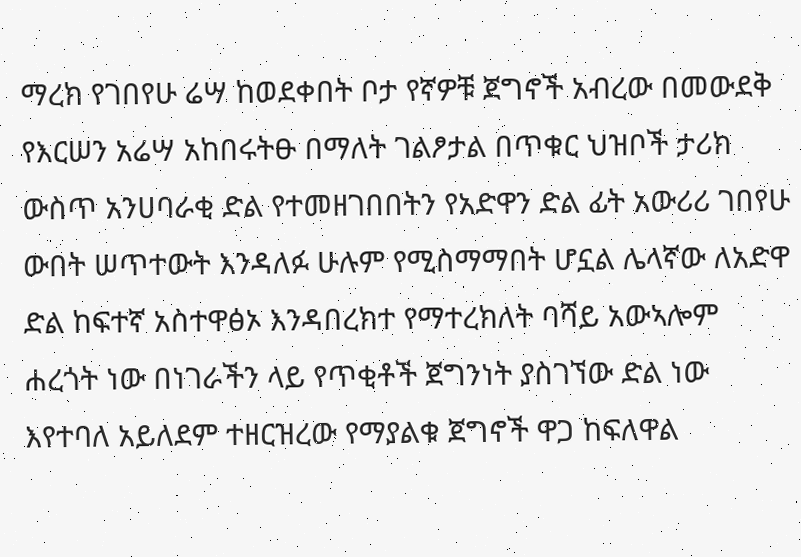ማረክ የገበየሁ ሬሣ ከወደቀበት ቦታ የኛዎቹ ጀግኖች አብረው በመውደቅ የእርሠን አሬሣ አከበሩትፁ በማለት ገልፆታል በጥቁር ህዝቦች ታሪክ ውስጥ አንሀባራቂ ድል የተመዘገበበትን የአድዋን ድል ፊት አውሪሪ ገበየሁ ውበት ሠጥተውት እንዳለፉ ሁሉም የሚስማማበት ሆኗል ሌላኛው ለአድዋ ድል ከፍተኛ አስተዋፅኦ እንዳበረክተ የማተረክለት ባሻይ አውኣሎም ሐረጎት ነው በነገራችን ላይ የጥቂቶች ጀግንነት ያስገኘው ድል ነው እየተባለ አይለደም ተዘርዝረው የማያልቁ ጀግኖች ዋጋ ከፍለዋል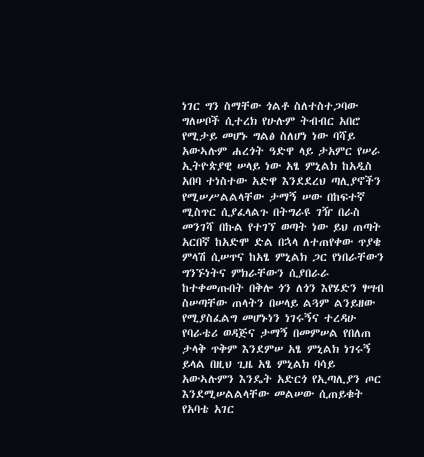ነገር ግን ስማቸው ጎልቶ ስለተስተጋባው ግለሠቦች ሲተረክ የሁሉም ትብብር አበሮ የሚታይ መሆኑ ግልፅ ስለሆነ ነው ባሻይ አውኣሉም ሐረጎት ዓድዋ ላይ ታአምር የሠራ ኢትዮጵያዊ ሠላይ ነው አፄ ምኒልክ ከአዲስ አበባ ተነስተው አድዋ እንደደረህ ጣሊያኖችን የሚሠሥልልላቸው ታማኝ ሠው በከፍተኛ ሚስጥር ሲያፈላልጉ በትግራዩ ገዥ በራስ መንገሻ በኩል የተገኘ ወጣት ነው ይህ ጠጣት አርበኛ ከአድሞ ድል በኋላ ለተጠየቀው ጥያቄ ምላሽ ሲሠጥና ከአፄ ምኒልክ ጋር የነበራቸውን ግንኙነትና ምክራቸውን ሲያበራራ ከተቀመጡበት በቅሎ ጎን ለጎን እየሄድን ፃሣብ ስሠጣቸው ጠላትን በሠላይ ልጓም ልንይዘው የሚያስፈልግ መሆኑነን ነገሩኝና ተረዳሁ የባራቴሪ ወዳጅና ታማኝ በመምሠል የበለጠ ታላቅ ጥቅም እንደምሠ አፄ ምኒልክ ነገሩኝ ይላል በዚህ ጊዜ አፄ ምኒልክ ባሳይ አውኣሉምን እንዴት አድርጎ የኢጣሊያን ጦር እንደሚሠልልላቸው መልሠው ሲጠይቁት የአባቴ አገር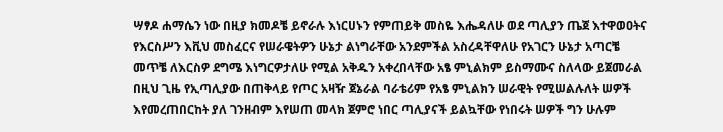ሣፃዶ ሐማሴን ነው በዚያ ክመዶቼ ይኖራሉ እነርሀኑን የምጠይቅ መስዬ እሔዳለሁ ወደ ጣሊያን ጤጀ እተዋወዐትና የእርስሥን እቪህ መስፈርና የሠራዌትዎን ሁኔታ ልነግራቸው አንደምችል አስረዳቸዋለሁ የአገርን ሁኔታ አጣርቼ መጥቼ ለእርስዎ ደግሜ እነግርዎታለሁ የሚል አቅዱን አቀረበላቸው አፄ ምኒልክም ይስማሙና ስለላው ይጀመራል በዚህ ጊዜ የኢጣሊያው በጠቅላይ የጦር አዛዥ ጀኔራል ባራቴሪም የአፄ ምኒልክን ሠራዊት የሚሠልሉለት ሠዎች እየመረጠበርከት ያለ ገንዘብም እየሠጠ መላክ ጀምሮ ነበር ጣሊያናች ይልኳቸው የነበሩት ሠዎች ግን ሁሉም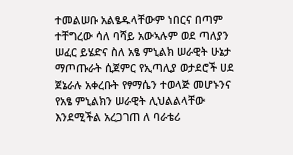ተመልሠቡ አልፄዱላቸውም ነበርና በጣም ተቸግረው ሳለ ባሻይ አውኣሉም ወደ ጣለያን ሠፈር ይሄድና ስለ አፄ ምኒልክ ሠራዊት ሁኔታ ማጦጡራት ሲጀምር የኢጣሊያ ወታደሮች ሀደ ጀኔራሉ አቀረቡት የፃማሴን ተወላጅ መሆኑንና የአፄ ምኒልክን ሠራዊት ሊህልልላቸው እንደሚችል አረጋገጠ ለ ባራቴሪ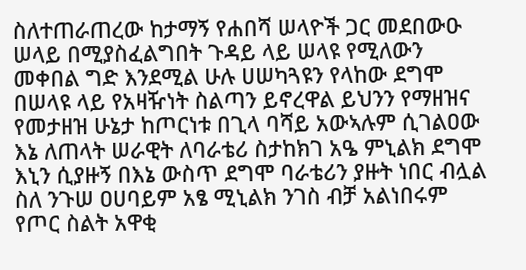ስለተጠራጠረው ከታማኝ የሐበሻ ሠላዮች ጋር መደበውዑ ሠላይ በሚያስፈልግበት ጉዳይ ላይ ሠላዩ የሚለውን መቀበል ግድ እንደሚል ሁሉ ሀሠካጓዩን የላከው ደግሞ በሠላዩ ላይ የአዛዥነት ስልጣን ይኖረዋል ይህንን የማዘዝና የመታዘዝ ሁኔታ ከጦርነቱ በጊላ ባሻይ አውኣሉም ሲገልዐው እኔ ለጠላት ሠራዊት ለባራቴሪ ስታከክገ አዔ ምኒልክ ደግሞ እኒን ሲያዙኝ በእኔ ውስጥ ደግሞ ባራቴሪን ያዙት ነበር ብሏል ስለ ንጉሠ ዐሀባይም አፄ ሚኒልክ ንገስ ብቻ አልነበሩም የጦር ስልት አዋቂ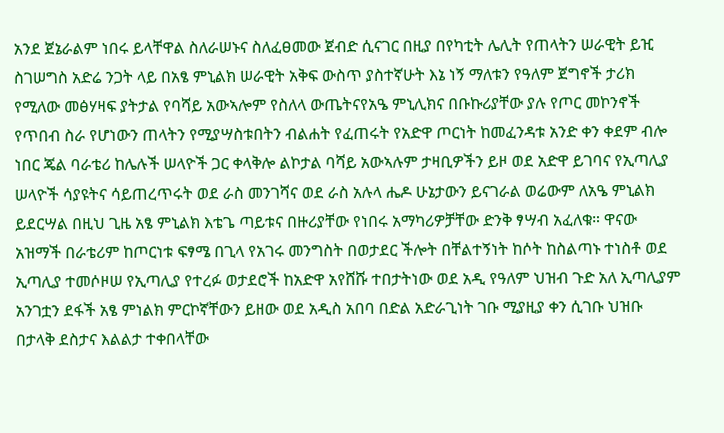አንደ ጀኔራልም ነበሩ ይላቸዋል ስለራሠኑና ስለፈፀመው ጀብድ ሲናገር በዚያ በየካቲት ሌሊት የጠላትን ሠራዊት ይዢ ስገሠግስ አድሬ ንጋት ላይ በአፄ ምኒልክ ሠራዊት አቅፍ ውስጥ ያስተኛሁት እኔ ነኝ ማለቱን የዓለም ጀግኖች ታሪክ የሚለው መፅሃዛፍ ያትታል የባሻይ አውኣሎም የስለላ ውጤትናየአዔ ምኒሊክና በቡኩሪያቸው ያሉ የጦር መኮንኖች የጥበብ ስራ የሆነውን ጠላትን የሚያሣስቱበትን ብልሐት የፈጠሩት የአድዋ ጦርነት ከመፈንዳቱ አንድ ቀን ቀደም ብሎ ነበር ጄል ባራቴሪ ከሌሉች ሠላዮች ጋር ቀላቅሎ ልኮታል ባሻይ አውኣሉም ታዛቢዎችን ይዞ ወደ አድዋ ይገባና የኢጣሊያ ሠላዮች ሳያዩትና ሳይጠረጥሩት ወደ ራስ መንገሻና ወደ ራስ አሉላ ሔዶ ሁኔታውን ይናገራል ወሬውም ለአዔ ምኒልክ ይደርሣል በዚህ ጊዜ አፄ ምኒልክ እቴጌ ጣይቱና በዙሪያቸው የነበሩ አማካሪዎቻቸው ድንቅ ፃሣብ አፈለቁ። ዋናው አዝማች በራቴሪም ከጦርነቱ ፍፃሜ በጊላ የአገሩ መንግስት በወታደር ችሎት በቸልተኝነት ከሶት ከስልጣኑ ተነስቶ ወደ ኢጣሊያ ተመሶዞሠ የኢጣሊያ የተረፉ ወታደሮች ከአድዋ አየሸሹ ተበታትነው ወደ አዲ የዓለም ህዝብ ጉድ አለ ኢጣሊያም አንገቷን ደፋች አፄ ምነልክ ምርኮኛቸውን ይዘው ወደ አዲስ አበባ በድል አድራጊነት ገቡ ሚያዚያ ቀን ሲገቡ ህዝቡ በታላቅ ደስታና እልልታ ተቀበላቸው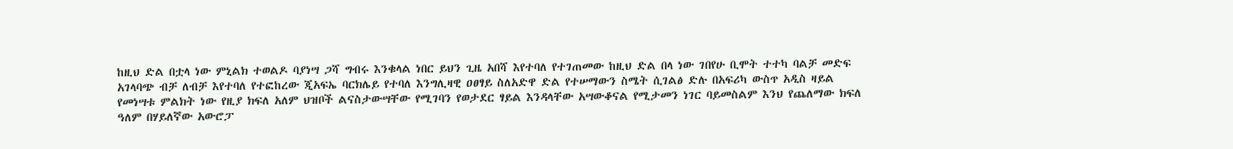ከዚህ ድል በቷላ ነው ምኒልክ ተወልዶ ባያነሣ ጋሻ ግብሩ እንቁላል ነበር ይህን ጊዜ አበሻ እየተባለ የተገጠመው ከዚህ ድል በላ ነው ገበየሁ ቢሞት ተተካ ባልቻ መድፍ አገላባጭ ብቻ ለብቻ እየተባለ የተፎከረው ጂአፍኤ ባርክሌይ የተባለ እንግሊዛዊ ዐፀፃይ ስለአድዋ ድል የተሠማውን ስሜት ሲገልፅ ድሉ በአፍሪካ ውስጥ አዲስ ዛይል የመነሣቱ ምልክት ነው የዚያ ክፍለ አለም ህዝቦች ልናስታውሣቸው የሚገባን የወታደር ፃይል እንዳላቸው አሣውቆናል የሚታመን ነገር ባይመስልም እንህ የጨለማው ክፍለ ዓለም በሃይለኛው አውሮፓ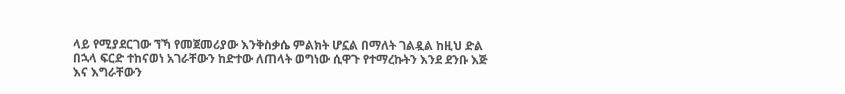ላይ የሚያደርገው ኘኻ የመጀመሪያው እንቅስቃሴ ምልክት ሆኗል በማለት ገልዷል ከዚህ ድል በኋላ ፍርድ ተከናወነ አገራቸውን ከድተው ለጠላት ወግነው ሲዋጉ የተማረኩትን እንደ ደንቡ እጅ እና እግራቸውን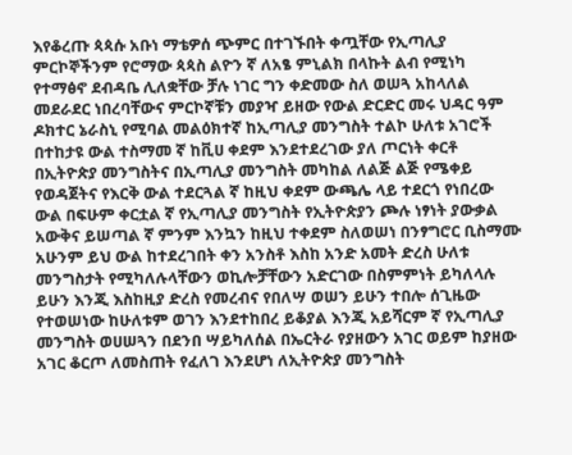እየቆረጡ ጳጳሱ አቡነ ማቴዎሰ ጭምር በተገኙበት ቀጧቸው የኢጣሊያ ምርኮኞችንም የሮማው ጳጳስ ልዮን ኛ ለአፄ ምኒልክ በላኩት ልብ የሚነካ የተማፅኖ ደብዳቤ ሊለቋቸው ቻሉ ነገር ግን ቀድመው ስለ ወሠጓ አከላለል መደራደር ነበረባቸውና ምርኮኛቹን መያዣ ይዘው የውል ድርድር መሩ ህዳር ዓም ዶክተር ኔራስኒ የሚባል መልዕክተኛ ከኢጣሊያ መንግስት ተልኮ ሁለቱ አገሮች በተከታዩ ውል ተስማመ ኛ ከቪሀ ቀደም እንደተደረገው ያለ ጦርነት ቀርቶ በኢትዮጵያ መንግስትና በኢጣሊያ መንግስት መካከል ለልጅ ልጅ የሜቀይ የወዳጀትና የእርቅ ውል ተደርጓል ኛ ከዚህ ቀደም ውጫሌ ላይ ተደርጎ የነበረው ውል በፍሁም ቀርቷል ኛ የኢጣሊያ መንግስት የኢትዮጵያን ጮሉ ነፃነት ያውቃል አውቅና ይሠጣል ኛ ምንም እንኳን ከዚህ ተቀደም ስለወሠነ በንፃግሮር ቢስማሙ አሁንም ይህ ውል ከተደረገበት ቀን አንስቶ እስከ አንድ አመት ድረስ ሁለቱ መንግስታት የሚካለሉላቸውን ወኪሎቻቸውን አድርገው በስምምነት ይካለላሉ ይሁን እንጂ እስከዚያ ድረስ የመረብና የበለሣ ወሠን ይሁን ተበሎ ሰጊዜው የተወሠነው ከሁለቱም ወገን እንደተከበረ ይቆያል እንጂ አይሻርም ኛ የኢጣሊያ መንግስት ወሀሠጓን በደንበ ሣይካለሰል በኤርትራ የያዘውን አገር ወይም ከያዘው አገር ቆርጦ ለመስጠት የፈለገ እንደሆነ ለኢትዮጵያ መንግስት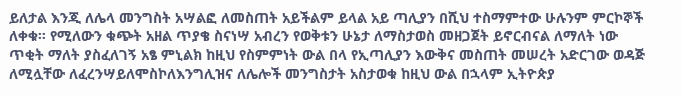ይለታል እንጂ ለሌላ መንግስት አሣልፎ ለመስጠት አይችልም ይላል አይ ጣሊያን በሺህ ተስማምተው ሁሉንም ምርኮኞች ለቀቁ። የሚለውን ቁጭት አዘል ጥያቄ ስናነሣ አብረን የወቅቱን ሁኔታ ለማስታወስ መዘጋጀት ይኖርብናል ለማለት ነው ጥቂት ማለት ያስፈለገኝ አፄ ምኒልክ ከዚህ የስምምነት ውል በላ የኢጣሊያን እውቅና መስጠት መሠረት አድርገው ወዳጅ ለሚሏቸው ለፈረንሣይለሞስኮለእንግሊዝና ለሌሎች መንግስታት አስታወቁ ከዚህ ውል በኋላም ኢትዮጵያ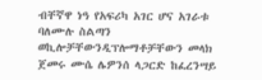ብቸኛዋ ነዓ የአፍሪካ አገር ሆና አገራቱ ባለሙሉ ስልጣን ወኪሎቻቸውንዲፕሎማቶቻቸውን መላክ ጀመሩ ሙሴ ሌዎንሰ ላጋርድ ከፈረንሣይ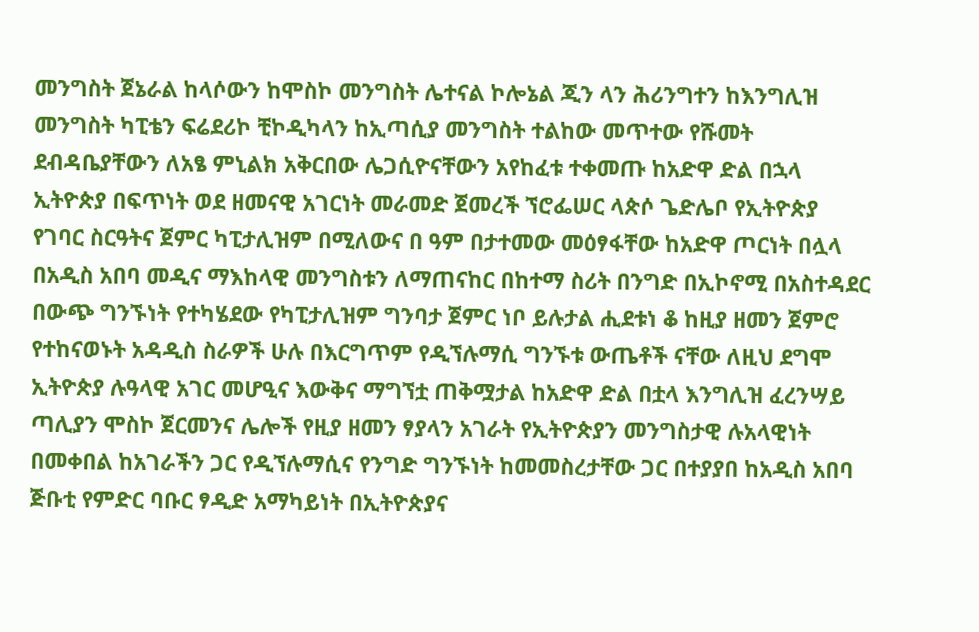መንግስት ጀኔራል ከላሶውን ከሞስኮ መንግስት ሌተናል ኮሎኔል ጂን ላን ሕሪንግተን ከእንግሊዝ መንግስት ካፒቴን ፍሬደሪኮ ቺኮዲካላን ከኢጣሲያ መንግስት ተልከው መጥተው የሹመት ደብዳቤያቸውን ለአፄ ምኒልክ አቅርበው ሌጋሲዮናቸውን አየከፈቱ ተቀመጡ ከአድዋ ድል በኋላ ኢትዮጵያ በፍጥነት ወደ ዘመናዊ አገርነት መራመድ ጀመረች ኘሮፌሠር ላጵሶ ጌድሌቦ የኢትዮጵያ የገባር ስርዓትና ጀምር ካፒታሊዝም በሚለውና በ ዓም በታተመው መዕፃፋቸው ከአድዋ ጦርነት በሏላ በአዲስ አበባ መዲና ማእከላዊ መንግስቱን ለማጠናከር በከተማ ስሪት በንግድ በኢኮኖሚ በአስተዳደር በውጭ ግንኙነት የተካሄደው የካፒታሊዝም ግንባታ ጀምር ነቦ ይሉታል ሒደቱነ ቆ ከዚያ ዘመን ጀምሮ የተከናወኑት አዳዲስ ስራዎች ሁሉ በእርግጥም የዲኘሉማሲ ግንኙቱ ውጤቶች ናቸው ለዚህ ደግሞ ኢትዮጵያ ሉዓላዊ አገር መሆዒና እውቅና ማግኘቷ ጠቅሟታል ከአድዋ ድል በቷላ እንግሊዝ ፈረንሣይ ጣሊያን ሞስኮ ጀርመንና ሌሎች የዚያ ዘመን ፃያላን አገራት የኢትዮጵያን መንግስታዊ ሉአላዊነት በመቀበል ከአገራችን ጋር የዲኘሉማሲና የንግድ ግንኙነት ከመመስረታቸው ጋር በተያያበ ከአዲስ አበባ ጅቡቲ የምድር ባቡር ፃዲድ አማካይነት በኢትዮጵያና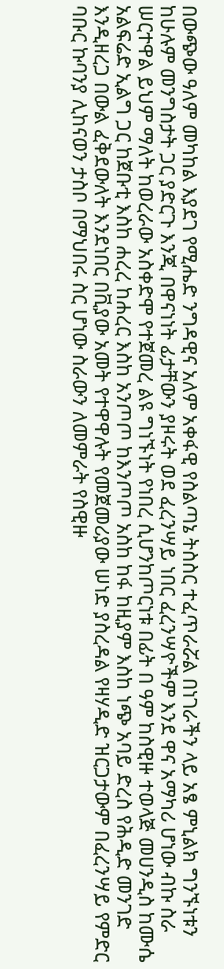በውጭው ዓለም መካከል እያደገ የሚሔድ ንግዳዊና አለም አቀፋዊ የስልጣኔ ትስስር ተፈጥራሯል በነገራችን ላይ አፄ ምኒልክ ግንኙነቱን ከሁሉም መንግስታት ጋር ያድርጉ እንጂ በዋናነነት ፊታቸውን ያዞሩት ወደ ፈረንሣይ ነበር ፈረንሣዮችም እንደ ዋና አማካሪ ሆነው ብኩ ስራ ሠርተዋል ይህም ማለት ከወረራው አስቀድሞ የተጀመረ ልዩ ግነኙነት የነበረ ሲሆንከጦርነቱ በፊት በ ዓም ከስዊዙ ተወላጅ መሀንዲስ ከሙሴ አልፍሬድ ኢልግ ጋር ከጀቡቲ እስከ ሐረረ ከሐረር እስከ አንጦጦ ከእንጦጦ አስከ ከፋ ከዚያም እስከ ነጭ አባይ ድረስ የሕዲድ መንገድ እንዲዘረጋ በውል ፈቅደውለት እንደነበር በቪያው አመት የተዋዋሉት የመጀመሪያው ሠነድ ያስረዳል የዛሃዲድ ዝርጋታውም በፈረንሣይ የምድር ባቡር ኩባንያ ሊከናወን ታስቦ በማህበሩ ስር ሆነው ስራውን ለመምራት የስዊዙ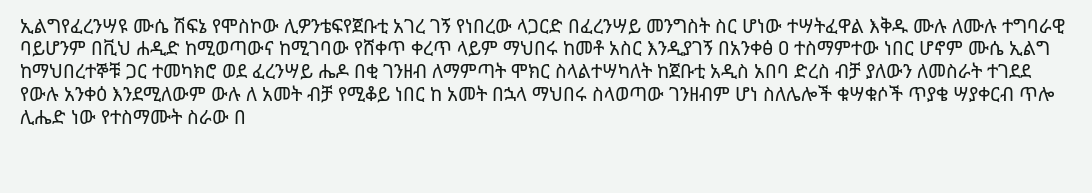ኢልግየፈረንሣዩ ሙሴ ሽፍኔ የሞስኮው ሊዎንቴፍየጀቡቲ አገረ ገኝ የነበረው ላጋርድ በፈረንሣይ መንግስት ስር ሆነው ተሣትፈዋል እቅዱ ሙሉ ለሙሉ ተግባራዊ ባይሆንም በቪህ ሐዲድ ከሚወጣውና ከሚገባው የሸቀጥ ቀረጥ ላይም ማህበሩ ከመቶ አስር እንዲያገኝ በአንቀፅ ዐ ተስማምተው ነበር ሆኖም ሙሴ ኢልግ ከማህበረተኞቹ ጋር ተመካክሮ ወደ ፈረንሣይ ሔዶ በቂ ገንዘብ ለማምጣት ሞክር ስላልተሣካለት ከጀቡቲ አዲስ አበባ ድረስ ብቻ ያለውን ለመስራት ተገደደ የውሉ አንቀዕ እንደሚለውም ውሉ ለ አመት ብቻ የሚቆይ ነበር ከ አመት በኋላ ማህበሩ ስላወጣው ገንዘብም ሆነ ስለሌሎች ቁሣቁሶች ጥያቄ ሣያቀርብ ጥሎ ሊሔድ ነው የተስማሙት ስራው በ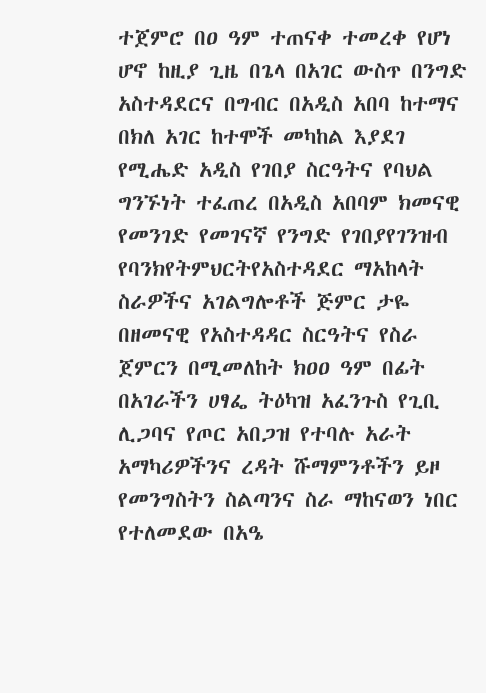ተጀምሮ በዐ ዓም ተጠናቀ ተመረቀ የሆነ ሆኖ ከዚያ ጊዜ በጌላ በአገር ውስጥ በንግድ አስተዳደርና በግብር በአዲስ አበባ ከተማና በክለ አገር ከተሞች መካከል እያደገ የሚሔድ አዲስ የገበያ ስርዓትና የባህል ግንኙነት ተፈጠረ በአዲስ አበባም ክመናዊ የመንገድ የመገናኛ የንግድ የገበያየገንዝብ የባንክየትምህርትየአስተዳደር ማአከላት ስራዎችና አገልግሎቶች ጅምር ታዬ በዘመናዊ የአስተዳዳር ስርዓትና የስራ ጀምርን በሚመለከት ክዐዐ ዓም በፊት በአገራችን ሀፃፌ ትዕካዝ አፈንጉስ የጊቢ ሊጋባና የጦር አበጋዝ የተባሉ አራት አማካሪዎችንና ረዳት ሹማምንቶችን ይዞ የመንግስትን ስልጣንና ስራ ማከናወን ነበር የተለመደው በአዔ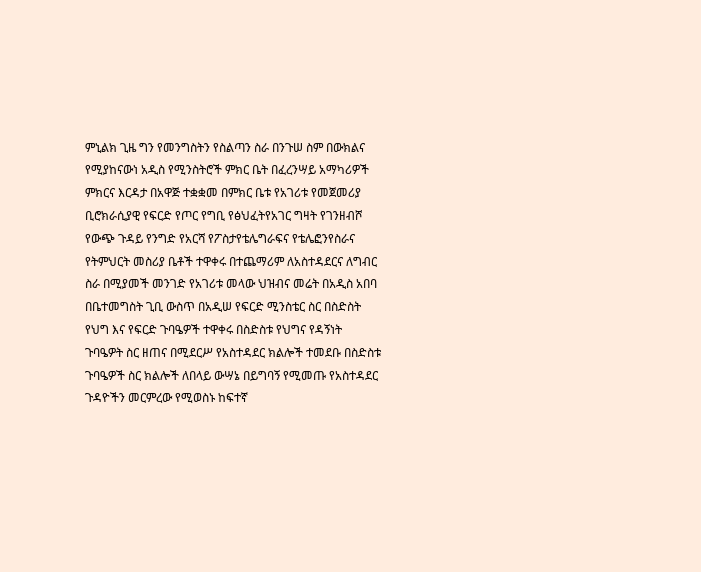ምኒልክ ጊዜ ግን የመንግስትን የስልጣን ስራ በንጉሠ ስም በውክልና የሚያከናውነ አዲስ የሚንስትሮች ምክር ቤት በፈረንሣይ አማካሪዎች ምክርና እርዳታ በአዋጅ ተቋቋመ በምክር ቤቱ የአገሪቱ የመጀመሪያ ቢሮክራሲያዊ የፍርድ የጦር የግቢ የፅህፈትየአገር ግዛት የገንዘብሾ የውጭ ጉዳይ የንግድ የአርሻ የፖስታየቴሌግራፍና የቴሌፎንየስራና የትምህርት መስሪያ ቤቶች ተዋቀሩ በተጨማሪም ለአስተዳደርና ለግብር ስራ በሚያመች መንገድ የአገሪቱ መላው ህዝብና መሬት በአዲስ አበባ በቤተመግስት ጊቢ ውስጥ በአዲሠ የፍርድ ሚንስቴር ስር በስድስት የህግ እና የፍርድ ጉባዔዎች ተዋቀሩ በስድስቱ የህግና የዳኝነት ጉባዔዎት ስር ዘጠና በሚደርሥ የአስተዳደር ክልሎች ተመደቡ በስድስቱ ጉባዔዎች ስር ክልሎች ለበላይ ውሣኔ በይግባኝ የሚመጡ የአስተዳደር ጉዳዮችን መርምረው የሚወስኑ ከፍተኛ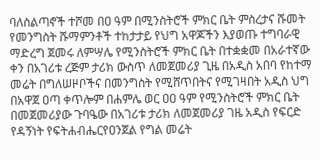ባለስልጣኖች ተሾመ በዐ ዓም በሚንስትሮች ምክር ቤት ምስረታና ሹመት የመንግስት ሹማምንቶች ተከታታይ የህግ አዋጆችን እያወጡ ተግባራዊ ማድረግ ጀመሩ ለምሣሌ የሚንስትሮች ምክር ቤት በተቋቋመ በአራተኛው ቀን በአገሪቱ ረጅም ታሪክ ውስጥ ለመጀመሪያ ጊዜ በአዲስ አበባ የከተማ መሬት በግለሠዞቦችና በመንግስት የሚሸጥበትና የሚገዛበት አዲስ ህግ በአዋጀ ዐጣ ቀጥሎም በሐምሌ ወር ዐዐ ዓም የሚንስትሮች ምክር ቤት በመጀመሪያው ጉባዔው በአገሪቱ ታሪክ ለመጀመሪያ ገዜ አዲስ የፍርድ የዳኝነት የፍትሐብሔርየዐንጀል የግል መሬት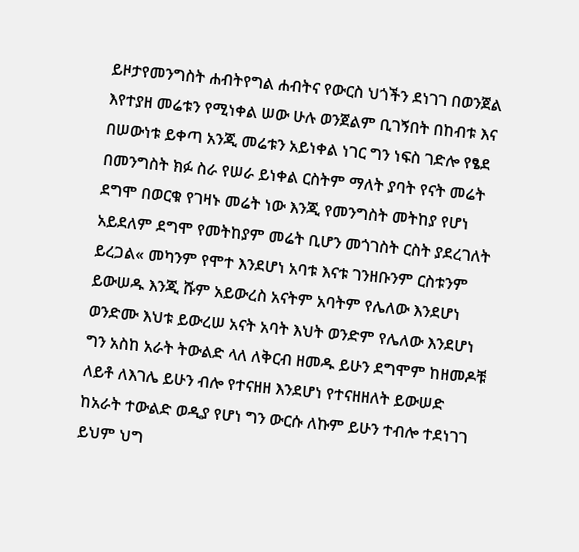ይዞታየመንግስት ሐብትየግል ሐብትና የውርስ ህጎችን ደነገገ በወንጀል እየተያዘ መሬቱን የሚነቀል ሠው ሁሉ ወንጀልም ቢገኝበት በከብቱ እና በሠውነቱ ይቀጣ አንጂ መሬቱን አይነቀል ነገር ግን ነፍስ ገድሎ የፄደ በመንግስት ክፉ ስራ የሠራ ይነቀል ርስትም ማለት ያባት የናት መሬት ደግሞ በወርቁ የገዛኑ መሬት ነው እንጂ የመንግስት መትከያ የሆነ አይደለም ደግሞ የመትከያም መሬት ቢሆን መጎገስት ርስት ያደረገለት ይረጋል« መካንም የሞተ እንደሆነ አባቱ እናቱ ገንዘቡንም ርስቱንም ይውሠዱ እንጂ ሹም አይውረስ አናትም አባትም የሌለው እንደሆነ ወንድሙ እህቱ ይውረሠ አናት አባት እህት ወንድም የሌለው እንደሆነ ግን አስከ አራት ትውልድ ላለ ለቅርብ ዘመዱ ይሁን ደግሞም ከዘመዶቹ ለይቶ ለእገሌ ይሁን ብሎ የተናዘዘ እንደሆነ የተናዘዘለት ይውሠድ ከአራት ተውልድ ወዲያ የሆነ ግን ውርሱ ለኩም ይሁን ተብሎ ተደነገገ ይህም ህግ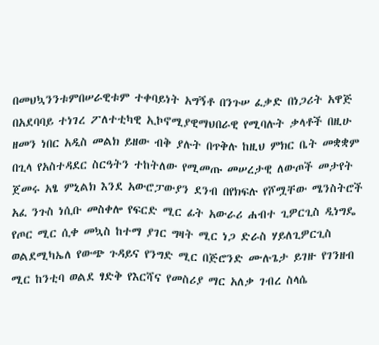በመህኳንንቱምበሠራዊቱም ተቀባይነት አግኝቶ በንጉሠ ፈቃድ በነጋሪት አዋጅ በአደባባይ ተነገረ ፖለተቲካዊ ኢኮኖሚያዊማህበራዊ የሚባሉት ቃላቶች በዚሁ ዘመን ነበር አዲስ መልክ ይዘው ብቅ ያሉት በጥቅሉ ከዚህ ምክር ቤት መቋቋም በጊላ የአስተዳደር ስርዓትን ተከትለው የሚመጡ መሠረታዊ ለውጦች መታየት ጀመሩ አፄ ምኒልክ እንደ አውሮፓውያን ደንብ በየክፍሉ የሾሟቸው ሜንስትሮች አፈ ንጉስ ነሲቡ መስቀሎ የፍርድ ሚር ፊት አውራሪ ሐብተ ጊዎርጊስ ዲነግዴ የጦር ሚር ሲቀ መኳስ ከተማ ያገር ግዛት ሚር ነጋ ድራስ ሃይለጊዎርጊስ ወልደሚካኤለ የውጭ ጉዳይና የንግድ ሚር በጅሮንድ ሙሉጌታ ይገዙ የገንዘብ ሚር ከንቲባ ወልደ ፃድቅ የእርሻና የመስሪያ ማር አለቃ ገብረ ስላሴ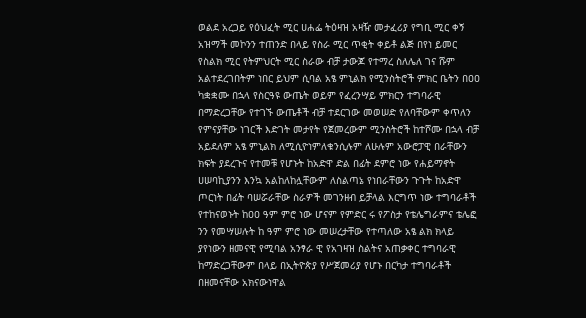ወልደ አረጋይ የዕህፈት ሚር ሀሐፌ ትዕዛዝ አዛዥ መታፈሪያ የግቢ ሚር ቀኝ አዝማች መኮንን ተጠንድ በላይ የስራ ሚር ጥቂት ቀይቶ ልጅ በየነ ይመር የስልክ ሚር የትምህርት ሚር ስራው ብቻ ታውጆ የተማረ ስለሌለ ገና ሹም አልተደረገበትም ነበር ይህም ሲባል አፄ ምኒልክ የሚንስትሮች ምክር ቤትን በዐዐ ካቋቋሙ በኋላ የስርዓዩ ውጤት ወይም የፈረንሣይ ምክርን ተግባራዊ በማድረጋቸው የተገኙ ውጤቶች ብቻ ተደርገው መወሠድ የለባቸውም ቀጥለን የምናያቸው ነገርች እድገት መታየት የጀመረውም ሚንስትሮች ከተሾሙ በኋላ ብቻ አይደለም አፄ ምኒልክ ለሚሲዮነምለቁንሲሉም ለሁሉም አውሮፓዊ በራቸውን ክፍት ያደረጉና የተመቹ የሆኑት ከአድዋ ድል በፊት ደምሮ ነው የሐይማኖት ሀሠባኪያንን እንኳ አልከለከሏቸውም ለስልጣኔ የነበራቸውን ጉጉት ከአድዋ ጦርነት በፊት ባሠሯራቸው ስራዎች መገንዘብ ይቻላል እርግጥ ነው ተግባራቶች የተከናወኑት ከዐዐ ዓም ምሮ ነው ሆናም የምድር ሩ የፖስታ የቴሌግራምና ቴሌፎ ንን የመሣሠሉት ከ ዓም ምሮ ነው መሠረታቸው የተጣለው አፄ ልክ ክላይ ያየነውን ዘመናዊ የሚባል አንፃራ ዊ የአገዛዝ ስልትና አጠቃቀር ተግባራዊ ከማድረጋቸውም በላይ በኢትዮጵያ የሥጀመሪያ የሆኑ በርካታ ተግባራቶች በዘመናቸው አክናውነዋል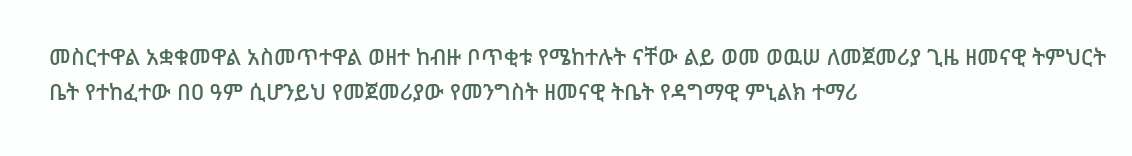መስርተዋል አቋቁመዋል አስመጥተዋል ወዘተ ከብዙ ቦጥቂቱ የሜከተሉት ናቸው ልይ ወመ ወዉሠ ለመጀመሪያ ጊዜ ዘመናዊ ትምህርት ቤት የተከፈተው በዐ ዓም ሲሆንይህ የመጀመሪያው የመንግስት ዘመናዊ ትቤት የዳግማዊ ምኒልክ ተማሪ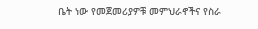ቤት ነው የመጀመሪያዎቹ መምህራኖችና የስራ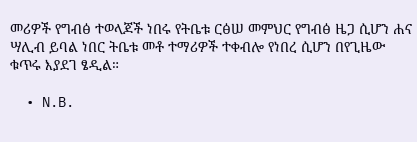መሪዎች የግብፅ ተወላጆች ነበሩ የትቤቱ ርፅሠ መምህር የግብፅ ዜጋ ሲሆን ሐና ሣሊብ ይባል ነበር ትቤቱ መቶ ተማሪዎች ተቀብሎ የነበረ ሲሆን በየጊዜው ቁጥሩ እያደገ ፄዲል።

  • N.B.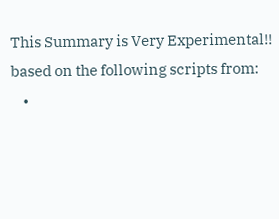This Summary is Very Experimental!! based on the following scripts from:
    •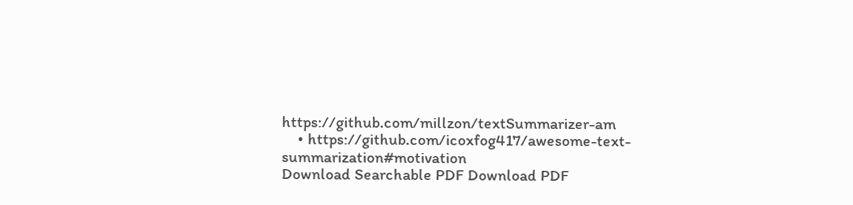https://github.com/millzon/textSummarizer-am
    • https://github.com/icoxfog417/awesome-text-summarization#motivation
Download Searchable PDF Download PDF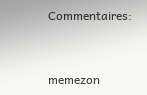Commentaires:


memezon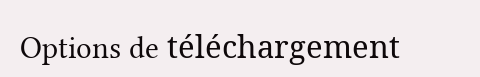Options de téléchargement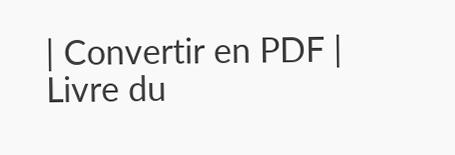| Convertir en PDF | Livre du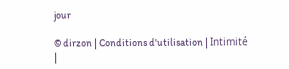jour

© dirzon | Conditions d'utilisation | Intimité |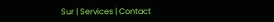Sur | Services | Contact